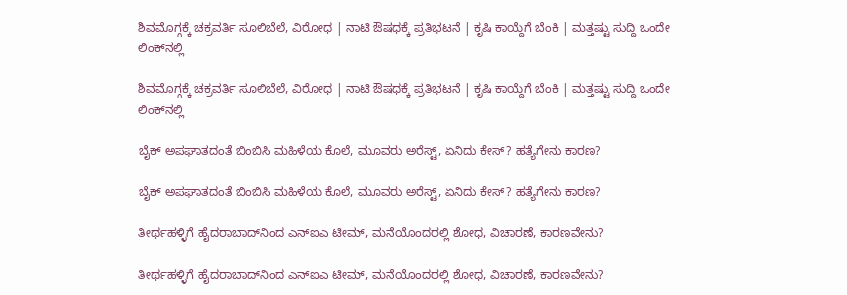ಶಿವಮೊಗ್ಗಕ್ಕೆ ಚಕ್ರವರ್ತಿ ಸೂಲಿಬೆಲೆ, ವಿರೋಧ | ನಾಟಿ ಔಷಧಕ್ಕೆ ಪ್ರತಿಭಟನೆ | ಕೃಷಿ ಕಾಯ್ದೆಗೆ ಬೆಂಕಿ | ಮತ್ತಷ್ಟು ಸುದ್ದಿ ಒಂದೇ ಲಿಂಕ್‌ನಲ್ಲಿ

ಶಿವಮೊಗ್ಗಕ್ಕೆ ಚಕ್ರವರ್ತಿ ಸೂಲಿಬೆಲೆ, ವಿರೋಧ | ನಾಟಿ ಔಷಧಕ್ಕೆ ಪ್ರತಿಭಟನೆ | ಕೃಷಿ ಕಾಯ್ದೆಗೆ ಬೆಂಕಿ | ಮತ್ತಷ್ಟು ಸುದ್ದಿ ಒಂದೇ ಲಿಂಕ್‌ನಲ್ಲಿ

ಬೈಕ್ ಅಪಘಾತದಂತೆ ಬಿಂಬಿಸಿ ಮಹಿಳೆಯ ಕೊಲೆ, ಮೂವರು ಅರೆಸ್ಟ್, ಏನಿದು ಕೇಸ್? ಹತ್ಯೆಗೇನು ಕಾರಣ?

ಬೈಕ್ ಅಪಘಾತದಂತೆ ಬಿಂಬಿಸಿ ಮಹಿಳೆಯ ಕೊಲೆ, ಮೂವರು ಅರೆಸ್ಟ್, ಏನಿದು ಕೇಸ್? ಹತ್ಯೆಗೇನು ಕಾರಣ?

ತೀರ್ಥಹಳ್ಳಿಗೆ ಹೈದರಾಬಾದ್‌ನಿಂದ ಎನ್‌ಐಎ ಟೀಮ್, ಮನೆಯೊಂದರಲ್ಲಿ ಶೋಧ, ವಿಚಾರಣೆ, ಕಾರಣವೇನು?

ತೀರ್ಥಹಳ್ಳಿಗೆ ಹೈದರಾಬಾದ್‌ನಿಂದ ಎನ್‌ಐಎ ಟೀಮ್, ಮನೆಯೊಂದರಲ್ಲಿ ಶೋಧ, ವಿಚಾರಣೆ, ಕಾರಣವೇನು?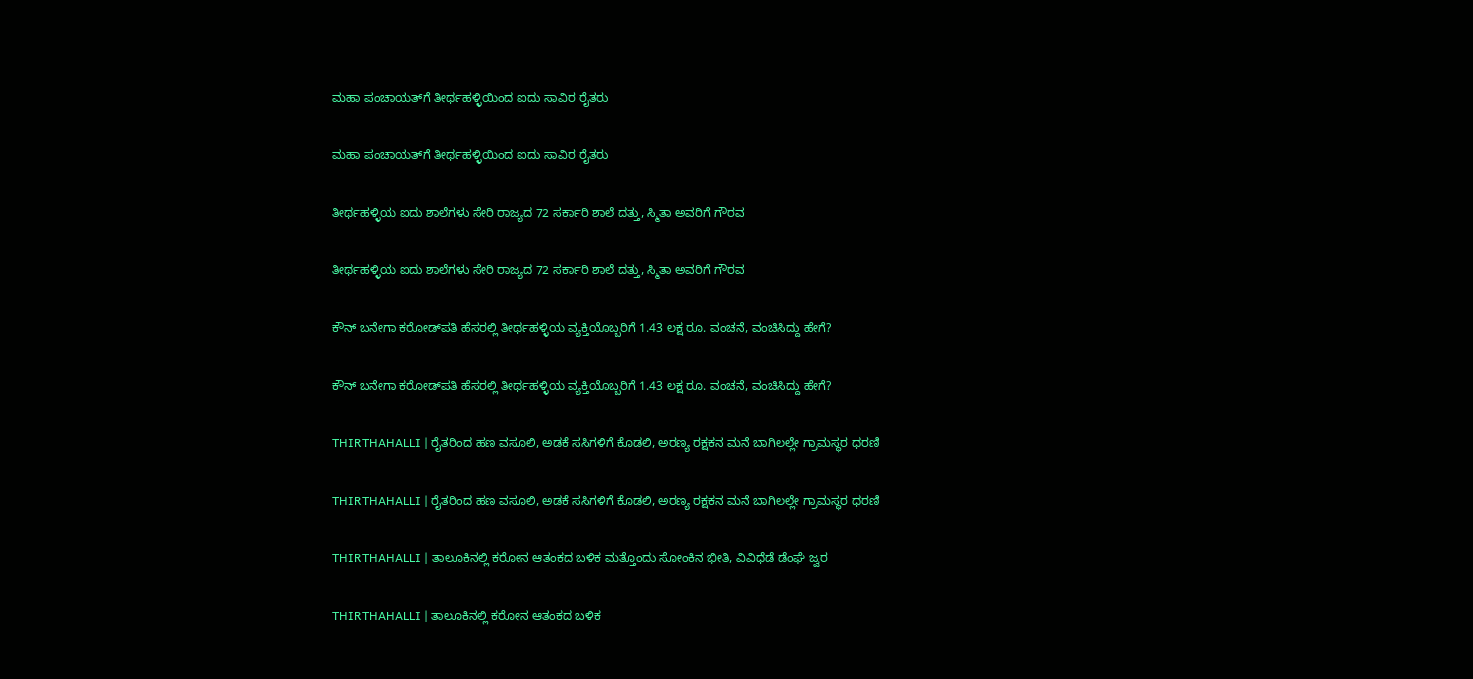ಮಹಾ ಪಂಚಾಯತ್‌‌ಗೆ ತೀರ್ಥಹಳ್ಳಿಯಿಂದ ಐದು ಸಾವಿರ ರೈತರು

ಮಹಾ ಪಂಚಾಯತ್‌‌ಗೆ ತೀರ್ಥಹಳ್ಳಿಯಿಂದ ಐದು ಸಾವಿರ ರೈತರು

ತೀರ್ಥಹಳ್ಳಿಯ ಐದು ಶಾಲೆಗಳು ಸೇರಿ ರಾಜ್ಯದ 72 ಸರ್ಕಾರಿ ಶಾಲೆ ದತ್ತು, ಸ್ಮಿತಾ ಅವರಿಗೆ ಗೌರವ

ತೀರ್ಥಹಳ್ಳಿಯ ಐದು ಶಾಲೆಗಳು ಸೇರಿ ರಾಜ್ಯದ 72 ಸರ್ಕಾರಿ ಶಾಲೆ ದತ್ತು, ಸ್ಮಿತಾ ಅವರಿಗೆ ಗೌರವ

ಕೌನ್ ಬನೇಗಾ ಕರೋಡ್‌ಪತಿ ಹೆಸರಲ್ಲಿ ತೀರ್ಥಹಳ್ಳಿಯ ವ್ಯಕ್ತಿಯೊಬ್ಬರಿಗೆ 1.43 ಲಕ್ಷ ರೂ. ವಂಚನೆ, ವಂಚಿಸಿದ್ದು ಹೇಗೆ?

ಕೌನ್ ಬನೇಗಾ ಕರೋಡ್‌ಪತಿ ಹೆಸರಲ್ಲಿ ತೀರ್ಥಹಳ್ಳಿಯ ವ್ಯಕ್ತಿಯೊಬ್ಬರಿಗೆ 1.43 ಲಕ್ಷ ರೂ. ವಂಚನೆ, ವಂಚಿಸಿದ್ದು ಹೇಗೆ?

THIRTHAHALLI | ರೈತರಿಂದ ಹಣ ವಸೂಲಿ, ಅಡಕೆ ಸಸಿಗಳಿಗೆ ಕೊಡಲಿ, ಅರಣ್ಯ ರಕ್ಷಕನ ಮನೆ ಬಾಗಿಲಲ್ಲೇ ಗ್ರಾಮಸ್ಥರ ಧರಣಿ

THIRTHAHALLI | ರೈತರಿಂದ ಹಣ ವಸೂಲಿ, ಅಡಕೆ ಸಸಿಗಳಿಗೆ ಕೊಡಲಿ, ಅರಣ್ಯ ರಕ್ಷಕನ ಮನೆ ಬಾಗಿಲಲ್ಲೇ ಗ್ರಾಮಸ್ಥರ ಧರಣಿ

THIRTHAHALLI | ತಾಲೂಕಿನಲ್ಲಿ ಕರೋನ ಆತಂಕದ ಬಳಿಕ ಮತ್ತೊಂದು ಸೋಂಕಿನ ಭೀತಿ, ವಿವಿಧೆಡೆ ಡೆಂಘೆ ಜ್ವರ

THIRTHAHALLI | ತಾಲೂಕಿನಲ್ಲಿ ಕರೋನ ಆತಂಕದ ಬಳಿಕ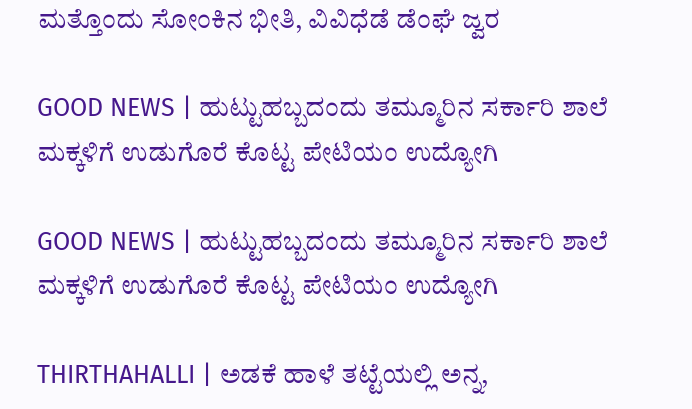ಮತ್ತೊಂದು ಸೋಂಕಿನ ಭೀತಿ, ವಿವಿಧೆಡೆ ಡೆಂಘೆ ಜ್ವರ

GOOD NEWS | ಹುಟ್ಟುಹಬ್ಬದಂದು ತಮ್ಮೂರಿನ ಸರ್ಕಾರಿ ಶಾಲೆ ಮಕ್ಕಳಿಗೆ ಉಡುಗೊರೆ ಕೊಟ್ಟ ಪೇಟಿಯಂ ಉದ್ಯೋಗಿ

GOOD NEWS | ಹುಟ್ಟುಹಬ್ಬದಂದು ತಮ್ಮೂರಿನ ಸರ್ಕಾರಿ ಶಾಲೆ ಮಕ್ಕಳಿಗೆ ಉಡುಗೊರೆ ಕೊಟ್ಟ ಪೇಟಿಯಂ ಉದ್ಯೋಗಿ

THIRTHAHALLI | ಅಡಕೆ ಹಾಳೆ ತಟ್ಟೆಯಲ್ಲಿ ಅನ್ನ,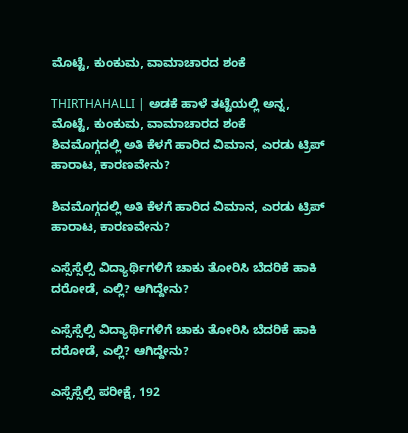ಮೊಟ್ಟೆ, ಕುಂಕುಮ, ವಾಮಾಚಾರದ ಶಂಕೆ

THIRTHAHALLI | ಅಡಕೆ ಹಾಳೆ ತಟ್ಟೆಯಲ್ಲಿ ಅನ್ನ, ಮೊಟ್ಟೆ, ಕುಂಕುಮ, ವಾಮಾಚಾರದ ಶಂಕೆ
ಶಿವಮೊಗ್ಗದಲ್ಲಿ ಅತಿ ಕೆಳಗೆ ಹಾರಿದ ವಿಮಾನ, ಎರಡು ಟ್ರಿಪ್‌ ಹಾರಾಟ, ಕಾರಣವೇನು?

ಶಿವಮೊಗ್ಗದಲ್ಲಿ ಅತಿ ಕೆಳಗೆ ಹಾರಿದ ವಿಮಾನ, ಎರಡು ಟ್ರಿಪ್‌ ಹಾರಾಟ, ಕಾರಣವೇನು?

ಎಸ್ಸೆಸ್ಸೆಲ್ಸಿ ವಿದ್ಯಾರ್ಥಿಗಳಿಗೆ ಚಾಕು ತೋರಿಸಿ ಬೆದರಿಕೆ ಹಾಕಿ ದರೋಡೆ, ಎಲ್ಲಿ? ಆಗಿದ್ದೇನು?

ಎಸ್ಸೆಸ್ಸೆಲ್ಸಿ ವಿದ್ಯಾರ್ಥಿಗಳಿಗೆ ಚಾಕು ತೋರಿಸಿ ಬೆದರಿಕೆ ಹಾಕಿ ದರೋಡೆ, ಎಲ್ಲಿ? ಆಗಿದ್ದೇನು?

ಎಸ್ಸೆಸ್ಸೆಲ್ಸಿ ಪರೀಕ್ಷೆ, 192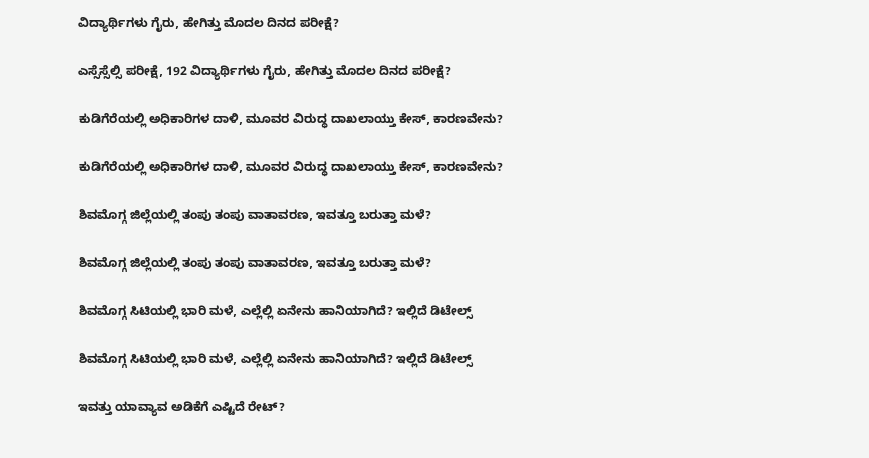ವಿದ್ಯಾರ್ಥಿಗಳು ಗೈರು, ಹೇಗಿತ್ತು ಮೊದಲ ದಿನದ ಪರೀಕ್ಷೆ?

ಎಸ್ಸೆಸ್ಸೆಲ್ಸಿ ಪರೀಕ್ಷೆ, 192 ವಿದ್ಯಾರ್ಥಿಗಳು ಗೈರು, ಹೇಗಿತ್ತು ಮೊದಲ ದಿನದ ಪರೀಕ್ಷೆ?

ಕುಡಿಗೆರೆಯಲ್ಲಿ ಅಧಿಕಾರಿಗಳ ದಾಳಿ, ಮೂವರ ವಿರುದ್ಧ ದಾಖಲಾಯ್ತು ಕೇಸ್‌, ಕಾರಣವೇನು?

ಕುಡಿಗೆರೆಯಲ್ಲಿ ಅಧಿಕಾರಿಗಳ ದಾಳಿ, ಮೂವರ ವಿರುದ್ಧ ದಾಖಲಾಯ್ತು ಕೇಸ್‌, ಕಾರಣವೇನು?

ಶಿವಮೊಗ್ಗ ಜಿಲ್ಲೆಯಲ್ಲಿ ತಂಪು ತಂಪು ವಾತಾವರಣ, ಇವತ್ತೂ ಬರುತ್ತಾ ಮಳೆ?

ಶಿವಮೊಗ್ಗ ಜಿಲ್ಲೆಯಲ್ಲಿ ತಂಪು ತಂಪು ವಾತಾವರಣ, ಇವತ್ತೂ ಬರುತ್ತಾ ಮಳೆ?

ಶಿವಮೊಗ್ಗ ಸಿಟಿಯಲ್ಲಿ ಭಾರಿ ಮಳೆ, ಎಲ್ಲೆಲ್ಲಿ ಏನೇನು ಹಾನಿಯಾಗಿದೆ? ಇಲ್ಲಿದೆ ಡಿಟೇಲ್ಸ್‌

ಶಿವಮೊಗ್ಗ ಸಿಟಿಯಲ್ಲಿ ಭಾರಿ ಮಳೆ, ಎಲ್ಲೆಲ್ಲಿ ಏನೇನು ಹಾನಿಯಾಗಿದೆ? ಇಲ್ಲಿದೆ ಡಿಟೇಲ್ಸ್‌

ಇವತ್ತು ಯಾವ್ಯಾವ ಅಡಿಕೆಗೆ ಎಷ್ಟಿದೆ ರೇಟ್‌?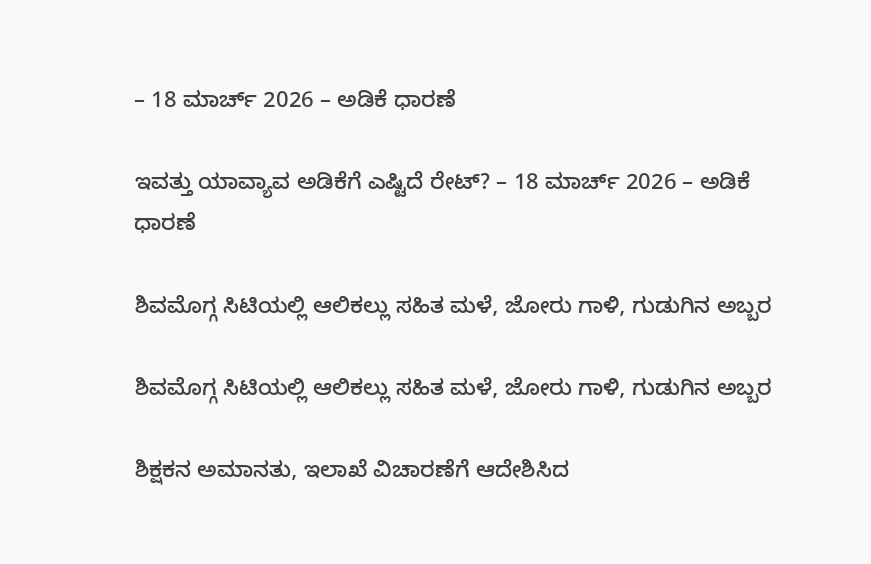– 18 ಮಾರ್ಚ್‌ 2026 – ಅಡಿಕೆ ಧಾರಣೆ

ಇವತ್ತು ಯಾವ್ಯಾವ ಅಡಿಕೆಗೆ ಎಷ್ಟಿದೆ ರೇಟ್‌? – 18 ಮಾರ್ಚ್‌ 2026 – ಅಡಿಕೆ ಧಾರಣೆ

ಶಿವಮೊಗ್ಗ ಸಿಟಿಯಲ್ಲಿ ಆಲಿಕಲ್ಲು ಸಹಿತ ಮಳೆ, ಜೋರು ಗಾಳಿ, ಗುಡುಗಿನ ಅಬ್ಬರ

ಶಿವಮೊಗ್ಗ ಸಿಟಿಯಲ್ಲಿ ಆಲಿಕಲ್ಲು ಸಹಿತ ಮಳೆ, ಜೋರು ಗಾಳಿ, ಗುಡುಗಿನ ಅಬ್ಬರ

ಶಿಕ್ಷಕನ ಅಮಾನತು, ಇಲಾಖೆ ವಿಚಾರಣೆಗೆ ಆದೇಶಿಸಿದ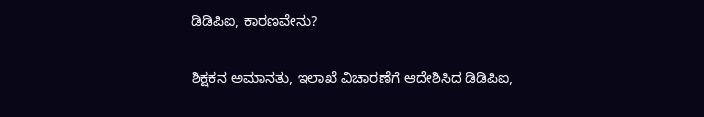ಡಿಡಿಪಿಐ, ಕಾರಣವೇನು?

ಶಿಕ್ಷಕನ ಅಮಾನತು, ಇಲಾಖೆ ವಿಚಾರಣೆಗೆ ಆದೇಶಿಸಿದ ಡಿಡಿಪಿಐ,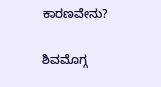ಕಾರಣವೇನು?

ಶಿವಮೊಗ್ಗ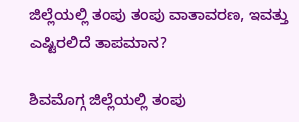ಜಿಲ್ಲೆಯಲ್ಲಿ ತಂಪು ತಂಪು ವಾತಾವರಣ, ಇವತ್ತು ಎಷ್ಟಿರಲಿದೆ ತಾಪಮಾನ?

ಶಿವಮೊಗ್ಗ ಜಿಲ್ಲೆಯಲ್ಲಿ ತಂಪು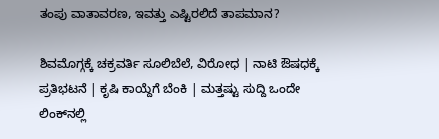ತಂಪು ವಾತಾವರಣ, ಇವತ್ತು ಎಷ್ಟಿರಲಿದೆ ತಾಪಮಾನ?

ಶಿವಮೊಗ್ಗಕ್ಕೆ ಚಕ್ರವರ್ತಿ ಸೂಲಿಬೆಲೆ, ವಿರೋಧ | ನಾಟಿ ಔಷಧಕ್ಕೆ ಪ್ರತಿಭಟನೆ | ಕೃಷಿ ಕಾಯ್ದೆಗೆ ಬೆಂಕಿ | ಮತ್ತಷ್ಟು ಸುದ್ದಿ ಒಂದೇ ಲಿಂಕ್‌ನಲ್ಲಿ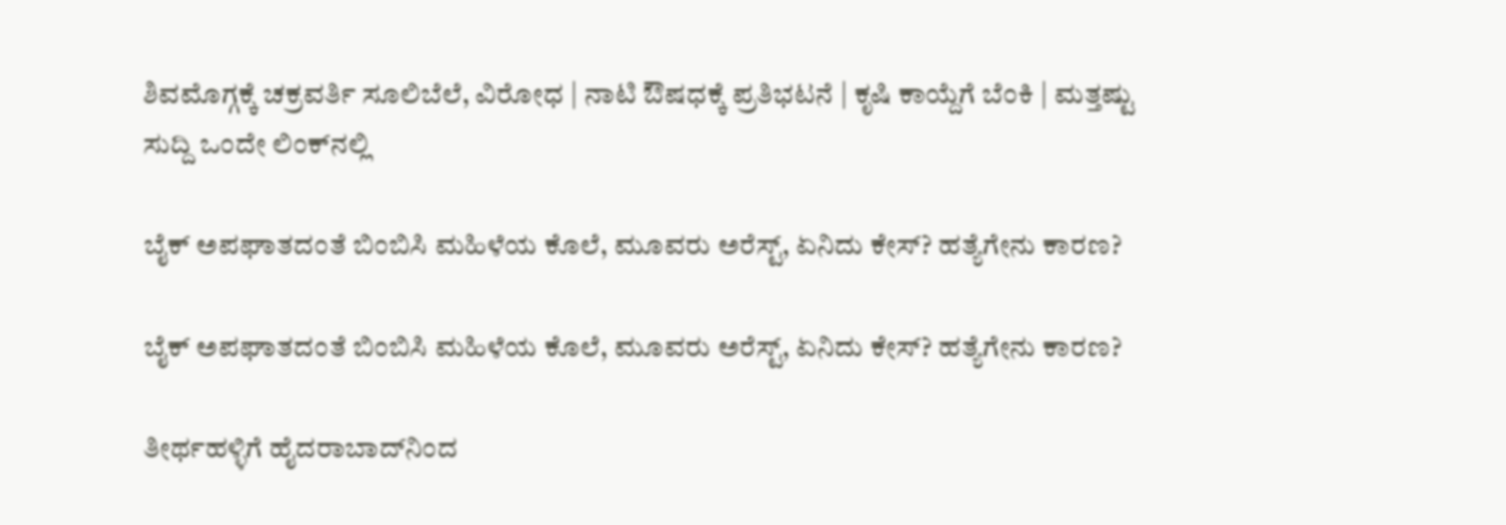ಶಿವಮೊಗ್ಗಕ್ಕೆ ಚಕ್ರವರ್ತಿ ಸೂಲಿಬೆಲೆ, ವಿರೋಧ | ನಾಟಿ ಔಷಧಕ್ಕೆ ಪ್ರತಿಭಟನೆ | ಕೃಷಿ ಕಾಯ್ದೆಗೆ ಬೆಂಕಿ | ಮತ್ತಷ್ಟು ಸುದ್ದಿ ಒಂದೇ ಲಿಂಕ್‌ನಲ್ಲಿ

ಬೈಕ್ ಅಪಘಾತದಂತೆ ಬಿಂಬಿಸಿ ಮಹಿಳೆಯ ಕೊಲೆ, ಮೂವರು ಅರೆಸ್ಟ್, ಏನಿದು ಕೇಸ್? ಹತ್ಯೆಗೇನು ಕಾರಣ?

ಬೈಕ್ ಅಪಘಾತದಂತೆ ಬಿಂಬಿಸಿ ಮಹಿಳೆಯ ಕೊಲೆ, ಮೂವರು ಅರೆಸ್ಟ್, ಏನಿದು ಕೇಸ್? ಹತ್ಯೆಗೇನು ಕಾರಣ?

ತೀರ್ಥಹಳ್ಳಿಗೆ ಹೈದರಾಬಾದ್‌ನಿಂದ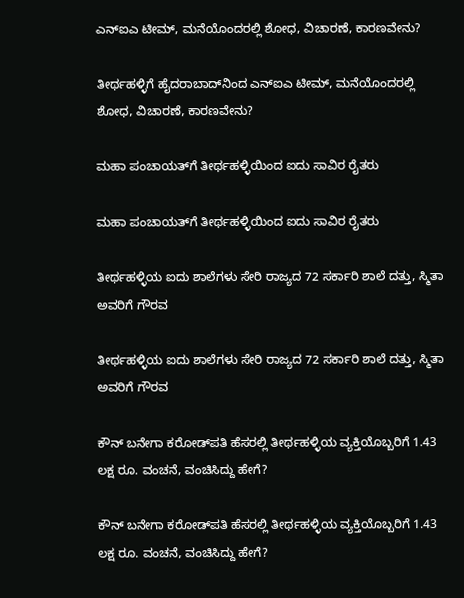ಎನ್‌ಐಎ ಟೀಮ್, ಮನೆಯೊಂದರಲ್ಲಿ ಶೋಧ, ವಿಚಾರಣೆ, ಕಾರಣವೇನು?

ತೀರ್ಥಹಳ್ಳಿಗೆ ಹೈದರಾಬಾದ್‌ನಿಂದ ಎನ್‌ಐಎ ಟೀಮ್, ಮನೆಯೊಂದರಲ್ಲಿ ಶೋಧ, ವಿಚಾರಣೆ, ಕಾರಣವೇನು?

ಮಹಾ ಪಂಚಾಯತ್‌‌ಗೆ ತೀರ್ಥಹಳ್ಳಿಯಿಂದ ಐದು ಸಾವಿರ ರೈತರು

ಮಹಾ ಪಂಚಾಯತ್‌‌ಗೆ ತೀರ್ಥಹಳ್ಳಿಯಿಂದ ಐದು ಸಾವಿರ ರೈತರು

ತೀರ್ಥಹಳ್ಳಿಯ ಐದು ಶಾಲೆಗಳು ಸೇರಿ ರಾಜ್ಯದ 72 ಸರ್ಕಾರಿ ಶಾಲೆ ದತ್ತು, ಸ್ಮಿತಾ ಅವರಿಗೆ ಗೌರವ

ತೀರ್ಥಹಳ್ಳಿಯ ಐದು ಶಾಲೆಗಳು ಸೇರಿ ರಾಜ್ಯದ 72 ಸರ್ಕಾರಿ ಶಾಲೆ ದತ್ತು, ಸ್ಮಿತಾ ಅವರಿಗೆ ಗೌರವ

ಕೌನ್ ಬನೇಗಾ ಕರೋಡ್‌ಪತಿ ಹೆಸರಲ್ಲಿ ತೀರ್ಥಹಳ್ಳಿಯ ವ್ಯಕ್ತಿಯೊಬ್ಬರಿಗೆ 1.43 ಲಕ್ಷ ರೂ. ವಂಚನೆ, ವಂಚಿಸಿದ್ದು ಹೇಗೆ?

ಕೌನ್ ಬನೇಗಾ ಕರೋಡ್‌ಪತಿ ಹೆಸರಲ್ಲಿ ತೀರ್ಥಹಳ್ಳಿಯ ವ್ಯಕ್ತಿಯೊಬ್ಬರಿಗೆ 1.43 ಲಕ್ಷ ರೂ. ವಂಚನೆ, ವಂಚಿಸಿದ್ದು ಹೇಗೆ?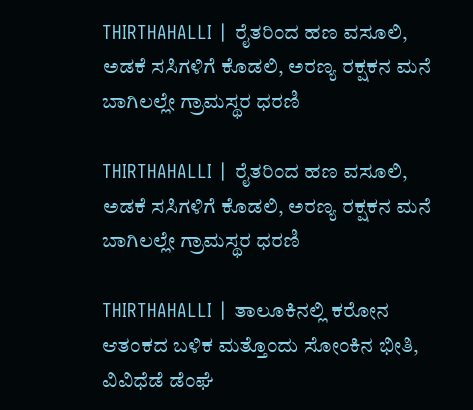THIRTHAHALLI | ರೈತರಿಂದ ಹಣ ವಸೂಲಿ, ಅಡಕೆ ಸಸಿಗಳಿಗೆ ಕೊಡಲಿ, ಅರಣ್ಯ ರಕ್ಷಕನ ಮನೆ ಬಾಗಿಲಲ್ಲೇ ಗ್ರಾಮಸ್ಥರ ಧರಣಿ

THIRTHAHALLI | ರೈತರಿಂದ ಹಣ ವಸೂಲಿ, ಅಡಕೆ ಸಸಿಗಳಿಗೆ ಕೊಡಲಿ, ಅರಣ್ಯ ರಕ್ಷಕನ ಮನೆ ಬಾಗಿಲಲ್ಲೇ ಗ್ರಾಮಸ್ಥರ ಧರಣಿ

THIRTHAHALLI | ತಾಲೂಕಿನಲ್ಲಿ ಕರೋನ ಆತಂಕದ ಬಳಿಕ ಮತ್ತೊಂದು ಸೋಂಕಿನ ಭೀತಿ, ವಿವಿಧೆಡೆ ಡೆಂಘೆ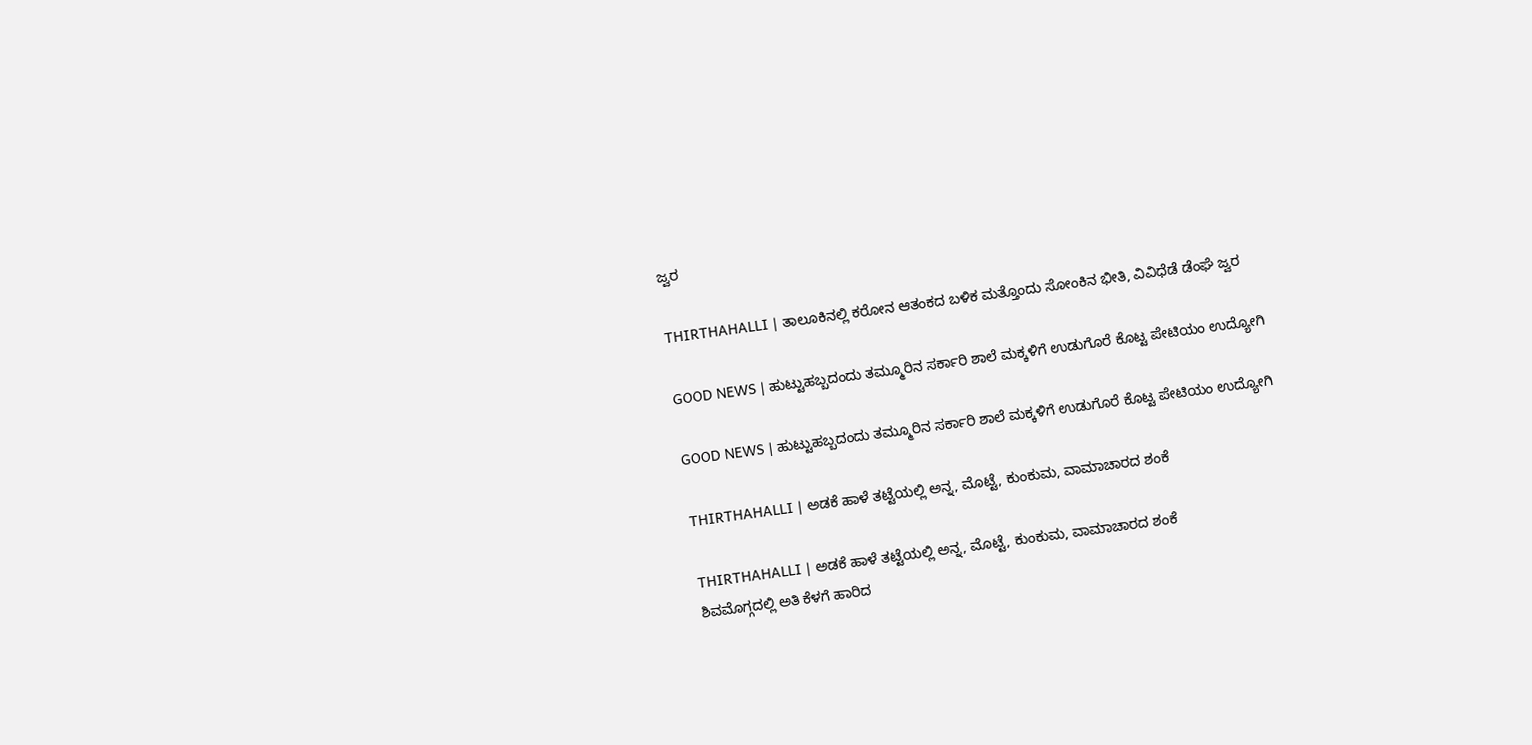ಜ್ವರ

THIRTHAHALLI | ತಾಲೂಕಿನಲ್ಲಿ ಕರೋನ ಆತಂಕದ ಬಳಿಕ ಮತ್ತೊಂದು ಸೋಂಕಿನ ಭೀತಿ, ವಿವಿಧೆಡೆ ಡೆಂಘೆ ಜ್ವರ

GOOD NEWS | ಹುಟ್ಟುಹಬ್ಬದಂದು ತಮ್ಮೂರಿನ ಸರ್ಕಾರಿ ಶಾಲೆ ಮಕ್ಕಳಿಗೆ ಉಡುಗೊರೆ ಕೊಟ್ಟ ಪೇಟಿಯಂ ಉದ್ಯೋಗಿ

GOOD NEWS | ಹುಟ್ಟುಹಬ್ಬದಂದು ತಮ್ಮೂರಿನ ಸರ್ಕಾರಿ ಶಾಲೆ ಮಕ್ಕಳಿಗೆ ಉಡುಗೊರೆ ಕೊಟ್ಟ ಪೇಟಿಯಂ ಉದ್ಯೋಗಿ

THIRTHAHALLI | ಅಡಕೆ ಹಾಳೆ ತಟ್ಟೆಯಲ್ಲಿ ಅನ್ನ, ಮೊಟ್ಟೆ, ಕುಂಕುಮ, ವಾಮಾಚಾರದ ಶಂಕೆ

THIRTHAHALLI | ಅಡಕೆ ಹಾಳೆ ತಟ್ಟೆಯಲ್ಲಿ ಅನ್ನ, ಮೊಟ್ಟೆ, ಕುಂಕುಮ, ವಾಮಾಚಾರದ ಶಂಕೆ
ಶಿವಮೊಗ್ಗದಲ್ಲಿ ಅತಿ ಕೆಳಗೆ ಹಾರಿದ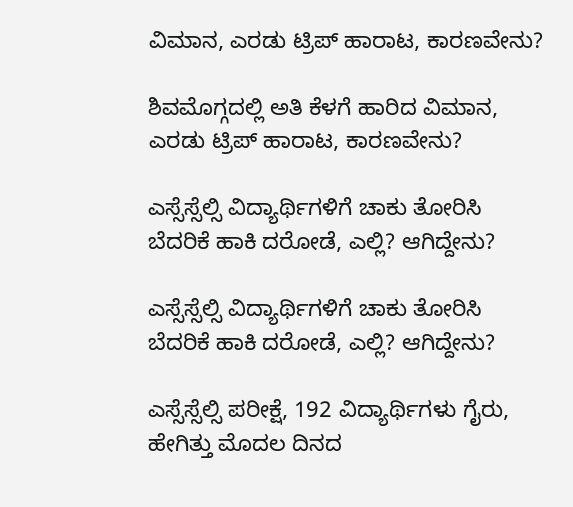ವಿಮಾನ, ಎರಡು ಟ್ರಿಪ್‌ ಹಾರಾಟ, ಕಾರಣವೇನು?

ಶಿವಮೊಗ್ಗದಲ್ಲಿ ಅತಿ ಕೆಳಗೆ ಹಾರಿದ ವಿಮಾನ, ಎರಡು ಟ್ರಿಪ್‌ ಹಾರಾಟ, ಕಾರಣವೇನು?

ಎಸ್ಸೆಸ್ಸೆಲ್ಸಿ ವಿದ್ಯಾರ್ಥಿಗಳಿಗೆ ಚಾಕು ತೋರಿಸಿ ಬೆದರಿಕೆ ಹಾಕಿ ದರೋಡೆ, ಎಲ್ಲಿ? ಆಗಿದ್ದೇನು?

ಎಸ್ಸೆಸ್ಸೆಲ್ಸಿ ವಿದ್ಯಾರ್ಥಿಗಳಿಗೆ ಚಾಕು ತೋರಿಸಿ ಬೆದರಿಕೆ ಹಾಕಿ ದರೋಡೆ, ಎಲ್ಲಿ? ಆಗಿದ್ದೇನು?

ಎಸ್ಸೆಸ್ಸೆಲ್ಸಿ ಪರೀಕ್ಷೆ, 192 ವಿದ್ಯಾರ್ಥಿಗಳು ಗೈರು, ಹೇಗಿತ್ತು ಮೊದಲ ದಿನದ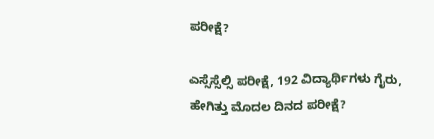ಪರೀಕ್ಷೆ?

ಎಸ್ಸೆಸ್ಸೆಲ್ಸಿ ಪರೀಕ್ಷೆ, 192 ವಿದ್ಯಾರ್ಥಿಗಳು ಗೈರು, ಹೇಗಿತ್ತು ಮೊದಲ ದಿನದ ಪರೀಕ್ಷೆ?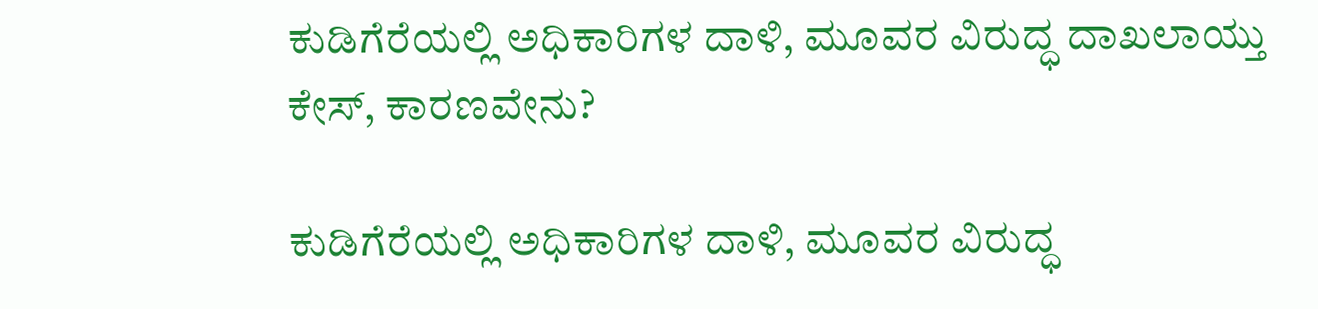ಕುಡಿಗೆರೆಯಲ್ಲಿ ಅಧಿಕಾರಿಗಳ ದಾಳಿ, ಮೂವರ ವಿರುದ್ಧ ದಾಖಲಾಯ್ತು ಕೇಸ್‌, ಕಾರಣವೇನು?

ಕುಡಿಗೆರೆಯಲ್ಲಿ ಅಧಿಕಾರಿಗಳ ದಾಳಿ, ಮೂವರ ವಿರುದ್ಧ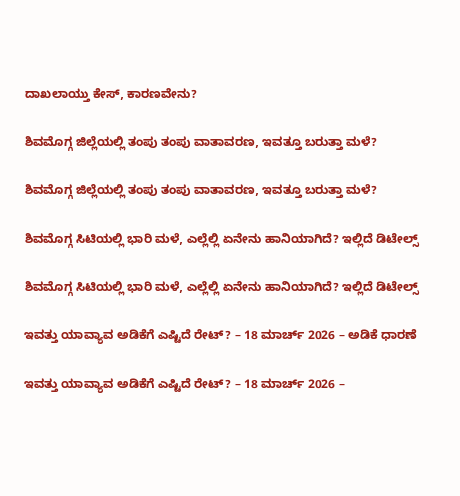ದಾಖಲಾಯ್ತು ಕೇಸ್‌, ಕಾರಣವೇನು?

ಶಿವಮೊಗ್ಗ ಜಿಲ್ಲೆಯಲ್ಲಿ ತಂಪು ತಂಪು ವಾತಾವರಣ, ಇವತ್ತೂ ಬರುತ್ತಾ ಮಳೆ?

ಶಿವಮೊಗ್ಗ ಜಿಲ್ಲೆಯಲ್ಲಿ ತಂಪು ತಂಪು ವಾತಾವರಣ, ಇವತ್ತೂ ಬರುತ್ತಾ ಮಳೆ?

ಶಿವಮೊಗ್ಗ ಸಿಟಿಯಲ್ಲಿ ಭಾರಿ ಮಳೆ, ಎಲ್ಲೆಲ್ಲಿ ಏನೇನು ಹಾನಿಯಾಗಿದೆ? ಇಲ್ಲಿದೆ ಡಿಟೇಲ್ಸ್‌

ಶಿವಮೊಗ್ಗ ಸಿಟಿಯಲ್ಲಿ ಭಾರಿ ಮಳೆ, ಎಲ್ಲೆಲ್ಲಿ ಏನೇನು ಹಾನಿಯಾಗಿದೆ? ಇಲ್ಲಿದೆ ಡಿಟೇಲ್ಸ್‌

ಇವತ್ತು ಯಾವ್ಯಾವ ಅಡಿಕೆಗೆ ಎಷ್ಟಿದೆ ರೇಟ್‌? – 18 ಮಾರ್ಚ್‌ 2026 – ಅಡಿಕೆ ಧಾರಣೆ

ಇವತ್ತು ಯಾವ್ಯಾವ ಅಡಿಕೆಗೆ ಎಷ್ಟಿದೆ ರೇಟ್‌? – 18 ಮಾರ್ಚ್‌ 2026 –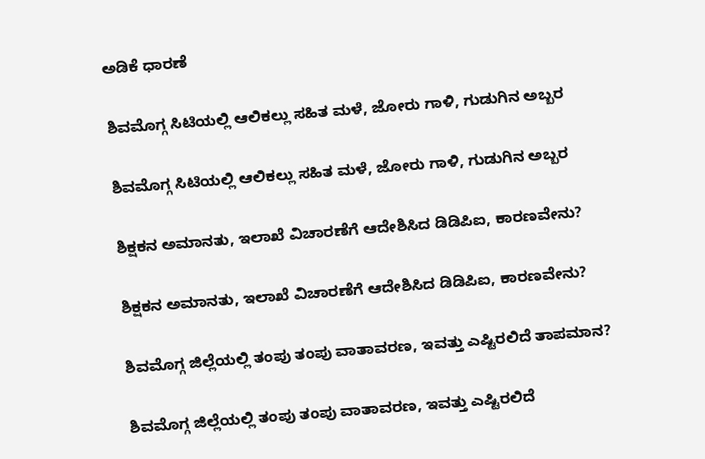ಅಡಿಕೆ ಧಾರಣೆ

ಶಿವಮೊಗ್ಗ ಸಿಟಿಯಲ್ಲಿ ಆಲಿಕಲ್ಲು ಸಹಿತ ಮಳೆ, ಜೋರು ಗಾಳಿ, ಗುಡುಗಿನ ಅಬ್ಬರ

ಶಿವಮೊಗ್ಗ ಸಿಟಿಯಲ್ಲಿ ಆಲಿಕಲ್ಲು ಸಹಿತ ಮಳೆ, ಜೋರು ಗಾಳಿ, ಗುಡುಗಿನ ಅಬ್ಬರ

ಶಿಕ್ಷಕನ ಅಮಾನತು, ಇಲಾಖೆ ವಿಚಾರಣೆಗೆ ಆದೇಶಿಸಿದ ಡಿಡಿಪಿಐ, ಕಾರಣವೇನು?

ಶಿಕ್ಷಕನ ಅಮಾನತು, ಇಲಾಖೆ ವಿಚಾರಣೆಗೆ ಆದೇಶಿಸಿದ ಡಿಡಿಪಿಐ, ಕಾರಣವೇನು?

ಶಿವಮೊಗ್ಗ ಜಿಲ್ಲೆಯಲ್ಲಿ ತಂಪು ತಂಪು ವಾತಾವರಣ, ಇವತ್ತು ಎಷ್ಟಿರಲಿದೆ ತಾಪಮಾನ?

ಶಿವಮೊಗ್ಗ ಜಿಲ್ಲೆಯಲ್ಲಿ ತಂಪು ತಂಪು ವಾತಾವರಣ, ಇವತ್ತು ಎಷ್ಟಿರಲಿದೆ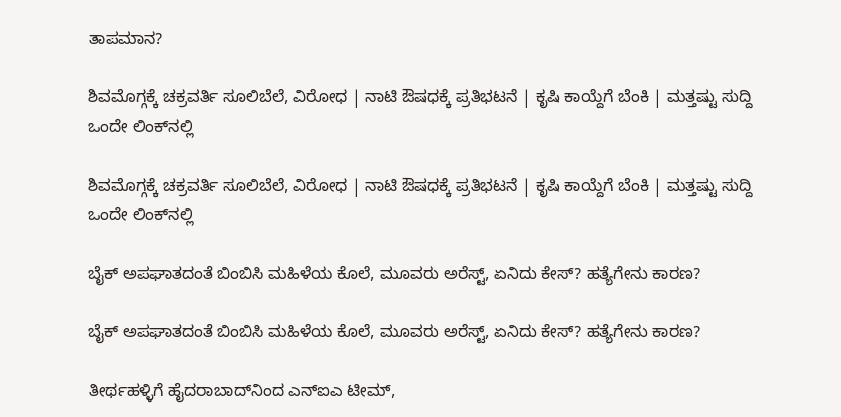ತಾಪಮಾನ?

ಶಿವಮೊಗ್ಗಕ್ಕೆ ಚಕ್ರವರ್ತಿ ಸೂಲಿಬೆಲೆ, ವಿರೋಧ | ನಾಟಿ ಔಷಧಕ್ಕೆ ಪ್ರತಿಭಟನೆ | ಕೃಷಿ ಕಾಯ್ದೆಗೆ ಬೆಂಕಿ | ಮತ್ತಷ್ಟು ಸುದ್ದಿ ಒಂದೇ ಲಿಂಕ್‌ನಲ್ಲಿ

ಶಿವಮೊಗ್ಗಕ್ಕೆ ಚಕ್ರವರ್ತಿ ಸೂಲಿಬೆಲೆ, ವಿರೋಧ | ನಾಟಿ ಔಷಧಕ್ಕೆ ಪ್ರತಿಭಟನೆ | ಕೃಷಿ ಕಾಯ್ದೆಗೆ ಬೆಂಕಿ | ಮತ್ತಷ್ಟು ಸುದ್ದಿ ಒಂದೇ ಲಿಂಕ್‌ನಲ್ಲಿ

ಬೈಕ್ ಅಪಘಾತದಂತೆ ಬಿಂಬಿಸಿ ಮಹಿಳೆಯ ಕೊಲೆ, ಮೂವರು ಅರೆಸ್ಟ್, ಏನಿದು ಕೇಸ್? ಹತ್ಯೆಗೇನು ಕಾರಣ?

ಬೈಕ್ ಅಪಘಾತದಂತೆ ಬಿಂಬಿಸಿ ಮಹಿಳೆಯ ಕೊಲೆ, ಮೂವರು ಅರೆಸ್ಟ್, ಏನಿದು ಕೇಸ್? ಹತ್ಯೆಗೇನು ಕಾರಣ?

ತೀರ್ಥಹಳ್ಳಿಗೆ ಹೈದರಾಬಾದ್‌ನಿಂದ ಎನ್‌ಐಎ ಟೀಮ್,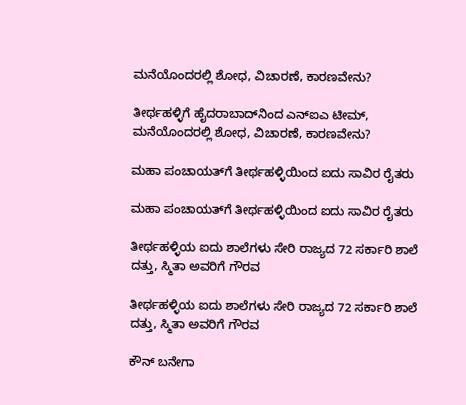ಮನೆಯೊಂದರಲ್ಲಿ ಶೋಧ, ವಿಚಾರಣೆ, ಕಾರಣವೇನು?

ತೀರ್ಥಹಳ್ಳಿಗೆ ಹೈದರಾಬಾದ್‌ನಿಂದ ಎನ್‌ಐಎ ಟೀಮ್, ಮನೆಯೊಂದರಲ್ಲಿ ಶೋಧ, ವಿಚಾರಣೆ, ಕಾರಣವೇನು?

ಮಹಾ ಪಂಚಾಯತ್‌‌ಗೆ ತೀರ್ಥಹಳ್ಳಿಯಿಂದ ಐದು ಸಾವಿರ ರೈತರು

ಮಹಾ ಪಂಚಾಯತ್‌‌ಗೆ ತೀರ್ಥಹಳ್ಳಿಯಿಂದ ಐದು ಸಾವಿರ ರೈತರು

ತೀರ್ಥಹಳ್ಳಿಯ ಐದು ಶಾಲೆಗಳು ಸೇರಿ ರಾಜ್ಯದ 72 ಸರ್ಕಾರಿ ಶಾಲೆ ದತ್ತು, ಸ್ಮಿತಾ ಅವರಿಗೆ ಗೌರವ

ತೀರ್ಥಹಳ್ಳಿಯ ಐದು ಶಾಲೆಗಳು ಸೇರಿ ರಾಜ್ಯದ 72 ಸರ್ಕಾರಿ ಶಾಲೆ ದತ್ತು, ಸ್ಮಿತಾ ಅವರಿಗೆ ಗೌರವ

ಕೌನ್ ಬನೇಗಾ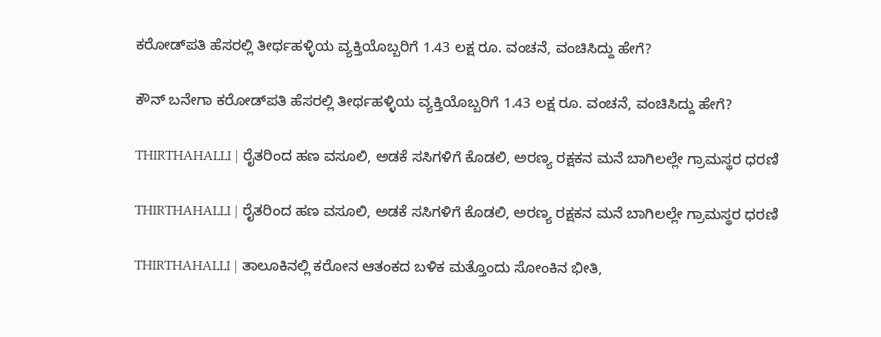ಕರೋಡ್‌ಪತಿ ಹೆಸರಲ್ಲಿ ತೀರ್ಥಹಳ್ಳಿಯ ವ್ಯಕ್ತಿಯೊಬ್ಬರಿಗೆ 1.43 ಲಕ್ಷ ರೂ. ವಂಚನೆ, ವಂಚಿಸಿದ್ದು ಹೇಗೆ?

ಕೌನ್ ಬನೇಗಾ ಕರೋಡ್‌ಪತಿ ಹೆಸರಲ್ಲಿ ತೀರ್ಥಹಳ್ಳಿಯ ವ್ಯಕ್ತಿಯೊಬ್ಬರಿಗೆ 1.43 ಲಕ್ಷ ರೂ. ವಂಚನೆ, ವಂಚಿಸಿದ್ದು ಹೇಗೆ?

THIRTHAHALLI | ರೈತರಿಂದ ಹಣ ವಸೂಲಿ, ಅಡಕೆ ಸಸಿಗಳಿಗೆ ಕೊಡಲಿ, ಅರಣ್ಯ ರಕ್ಷಕನ ಮನೆ ಬಾಗಿಲಲ್ಲೇ ಗ್ರಾಮಸ್ಥರ ಧರಣಿ

THIRTHAHALLI | ರೈತರಿಂದ ಹಣ ವಸೂಲಿ, ಅಡಕೆ ಸಸಿಗಳಿಗೆ ಕೊಡಲಿ, ಅರಣ್ಯ ರಕ್ಷಕನ ಮನೆ ಬಾಗಿಲಲ್ಲೇ ಗ್ರಾಮಸ್ಥರ ಧರಣಿ

THIRTHAHALLI | ತಾಲೂಕಿನಲ್ಲಿ ಕರೋನ ಆತಂಕದ ಬಳಿಕ ಮತ್ತೊಂದು ಸೋಂಕಿನ ಭೀತಿ,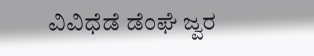ವಿವಿಧೆಡೆ ಡೆಂಘೆ ಜ್ವರ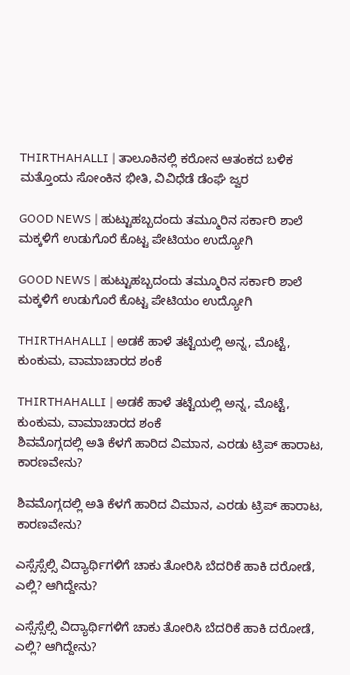THIRTHAHALLI | ತಾಲೂಕಿನಲ್ಲಿ ಕರೋನ ಆತಂಕದ ಬಳಿಕ ಮತ್ತೊಂದು ಸೋಂಕಿನ ಭೀತಿ, ವಿವಿಧೆಡೆ ಡೆಂಘೆ ಜ್ವರ

GOOD NEWS | ಹುಟ್ಟುಹಬ್ಬದಂದು ತಮ್ಮೂರಿನ ಸರ್ಕಾರಿ ಶಾಲೆ ಮಕ್ಕಳಿಗೆ ಉಡುಗೊರೆ ಕೊಟ್ಟ ಪೇಟಿಯಂ ಉದ್ಯೋಗಿ

GOOD NEWS | ಹುಟ್ಟುಹಬ್ಬದಂದು ತಮ್ಮೂರಿನ ಸರ್ಕಾರಿ ಶಾಲೆ ಮಕ್ಕಳಿಗೆ ಉಡುಗೊರೆ ಕೊಟ್ಟ ಪೇಟಿಯಂ ಉದ್ಯೋಗಿ

THIRTHAHALLI | ಅಡಕೆ ಹಾಳೆ ತಟ್ಟೆಯಲ್ಲಿ ಅನ್ನ, ಮೊಟ್ಟೆ, ಕುಂಕುಮ, ವಾಮಾಚಾರದ ಶಂಕೆ

THIRTHAHALLI | ಅಡಕೆ ಹಾಳೆ ತಟ್ಟೆಯಲ್ಲಿ ಅನ್ನ, ಮೊಟ್ಟೆ, ಕುಂಕುಮ, ವಾಮಾಚಾರದ ಶಂಕೆ
ಶಿವಮೊಗ್ಗದಲ್ಲಿ ಅತಿ ಕೆಳಗೆ ಹಾರಿದ ವಿಮಾನ, ಎರಡು ಟ್ರಿಪ್‌ ಹಾರಾಟ, ಕಾರಣವೇನು?

ಶಿವಮೊಗ್ಗದಲ್ಲಿ ಅತಿ ಕೆಳಗೆ ಹಾರಿದ ವಿಮಾನ, ಎರಡು ಟ್ರಿಪ್‌ ಹಾರಾಟ, ಕಾರಣವೇನು?

ಎಸ್ಸೆಸ್ಸೆಲ್ಸಿ ವಿದ್ಯಾರ್ಥಿಗಳಿಗೆ ಚಾಕು ತೋರಿಸಿ ಬೆದರಿಕೆ ಹಾಕಿ ದರೋಡೆ, ಎಲ್ಲಿ? ಆಗಿದ್ದೇನು?

ಎಸ್ಸೆಸ್ಸೆಲ್ಸಿ ವಿದ್ಯಾರ್ಥಿಗಳಿಗೆ ಚಾಕು ತೋರಿಸಿ ಬೆದರಿಕೆ ಹಾಕಿ ದರೋಡೆ, ಎಲ್ಲಿ? ಆಗಿದ್ದೇನು?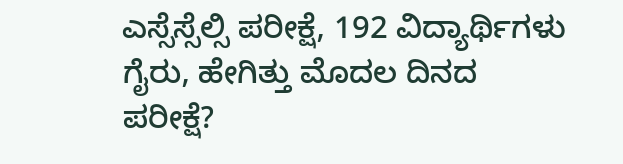ಎಸ್ಸೆಸ್ಸೆಲ್ಸಿ ಪರೀಕ್ಷೆ, 192 ವಿದ್ಯಾರ್ಥಿಗಳು ಗೈರು, ಹೇಗಿತ್ತು ಮೊದಲ ದಿನದ ಪರೀಕ್ಷೆ?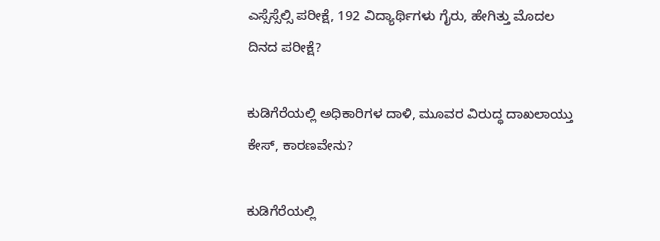ಎಸ್ಸೆಸ್ಸೆಲ್ಸಿ ಪರೀಕ್ಷೆ, 192 ವಿದ್ಯಾರ್ಥಿಗಳು ಗೈರು, ಹೇಗಿತ್ತು ಮೊದಲ ದಿನದ ಪರೀಕ್ಷೆ?

ಕುಡಿಗೆರೆಯಲ್ಲಿ ಅಧಿಕಾರಿಗಳ ದಾಳಿ, ಮೂವರ ವಿರುದ್ಧ ದಾಖಲಾಯ್ತು ಕೇಸ್‌, ಕಾರಣವೇನು?

ಕುಡಿಗೆರೆಯಲ್ಲಿ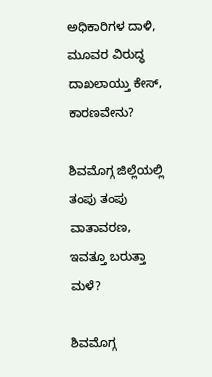ಅಧಿಕಾರಿಗಳ ದಾಳಿ, ಮೂವರ ವಿರುದ್ಧ ದಾಖಲಾಯ್ತು ಕೇಸ್‌, ಕಾರಣವೇನು?

ಶಿವಮೊಗ್ಗ ಜಿಲ್ಲೆಯಲ್ಲಿ ತಂಪು ತಂಪು ವಾತಾವರಣ, ಇವತ್ತೂ ಬರುತ್ತಾ ಮಳೆ?

ಶಿವಮೊಗ್ಗ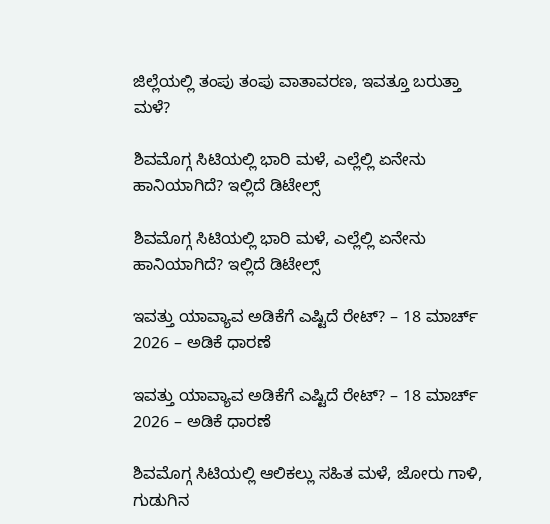ಜಿಲ್ಲೆಯಲ್ಲಿ ತಂಪು ತಂಪು ವಾತಾವರಣ, ಇವತ್ತೂ ಬರುತ್ತಾ ಮಳೆ?

ಶಿವಮೊಗ್ಗ ಸಿಟಿಯಲ್ಲಿ ಭಾರಿ ಮಳೆ, ಎಲ್ಲೆಲ್ಲಿ ಏನೇನು ಹಾನಿಯಾಗಿದೆ? ಇಲ್ಲಿದೆ ಡಿಟೇಲ್ಸ್‌

ಶಿವಮೊಗ್ಗ ಸಿಟಿಯಲ್ಲಿ ಭಾರಿ ಮಳೆ, ಎಲ್ಲೆಲ್ಲಿ ಏನೇನು ಹಾನಿಯಾಗಿದೆ? ಇಲ್ಲಿದೆ ಡಿಟೇಲ್ಸ್‌

ಇವತ್ತು ಯಾವ್ಯಾವ ಅಡಿಕೆಗೆ ಎಷ್ಟಿದೆ ರೇಟ್‌? – 18 ಮಾರ್ಚ್‌ 2026 – ಅಡಿಕೆ ಧಾರಣೆ

ಇವತ್ತು ಯಾವ್ಯಾವ ಅಡಿಕೆಗೆ ಎಷ್ಟಿದೆ ರೇಟ್‌? – 18 ಮಾರ್ಚ್‌ 2026 – ಅಡಿಕೆ ಧಾರಣೆ

ಶಿವಮೊಗ್ಗ ಸಿಟಿಯಲ್ಲಿ ಆಲಿಕಲ್ಲು ಸಹಿತ ಮಳೆ, ಜೋರು ಗಾಳಿ, ಗುಡುಗಿನ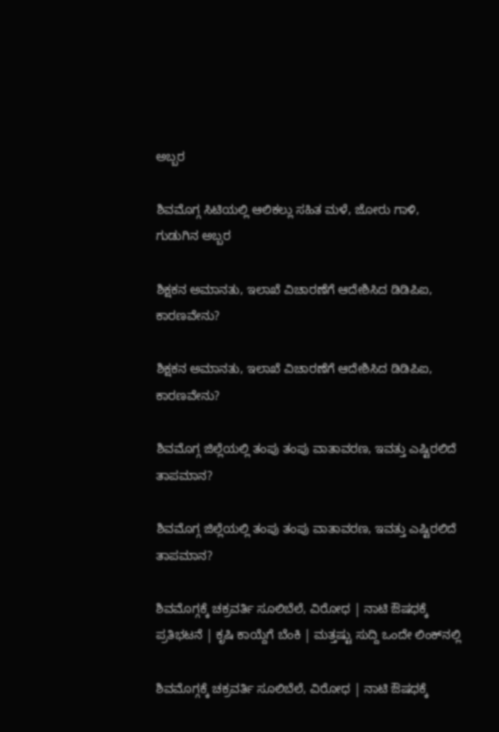ಅಬ್ಬರ

ಶಿವಮೊಗ್ಗ ಸಿಟಿಯಲ್ಲಿ ಆಲಿಕಲ್ಲು ಸಹಿತ ಮಳೆ, ಜೋರು ಗಾಳಿ, ಗುಡುಗಿನ ಅಬ್ಬರ

ಶಿಕ್ಷಕನ ಅಮಾನತು, ಇಲಾಖೆ ವಿಚಾರಣೆಗೆ ಆದೇಶಿಸಿದ ಡಿಡಿಪಿಐ, ಕಾರಣವೇನು?

ಶಿಕ್ಷಕನ ಅಮಾನತು, ಇಲಾಖೆ ವಿಚಾರಣೆಗೆ ಆದೇಶಿಸಿದ ಡಿಡಿಪಿಐ, ಕಾರಣವೇನು?

ಶಿವಮೊಗ್ಗ ಜಿಲ್ಲೆಯಲ್ಲಿ ತಂಪು ತಂಪು ವಾತಾವರಣ, ಇವತ್ತು ಎಷ್ಟಿರಲಿದೆ ತಾಪಮಾನ?

ಶಿವಮೊಗ್ಗ ಜಿಲ್ಲೆಯಲ್ಲಿ ತಂಪು ತಂಪು ವಾತಾವರಣ, ಇವತ್ತು ಎಷ್ಟಿರಲಿದೆ ತಾಪಮಾನ?

ಶಿವಮೊಗ್ಗಕ್ಕೆ ಚಕ್ರವರ್ತಿ ಸೂಲಿಬೆಲೆ, ವಿರೋಧ | ನಾಟಿ ಔಷಧಕ್ಕೆ ಪ್ರತಿಭಟನೆ | ಕೃಷಿ ಕಾಯ್ದೆಗೆ ಬೆಂಕಿ | ಮತ್ತಷ್ಟು ಸುದ್ದಿ ಒಂದೇ ಲಿಂಕ್‌ನಲ್ಲಿ

ಶಿವಮೊಗ್ಗಕ್ಕೆ ಚಕ್ರವರ್ತಿ ಸೂಲಿಬೆಲೆ, ವಿರೋಧ | ನಾಟಿ ಔಷಧಕ್ಕೆ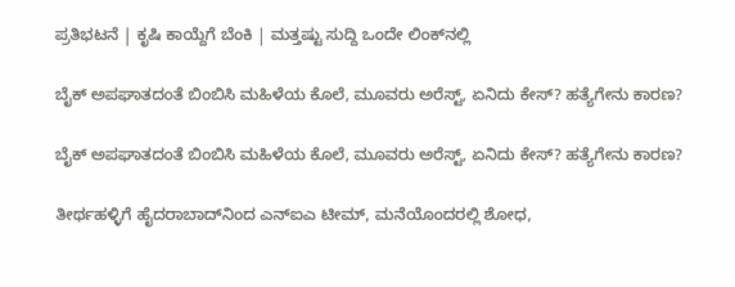ಪ್ರತಿಭಟನೆ | ಕೃಷಿ ಕಾಯ್ದೆಗೆ ಬೆಂಕಿ | ಮತ್ತಷ್ಟು ಸುದ್ದಿ ಒಂದೇ ಲಿಂಕ್‌ನಲ್ಲಿ

ಬೈಕ್ ಅಪಘಾತದಂತೆ ಬಿಂಬಿಸಿ ಮಹಿಳೆಯ ಕೊಲೆ, ಮೂವರು ಅರೆಸ್ಟ್, ಏನಿದು ಕೇಸ್? ಹತ್ಯೆಗೇನು ಕಾರಣ?

ಬೈಕ್ ಅಪಘಾತದಂತೆ ಬಿಂಬಿಸಿ ಮಹಿಳೆಯ ಕೊಲೆ, ಮೂವರು ಅರೆಸ್ಟ್, ಏನಿದು ಕೇಸ್? ಹತ್ಯೆಗೇನು ಕಾರಣ?

ತೀರ್ಥಹಳ್ಳಿಗೆ ಹೈದರಾಬಾದ್‌ನಿಂದ ಎನ್‌ಐಎ ಟೀಮ್, ಮನೆಯೊಂದರಲ್ಲಿ ಶೋಧ,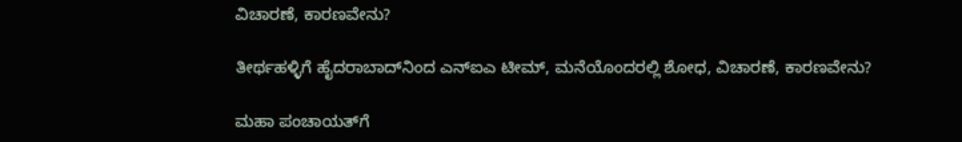ವಿಚಾರಣೆ, ಕಾರಣವೇನು?

ತೀರ್ಥಹಳ್ಳಿಗೆ ಹೈದರಾಬಾದ್‌ನಿಂದ ಎನ್‌ಐಎ ಟೀಮ್, ಮನೆಯೊಂದರಲ್ಲಿ ಶೋಧ, ವಿಚಾರಣೆ, ಕಾರಣವೇನು?

ಮಹಾ ಪಂಚಾಯತ್‌‌ಗೆ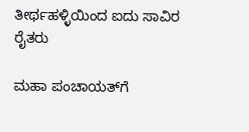ತೀರ್ಥಹಳ್ಳಿಯಿಂದ ಐದು ಸಾವಿರ ರೈತರು

ಮಹಾ ಪಂಚಾಯತ್‌‌ಗೆ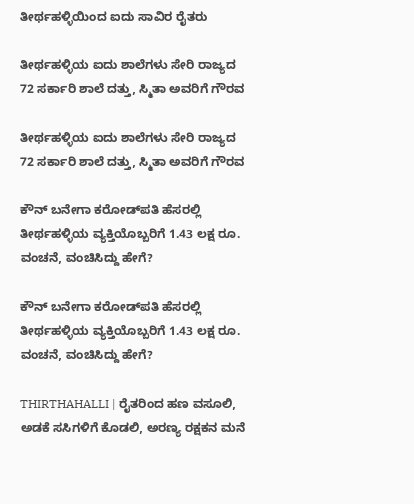ತೀರ್ಥಹಳ್ಳಿಯಿಂದ ಐದು ಸಾವಿರ ರೈತರು

ತೀರ್ಥಹಳ್ಳಿಯ ಐದು ಶಾಲೆಗಳು ಸೇರಿ ರಾಜ್ಯದ 72 ಸರ್ಕಾರಿ ಶಾಲೆ ದತ್ತು, ಸ್ಮಿತಾ ಅವರಿಗೆ ಗೌರವ

ತೀರ್ಥಹಳ್ಳಿಯ ಐದು ಶಾಲೆಗಳು ಸೇರಿ ರಾಜ್ಯದ 72 ಸರ್ಕಾರಿ ಶಾಲೆ ದತ್ತು, ಸ್ಮಿತಾ ಅವರಿಗೆ ಗೌರವ

ಕೌನ್ ಬನೇಗಾ ಕರೋಡ್‌ಪತಿ ಹೆಸರಲ್ಲಿ ತೀರ್ಥಹಳ್ಳಿಯ ವ್ಯಕ್ತಿಯೊಬ್ಬರಿಗೆ 1.43 ಲಕ್ಷ ರೂ. ವಂಚನೆ, ವಂಚಿಸಿದ್ದು ಹೇಗೆ?

ಕೌನ್ ಬನೇಗಾ ಕರೋಡ್‌ಪತಿ ಹೆಸರಲ್ಲಿ ತೀರ್ಥಹಳ್ಳಿಯ ವ್ಯಕ್ತಿಯೊಬ್ಬರಿಗೆ 1.43 ಲಕ್ಷ ರೂ. ವಂಚನೆ, ವಂಚಿಸಿದ್ದು ಹೇಗೆ?

THIRTHAHALLI | ರೈತರಿಂದ ಹಣ ವಸೂಲಿ, ಅಡಕೆ ಸಸಿಗಳಿಗೆ ಕೊಡಲಿ, ಅರಣ್ಯ ರಕ್ಷಕನ ಮನೆ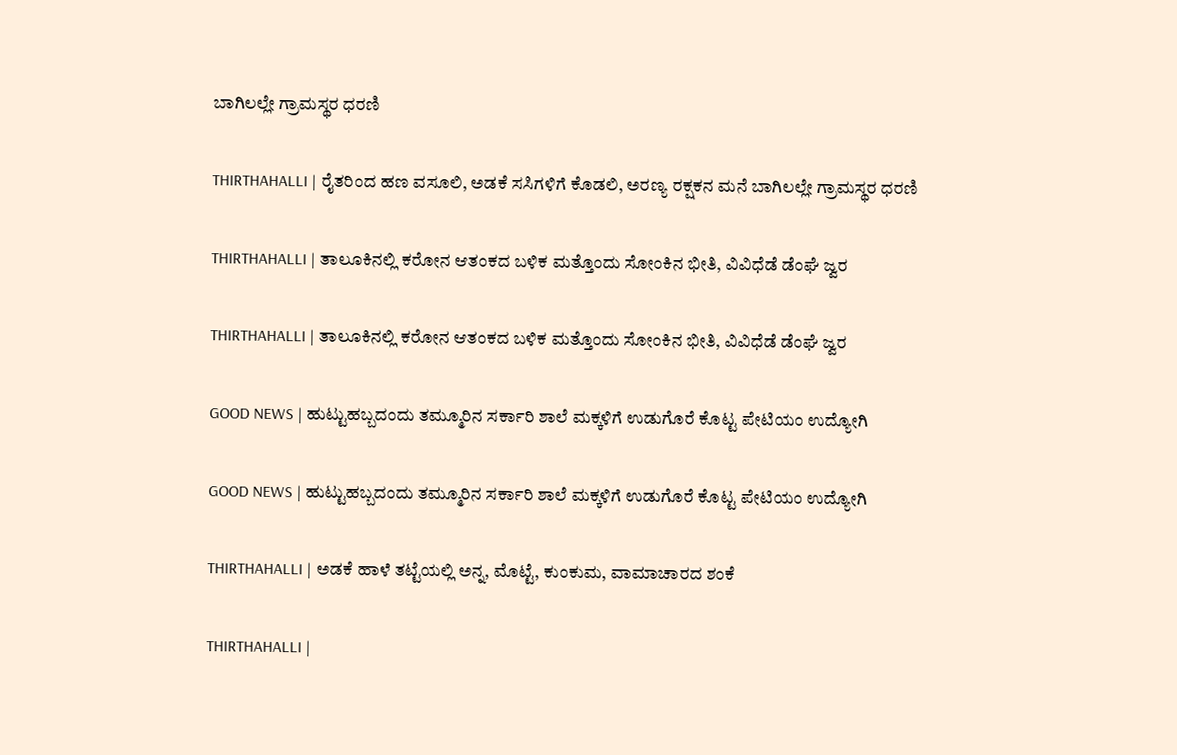ಬಾಗಿಲಲ್ಲೇ ಗ್ರಾಮಸ್ಥರ ಧರಣಿ

THIRTHAHALLI | ರೈತರಿಂದ ಹಣ ವಸೂಲಿ, ಅಡಕೆ ಸಸಿಗಳಿಗೆ ಕೊಡಲಿ, ಅರಣ್ಯ ರಕ್ಷಕನ ಮನೆ ಬಾಗಿಲಲ್ಲೇ ಗ್ರಾಮಸ್ಥರ ಧರಣಿ

THIRTHAHALLI | ತಾಲೂಕಿನಲ್ಲಿ ಕರೋನ ಆತಂಕದ ಬಳಿಕ ಮತ್ತೊಂದು ಸೋಂಕಿನ ಭೀತಿ, ವಿವಿಧೆಡೆ ಡೆಂಘೆ ಜ್ವರ

THIRTHAHALLI | ತಾಲೂಕಿನಲ್ಲಿ ಕರೋನ ಆತಂಕದ ಬಳಿಕ ಮತ್ತೊಂದು ಸೋಂಕಿನ ಭೀತಿ, ವಿವಿಧೆಡೆ ಡೆಂಘೆ ಜ್ವರ

GOOD NEWS | ಹುಟ್ಟುಹಬ್ಬದಂದು ತಮ್ಮೂರಿನ ಸರ್ಕಾರಿ ಶಾಲೆ ಮಕ್ಕಳಿಗೆ ಉಡುಗೊರೆ ಕೊಟ್ಟ ಪೇಟಿಯಂ ಉದ್ಯೋಗಿ

GOOD NEWS | ಹುಟ್ಟುಹಬ್ಬದಂದು ತಮ್ಮೂರಿನ ಸರ್ಕಾರಿ ಶಾಲೆ ಮಕ್ಕಳಿಗೆ ಉಡುಗೊರೆ ಕೊಟ್ಟ ಪೇಟಿಯಂ ಉದ್ಯೋಗಿ

THIRTHAHALLI | ಅಡಕೆ ಹಾಳೆ ತಟ್ಟೆಯಲ್ಲಿ ಅನ್ನ, ಮೊಟ್ಟೆ, ಕುಂಕುಮ, ವಾಮಾಚಾರದ ಶಂಕೆ

THIRTHAHALLI |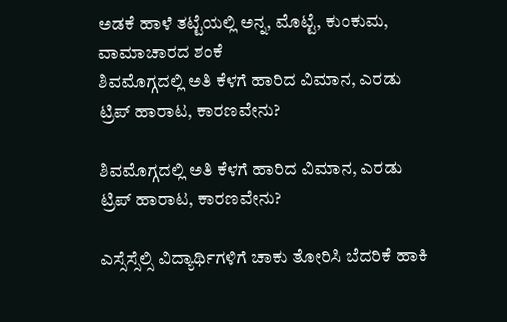ಅಡಕೆ ಹಾಳೆ ತಟ್ಟೆಯಲ್ಲಿ ಅನ್ನ, ಮೊಟ್ಟೆ, ಕುಂಕುಮ, ವಾಮಾಚಾರದ ಶಂಕೆ
ಶಿವಮೊಗ್ಗದಲ್ಲಿ ಅತಿ ಕೆಳಗೆ ಹಾರಿದ ವಿಮಾನ, ಎರಡು ಟ್ರಿಪ್‌ ಹಾರಾಟ, ಕಾರಣವೇನು?

ಶಿವಮೊಗ್ಗದಲ್ಲಿ ಅತಿ ಕೆಳಗೆ ಹಾರಿದ ವಿಮಾನ, ಎರಡು ಟ್ರಿಪ್‌ ಹಾರಾಟ, ಕಾರಣವೇನು?

ಎಸ್ಸೆಸ್ಸೆಲ್ಸಿ ವಿದ್ಯಾರ್ಥಿಗಳಿಗೆ ಚಾಕು ತೋರಿಸಿ ಬೆದರಿಕೆ ಹಾಕಿ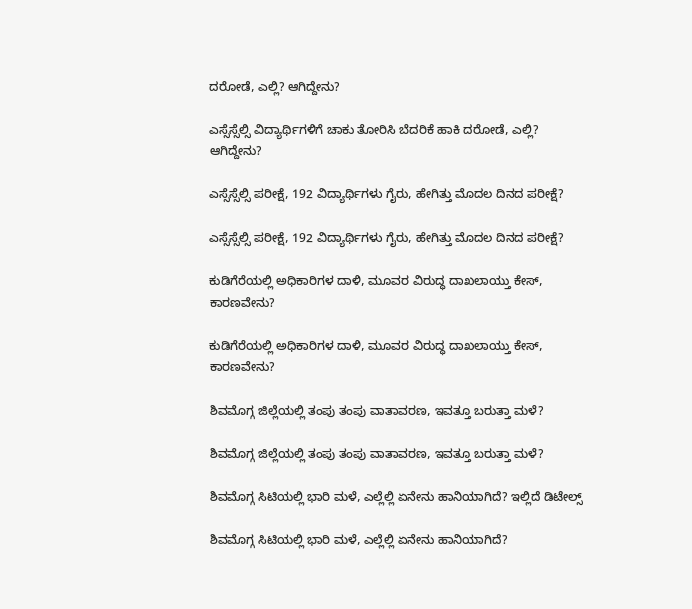ದರೋಡೆ, ಎಲ್ಲಿ? ಆಗಿದ್ದೇನು?

ಎಸ್ಸೆಸ್ಸೆಲ್ಸಿ ವಿದ್ಯಾರ್ಥಿಗಳಿಗೆ ಚಾಕು ತೋರಿಸಿ ಬೆದರಿಕೆ ಹಾಕಿ ದರೋಡೆ, ಎಲ್ಲಿ? ಆಗಿದ್ದೇನು?

ಎಸ್ಸೆಸ್ಸೆಲ್ಸಿ ಪರೀಕ್ಷೆ, 192 ವಿದ್ಯಾರ್ಥಿಗಳು ಗೈರು, ಹೇಗಿತ್ತು ಮೊದಲ ದಿನದ ಪರೀಕ್ಷೆ?

ಎಸ್ಸೆಸ್ಸೆಲ್ಸಿ ಪರೀಕ್ಷೆ, 192 ವಿದ್ಯಾರ್ಥಿಗಳು ಗೈರು, ಹೇಗಿತ್ತು ಮೊದಲ ದಿನದ ಪರೀಕ್ಷೆ?

ಕುಡಿಗೆರೆಯಲ್ಲಿ ಅಧಿಕಾರಿಗಳ ದಾಳಿ, ಮೂವರ ವಿರುದ್ಧ ದಾಖಲಾಯ್ತು ಕೇಸ್‌, ಕಾರಣವೇನು?

ಕುಡಿಗೆರೆಯಲ್ಲಿ ಅಧಿಕಾರಿಗಳ ದಾಳಿ, ಮೂವರ ವಿರುದ್ಧ ದಾಖಲಾಯ್ತು ಕೇಸ್‌, ಕಾರಣವೇನು?

ಶಿವಮೊಗ್ಗ ಜಿಲ್ಲೆಯಲ್ಲಿ ತಂಪು ತಂಪು ವಾತಾವರಣ, ಇವತ್ತೂ ಬರುತ್ತಾ ಮಳೆ?

ಶಿವಮೊಗ್ಗ ಜಿಲ್ಲೆಯಲ್ಲಿ ತಂಪು ತಂಪು ವಾತಾವರಣ, ಇವತ್ತೂ ಬರುತ್ತಾ ಮಳೆ?

ಶಿವಮೊಗ್ಗ ಸಿಟಿಯಲ್ಲಿ ಭಾರಿ ಮಳೆ, ಎಲ್ಲೆಲ್ಲಿ ಏನೇನು ಹಾನಿಯಾಗಿದೆ? ಇಲ್ಲಿದೆ ಡಿಟೇಲ್ಸ್‌

ಶಿವಮೊಗ್ಗ ಸಿಟಿಯಲ್ಲಿ ಭಾರಿ ಮಳೆ, ಎಲ್ಲೆಲ್ಲಿ ಏನೇನು ಹಾನಿಯಾಗಿದೆ?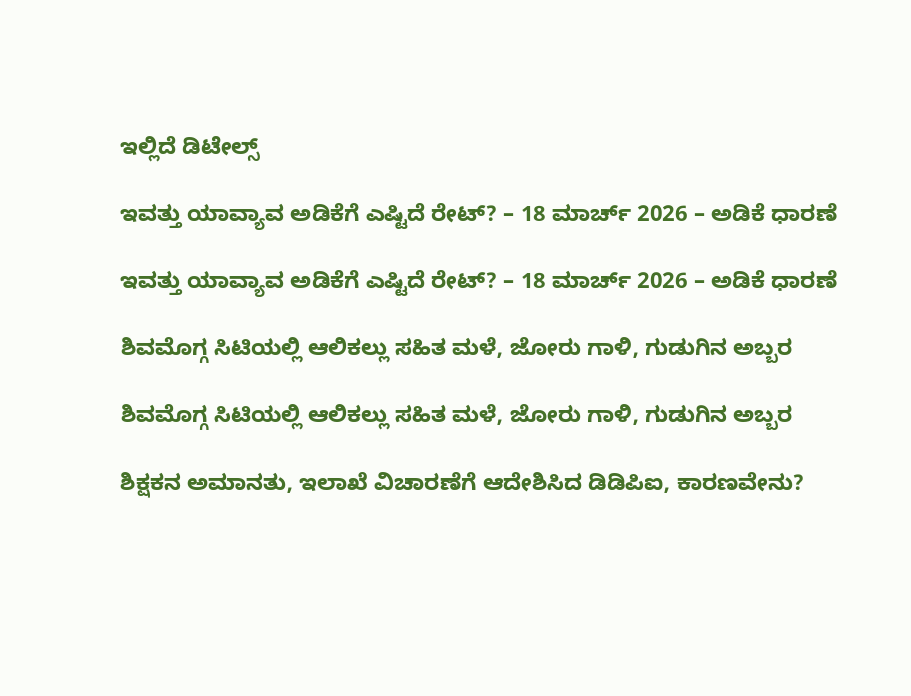ಇಲ್ಲಿದೆ ಡಿಟೇಲ್ಸ್‌

ಇವತ್ತು ಯಾವ್ಯಾವ ಅಡಿಕೆಗೆ ಎಷ್ಟಿದೆ ರೇಟ್‌? – 18 ಮಾರ್ಚ್‌ 2026 – ಅಡಿಕೆ ಧಾರಣೆ

ಇವತ್ತು ಯಾವ್ಯಾವ ಅಡಿಕೆಗೆ ಎಷ್ಟಿದೆ ರೇಟ್‌? – 18 ಮಾರ್ಚ್‌ 2026 – ಅಡಿಕೆ ಧಾರಣೆ

ಶಿವಮೊಗ್ಗ ಸಿಟಿಯಲ್ಲಿ ಆಲಿಕಲ್ಲು ಸಹಿತ ಮಳೆ, ಜೋರು ಗಾಳಿ, ಗುಡುಗಿನ ಅಬ್ಬರ

ಶಿವಮೊಗ್ಗ ಸಿಟಿಯಲ್ಲಿ ಆಲಿಕಲ್ಲು ಸಹಿತ ಮಳೆ, ಜೋರು ಗಾಳಿ, ಗುಡುಗಿನ ಅಬ್ಬರ

ಶಿಕ್ಷಕನ ಅಮಾನತು, ಇಲಾಖೆ ವಿಚಾರಣೆಗೆ ಆದೇಶಿಸಿದ ಡಿಡಿಪಿಐ, ಕಾರಣವೇನು?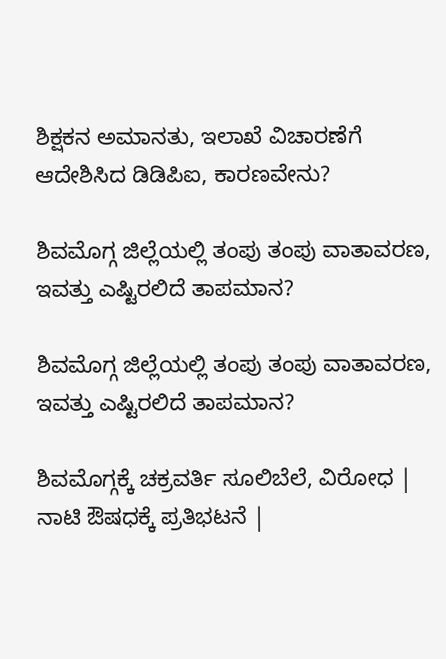ಶಿಕ್ಷಕನ ಅಮಾನತು, ಇಲಾಖೆ ವಿಚಾರಣೆಗೆ ಆದೇಶಿಸಿದ ಡಿಡಿಪಿಐ, ಕಾರಣವೇನು?

ಶಿವಮೊಗ್ಗ ಜಿಲ್ಲೆಯಲ್ಲಿ ತಂಪು ತಂಪು ವಾತಾವರಣ, ಇವತ್ತು ಎಷ್ಟಿರಲಿದೆ ತಾಪಮಾನ?

ಶಿವಮೊಗ್ಗ ಜಿಲ್ಲೆಯಲ್ಲಿ ತಂಪು ತಂಪು ವಾತಾವರಣ, ಇವತ್ತು ಎಷ್ಟಿರಲಿದೆ ತಾಪಮಾನ?

ಶಿವಮೊಗ್ಗಕ್ಕೆ ಚಕ್ರವರ್ತಿ ಸೂಲಿಬೆಲೆ, ವಿರೋಧ | ನಾಟಿ ಔಷಧಕ್ಕೆ ಪ್ರತಿಭಟನೆ |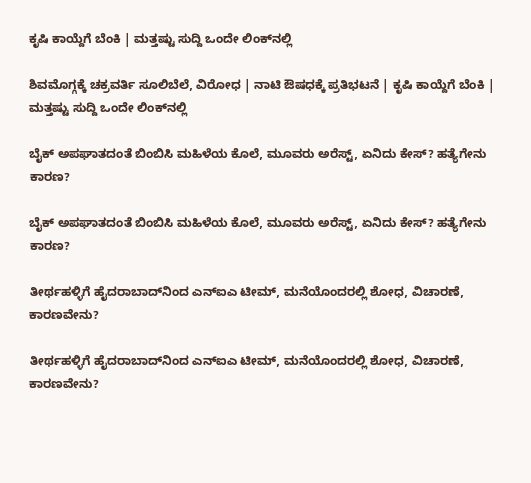ಕೃಷಿ ಕಾಯ್ದೆಗೆ ಬೆಂಕಿ | ಮತ್ತಷ್ಟು ಸುದ್ದಿ ಒಂದೇ ಲಿಂಕ್‌ನಲ್ಲಿ

ಶಿವಮೊಗ್ಗಕ್ಕೆ ಚಕ್ರವರ್ತಿ ಸೂಲಿಬೆಲೆ, ವಿರೋಧ | ನಾಟಿ ಔಷಧಕ್ಕೆ ಪ್ರತಿಭಟನೆ | ಕೃಷಿ ಕಾಯ್ದೆಗೆ ಬೆಂಕಿ | ಮತ್ತಷ್ಟು ಸುದ್ದಿ ಒಂದೇ ಲಿಂಕ್‌ನಲ್ಲಿ

ಬೈಕ್ ಅಪಘಾತದಂತೆ ಬಿಂಬಿಸಿ ಮಹಿಳೆಯ ಕೊಲೆ, ಮೂವರು ಅರೆಸ್ಟ್, ಏನಿದು ಕೇಸ್? ಹತ್ಯೆಗೇನು ಕಾರಣ?

ಬೈಕ್ ಅಪಘಾತದಂತೆ ಬಿಂಬಿಸಿ ಮಹಿಳೆಯ ಕೊಲೆ, ಮೂವರು ಅರೆಸ್ಟ್, ಏನಿದು ಕೇಸ್? ಹತ್ಯೆಗೇನು ಕಾರಣ?

ತೀರ್ಥಹಳ್ಳಿಗೆ ಹೈದರಾಬಾದ್‌ನಿಂದ ಎನ್‌ಐಎ ಟೀಮ್, ಮನೆಯೊಂದರಲ್ಲಿ ಶೋಧ, ವಿಚಾರಣೆ, ಕಾರಣವೇನು?

ತೀರ್ಥಹಳ್ಳಿಗೆ ಹೈದರಾಬಾದ್‌ನಿಂದ ಎನ್‌ಐಎ ಟೀಮ್, ಮನೆಯೊಂದರಲ್ಲಿ ಶೋಧ, ವಿಚಾರಣೆ, ಕಾರಣವೇನು?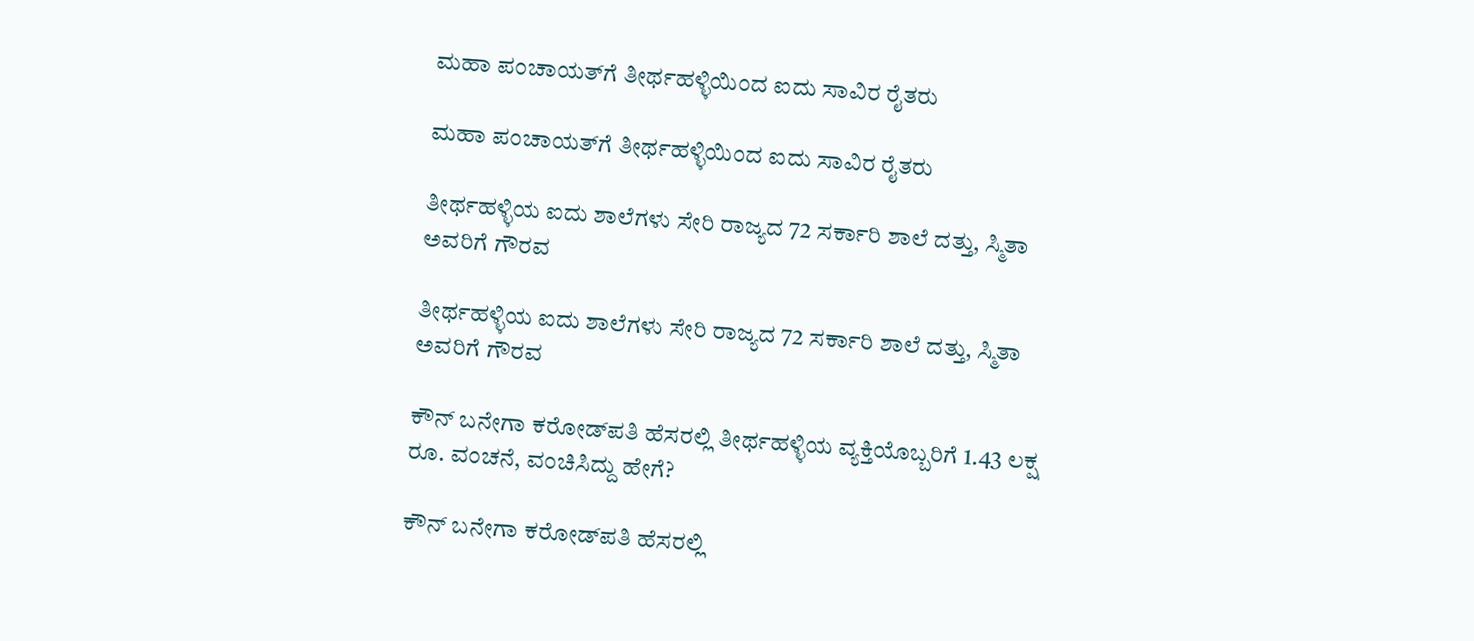ಮಹಾ ಪಂಚಾಯತ್‌‌ಗೆ ತೀರ್ಥಹಳ್ಳಿಯಿಂದ ಐದು ಸಾವಿರ ರೈತರು

ಮಹಾ ಪಂಚಾಯತ್‌‌ಗೆ ತೀರ್ಥಹಳ್ಳಿಯಿಂದ ಐದು ಸಾವಿರ ರೈತರು

ತೀರ್ಥಹಳ್ಳಿಯ ಐದು ಶಾಲೆಗಳು ಸೇರಿ ರಾಜ್ಯದ 72 ಸರ್ಕಾರಿ ಶಾಲೆ ದತ್ತು, ಸ್ಮಿತಾ ಅವರಿಗೆ ಗೌರವ

ತೀರ್ಥಹಳ್ಳಿಯ ಐದು ಶಾಲೆಗಳು ಸೇರಿ ರಾಜ್ಯದ 72 ಸರ್ಕಾರಿ ಶಾಲೆ ದತ್ತು, ಸ್ಮಿತಾ ಅವರಿಗೆ ಗೌರವ

ಕೌನ್ ಬನೇಗಾ ಕರೋಡ್‌ಪತಿ ಹೆಸರಲ್ಲಿ ತೀರ್ಥಹಳ್ಳಿಯ ವ್ಯಕ್ತಿಯೊಬ್ಬರಿಗೆ 1.43 ಲಕ್ಷ ರೂ. ವಂಚನೆ, ವಂಚಿಸಿದ್ದು ಹೇಗೆ?

ಕೌನ್ ಬನೇಗಾ ಕರೋಡ್‌ಪತಿ ಹೆಸರಲ್ಲಿ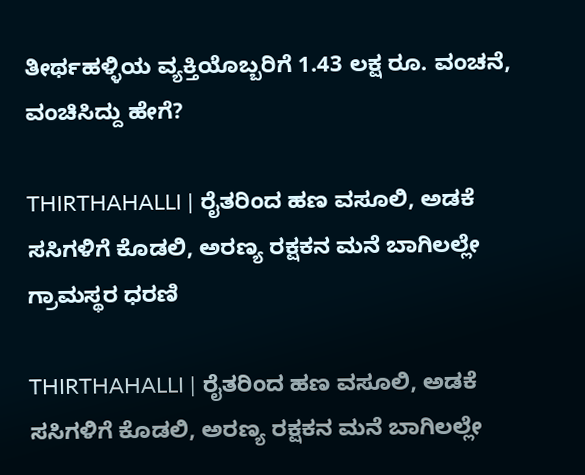ತೀರ್ಥಹಳ್ಳಿಯ ವ್ಯಕ್ತಿಯೊಬ್ಬರಿಗೆ 1.43 ಲಕ್ಷ ರೂ. ವಂಚನೆ, ವಂಚಿಸಿದ್ದು ಹೇಗೆ?

THIRTHAHALLI | ರೈತರಿಂದ ಹಣ ವಸೂಲಿ, ಅಡಕೆ ಸಸಿಗಳಿಗೆ ಕೊಡಲಿ, ಅರಣ್ಯ ರಕ್ಷಕನ ಮನೆ ಬಾಗಿಲಲ್ಲೇ ಗ್ರಾಮಸ್ಥರ ಧರಣಿ

THIRTHAHALLI | ರೈತರಿಂದ ಹಣ ವಸೂಲಿ, ಅಡಕೆ ಸಸಿಗಳಿಗೆ ಕೊಡಲಿ, ಅರಣ್ಯ ರಕ್ಷಕನ ಮನೆ ಬಾಗಿಲಲ್ಲೇ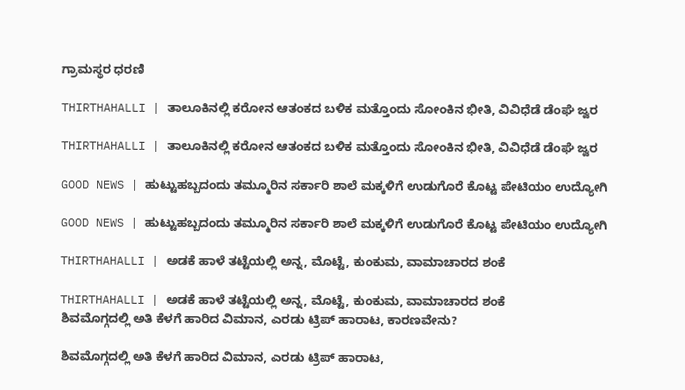ಗ್ರಾಮಸ್ಥರ ಧರಣಿ

THIRTHAHALLI | ತಾಲೂಕಿನಲ್ಲಿ ಕರೋನ ಆತಂಕದ ಬಳಿಕ ಮತ್ತೊಂದು ಸೋಂಕಿನ ಭೀತಿ, ವಿವಿಧೆಡೆ ಡೆಂಘೆ ಜ್ವರ

THIRTHAHALLI | ತಾಲೂಕಿನಲ್ಲಿ ಕರೋನ ಆತಂಕದ ಬಳಿಕ ಮತ್ತೊಂದು ಸೋಂಕಿನ ಭೀತಿ, ವಿವಿಧೆಡೆ ಡೆಂಘೆ ಜ್ವರ

GOOD NEWS | ಹುಟ್ಟುಹಬ್ಬದಂದು ತಮ್ಮೂರಿನ ಸರ್ಕಾರಿ ಶಾಲೆ ಮಕ್ಕಳಿಗೆ ಉಡುಗೊರೆ ಕೊಟ್ಟ ಪೇಟಿಯಂ ಉದ್ಯೋಗಿ

GOOD NEWS | ಹುಟ್ಟುಹಬ್ಬದಂದು ತಮ್ಮೂರಿನ ಸರ್ಕಾರಿ ಶಾಲೆ ಮಕ್ಕಳಿಗೆ ಉಡುಗೊರೆ ಕೊಟ್ಟ ಪೇಟಿಯಂ ಉದ್ಯೋಗಿ

THIRTHAHALLI | ಅಡಕೆ ಹಾಳೆ ತಟ್ಟೆಯಲ್ಲಿ ಅನ್ನ, ಮೊಟ್ಟೆ, ಕುಂಕುಮ, ವಾಮಾಚಾರದ ಶಂಕೆ

THIRTHAHALLI | ಅಡಕೆ ಹಾಳೆ ತಟ್ಟೆಯಲ್ಲಿ ಅನ್ನ, ಮೊಟ್ಟೆ, ಕುಂಕುಮ, ವಾಮಾಚಾರದ ಶಂಕೆ
ಶಿವಮೊಗ್ಗದಲ್ಲಿ ಅತಿ ಕೆಳಗೆ ಹಾರಿದ ವಿಮಾನ, ಎರಡು ಟ್ರಿಪ್‌ ಹಾರಾಟ, ಕಾರಣವೇನು?

ಶಿವಮೊಗ್ಗದಲ್ಲಿ ಅತಿ ಕೆಳಗೆ ಹಾರಿದ ವಿಮಾನ, ಎರಡು ಟ್ರಿಪ್‌ ಹಾರಾಟ,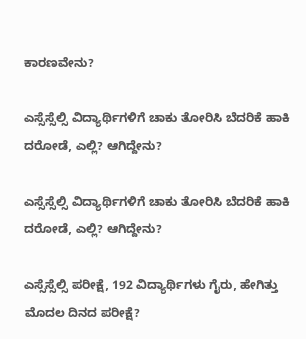ಕಾರಣವೇನು?

ಎಸ್ಸೆಸ್ಸೆಲ್ಸಿ ವಿದ್ಯಾರ್ಥಿಗಳಿಗೆ ಚಾಕು ತೋರಿಸಿ ಬೆದರಿಕೆ ಹಾಕಿ ದರೋಡೆ, ಎಲ್ಲಿ? ಆಗಿದ್ದೇನು?

ಎಸ್ಸೆಸ್ಸೆಲ್ಸಿ ವಿದ್ಯಾರ್ಥಿಗಳಿಗೆ ಚಾಕು ತೋರಿಸಿ ಬೆದರಿಕೆ ಹಾಕಿ ದರೋಡೆ, ಎಲ್ಲಿ? ಆಗಿದ್ದೇನು?

ಎಸ್ಸೆಸ್ಸೆಲ್ಸಿ ಪರೀಕ್ಷೆ, 192 ವಿದ್ಯಾರ್ಥಿಗಳು ಗೈರು, ಹೇಗಿತ್ತು ಮೊದಲ ದಿನದ ಪರೀಕ್ಷೆ?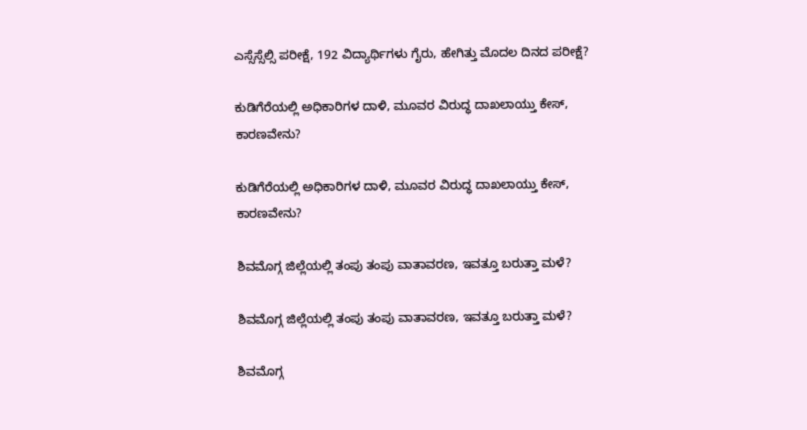ಎಸ್ಸೆಸ್ಸೆಲ್ಸಿ ಪರೀಕ್ಷೆ, 192 ವಿದ್ಯಾರ್ಥಿಗಳು ಗೈರು, ಹೇಗಿತ್ತು ಮೊದಲ ದಿನದ ಪರೀಕ್ಷೆ?

ಕುಡಿಗೆರೆಯಲ್ಲಿ ಅಧಿಕಾರಿಗಳ ದಾಳಿ, ಮೂವರ ವಿರುದ್ಧ ದಾಖಲಾಯ್ತು ಕೇಸ್‌, ಕಾರಣವೇನು?

ಕುಡಿಗೆರೆಯಲ್ಲಿ ಅಧಿಕಾರಿಗಳ ದಾಳಿ, ಮೂವರ ವಿರುದ್ಧ ದಾಖಲಾಯ್ತು ಕೇಸ್‌, ಕಾರಣವೇನು?

ಶಿವಮೊಗ್ಗ ಜಿಲ್ಲೆಯಲ್ಲಿ ತಂಪು ತಂಪು ವಾತಾವರಣ, ಇವತ್ತೂ ಬರುತ್ತಾ ಮಳೆ?

ಶಿವಮೊಗ್ಗ ಜಿಲ್ಲೆಯಲ್ಲಿ ತಂಪು ತಂಪು ವಾತಾವರಣ, ಇವತ್ತೂ ಬರುತ್ತಾ ಮಳೆ?

ಶಿವಮೊಗ್ಗ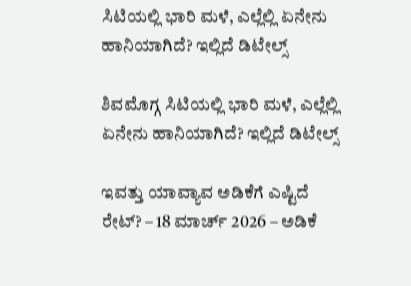ಸಿಟಿಯಲ್ಲಿ ಭಾರಿ ಮಳೆ, ಎಲ್ಲೆಲ್ಲಿ ಏನೇನು ಹಾನಿಯಾಗಿದೆ? ಇಲ್ಲಿದೆ ಡಿಟೇಲ್ಸ್‌

ಶಿವಮೊಗ್ಗ ಸಿಟಿಯಲ್ಲಿ ಭಾರಿ ಮಳೆ, ಎಲ್ಲೆಲ್ಲಿ ಏನೇನು ಹಾನಿಯಾಗಿದೆ? ಇಲ್ಲಿದೆ ಡಿಟೇಲ್ಸ್‌

ಇವತ್ತು ಯಾವ್ಯಾವ ಅಡಿಕೆಗೆ ಎಷ್ಟಿದೆ ರೇಟ್‌? – 18 ಮಾರ್ಚ್‌ 2026 – ಅಡಿಕೆ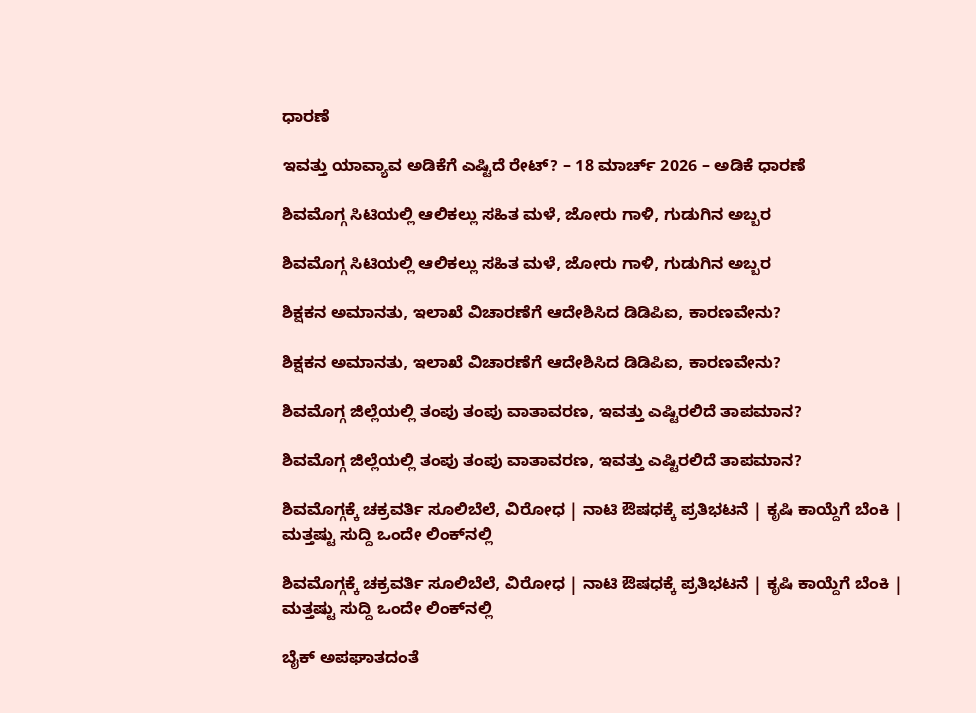ಧಾರಣೆ

ಇವತ್ತು ಯಾವ್ಯಾವ ಅಡಿಕೆಗೆ ಎಷ್ಟಿದೆ ರೇಟ್‌? – 18 ಮಾರ್ಚ್‌ 2026 – ಅಡಿಕೆ ಧಾರಣೆ

ಶಿವಮೊಗ್ಗ ಸಿಟಿಯಲ್ಲಿ ಆಲಿಕಲ್ಲು ಸಹಿತ ಮಳೆ, ಜೋರು ಗಾಳಿ, ಗುಡುಗಿನ ಅಬ್ಬರ

ಶಿವಮೊಗ್ಗ ಸಿಟಿಯಲ್ಲಿ ಆಲಿಕಲ್ಲು ಸಹಿತ ಮಳೆ, ಜೋರು ಗಾಳಿ, ಗುಡುಗಿನ ಅಬ್ಬರ

ಶಿಕ್ಷಕನ ಅಮಾನತು, ಇಲಾಖೆ ವಿಚಾರಣೆಗೆ ಆದೇಶಿಸಿದ ಡಿಡಿಪಿಐ, ಕಾರಣವೇನು?

ಶಿಕ್ಷಕನ ಅಮಾನತು, ಇಲಾಖೆ ವಿಚಾರಣೆಗೆ ಆದೇಶಿಸಿದ ಡಿಡಿಪಿಐ, ಕಾರಣವೇನು?

ಶಿವಮೊಗ್ಗ ಜಿಲ್ಲೆಯಲ್ಲಿ ತಂಪು ತಂಪು ವಾತಾವರಣ, ಇವತ್ತು ಎಷ್ಟಿರಲಿದೆ ತಾಪಮಾನ?

ಶಿವಮೊಗ್ಗ ಜಿಲ್ಲೆಯಲ್ಲಿ ತಂಪು ತಂಪು ವಾತಾವರಣ, ಇವತ್ತು ಎಷ್ಟಿರಲಿದೆ ತಾಪಮಾನ?

ಶಿವಮೊಗ್ಗಕ್ಕೆ ಚಕ್ರವರ್ತಿ ಸೂಲಿಬೆಲೆ, ವಿರೋಧ | ನಾಟಿ ಔಷಧಕ್ಕೆ ಪ್ರತಿಭಟನೆ | ಕೃಷಿ ಕಾಯ್ದೆಗೆ ಬೆಂಕಿ | ಮತ್ತಷ್ಟು ಸುದ್ದಿ ಒಂದೇ ಲಿಂಕ್‌ನಲ್ಲಿ

ಶಿವಮೊಗ್ಗಕ್ಕೆ ಚಕ್ರವರ್ತಿ ಸೂಲಿಬೆಲೆ, ವಿರೋಧ | ನಾಟಿ ಔಷಧಕ್ಕೆ ಪ್ರತಿಭಟನೆ | ಕೃಷಿ ಕಾಯ್ದೆಗೆ ಬೆಂಕಿ | ಮತ್ತಷ್ಟು ಸುದ್ದಿ ಒಂದೇ ಲಿಂಕ್‌ನಲ್ಲಿ

ಬೈಕ್ ಅಪಘಾತದಂತೆ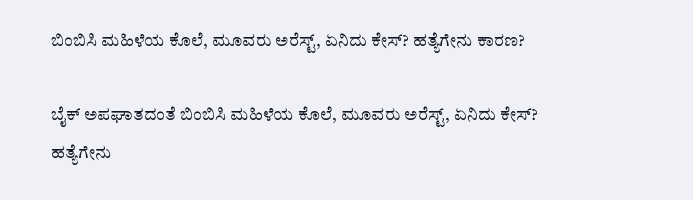ಬಿಂಬಿಸಿ ಮಹಿಳೆಯ ಕೊಲೆ, ಮೂವರು ಅರೆಸ್ಟ್, ಏನಿದು ಕೇಸ್? ಹತ್ಯೆಗೇನು ಕಾರಣ?

ಬೈಕ್ ಅಪಘಾತದಂತೆ ಬಿಂಬಿಸಿ ಮಹಿಳೆಯ ಕೊಲೆ, ಮೂವರು ಅರೆಸ್ಟ್, ಏನಿದು ಕೇಸ್? ಹತ್ಯೆಗೇನು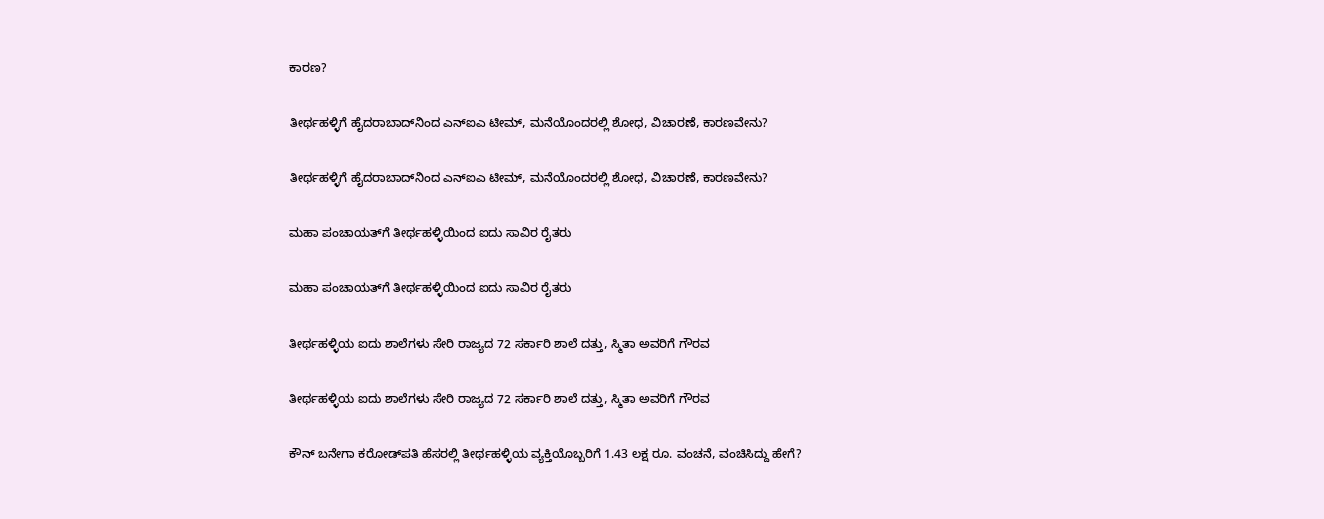ಕಾರಣ?

ತೀರ್ಥಹಳ್ಳಿಗೆ ಹೈದರಾಬಾದ್‌ನಿಂದ ಎನ್‌ಐಎ ಟೀಮ್, ಮನೆಯೊಂದರಲ್ಲಿ ಶೋಧ, ವಿಚಾರಣೆ, ಕಾರಣವೇನು?

ತೀರ್ಥಹಳ್ಳಿಗೆ ಹೈದರಾಬಾದ್‌ನಿಂದ ಎನ್‌ಐಎ ಟೀಮ್, ಮನೆಯೊಂದರಲ್ಲಿ ಶೋಧ, ವಿಚಾರಣೆ, ಕಾರಣವೇನು?

ಮಹಾ ಪಂಚಾಯತ್‌‌ಗೆ ತೀರ್ಥಹಳ್ಳಿಯಿಂದ ಐದು ಸಾವಿರ ರೈತರು

ಮಹಾ ಪಂಚಾಯತ್‌‌ಗೆ ತೀರ್ಥಹಳ್ಳಿಯಿಂದ ಐದು ಸಾವಿರ ರೈತರು

ತೀರ್ಥಹಳ್ಳಿಯ ಐದು ಶಾಲೆಗಳು ಸೇರಿ ರಾಜ್ಯದ 72 ಸರ್ಕಾರಿ ಶಾಲೆ ದತ್ತು, ಸ್ಮಿತಾ ಅವರಿಗೆ ಗೌರವ

ತೀರ್ಥಹಳ್ಳಿಯ ಐದು ಶಾಲೆಗಳು ಸೇರಿ ರಾಜ್ಯದ 72 ಸರ್ಕಾರಿ ಶಾಲೆ ದತ್ತು, ಸ್ಮಿತಾ ಅವರಿಗೆ ಗೌರವ

ಕೌನ್ ಬನೇಗಾ ಕರೋಡ್‌ಪತಿ ಹೆಸರಲ್ಲಿ ತೀರ್ಥಹಳ್ಳಿಯ ವ್ಯಕ್ತಿಯೊಬ್ಬರಿಗೆ 1.43 ಲಕ್ಷ ರೂ. ವಂಚನೆ, ವಂಚಿಸಿದ್ದು ಹೇಗೆ?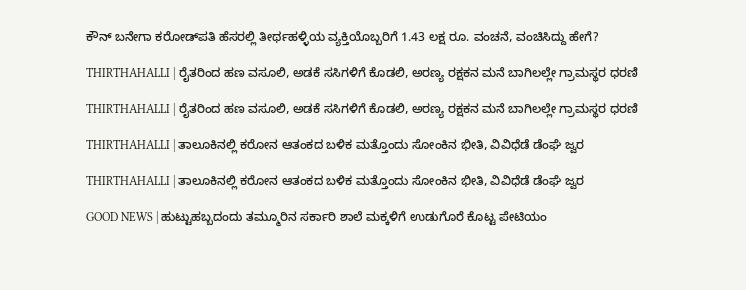ಕೌನ್ ಬನೇಗಾ ಕರೋಡ್‌ಪತಿ ಹೆಸರಲ್ಲಿ ತೀರ್ಥಹಳ್ಳಿಯ ವ್ಯಕ್ತಿಯೊಬ್ಬರಿಗೆ 1.43 ಲಕ್ಷ ರೂ. ವಂಚನೆ, ವಂಚಿಸಿದ್ದು ಹೇಗೆ?

THIRTHAHALLI | ರೈತರಿಂದ ಹಣ ವಸೂಲಿ, ಅಡಕೆ ಸಸಿಗಳಿಗೆ ಕೊಡಲಿ, ಅರಣ್ಯ ರಕ್ಷಕನ ಮನೆ ಬಾಗಿಲಲ್ಲೇ ಗ್ರಾಮಸ್ಥರ ಧರಣಿ

THIRTHAHALLI | ರೈತರಿಂದ ಹಣ ವಸೂಲಿ, ಅಡಕೆ ಸಸಿಗಳಿಗೆ ಕೊಡಲಿ, ಅರಣ್ಯ ರಕ್ಷಕನ ಮನೆ ಬಾಗಿಲಲ್ಲೇ ಗ್ರಾಮಸ್ಥರ ಧರಣಿ

THIRTHAHALLI | ತಾಲೂಕಿನಲ್ಲಿ ಕರೋನ ಆತಂಕದ ಬಳಿಕ ಮತ್ತೊಂದು ಸೋಂಕಿನ ಭೀತಿ, ವಿವಿಧೆಡೆ ಡೆಂಘೆ ಜ್ವರ

THIRTHAHALLI | ತಾಲೂಕಿನಲ್ಲಿ ಕರೋನ ಆತಂಕದ ಬಳಿಕ ಮತ್ತೊಂದು ಸೋಂಕಿನ ಭೀತಿ, ವಿವಿಧೆಡೆ ಡೆಂಘೆ ಜ್ವರ

GOOD NEWS | ಹುಟ್ಟುಹಬ್ಬದಂದು ತಮ್ಮೂರಿನ ಸರ್ಕಾರಿ ಶಾಲೆ ಮಕ್ಕಳಿಗೆ ಉಡುಗೊರೆ ಕೊಟ್ಟ ಪೇಟಿಯಂ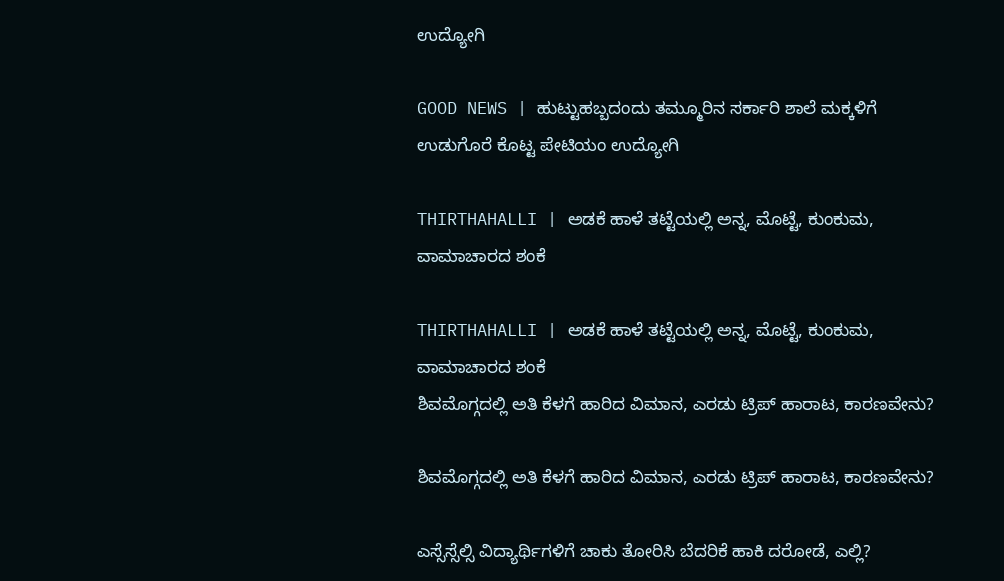ಉದ್ಯೋಗಿ

GOOD NEWS | ಹುಟ್ಟುಹಬ್ಬದಂದು ತಮ್ಮೂರಿನ ಸರ್ಕಾರಿ ಶಾಲೆ ಮಕ್ಕಳಿಗೆ ಉಡುಗೊರೆ ಕೊಟ್ಟ ಪೇಟಿಯಂ ಉದ್ಯೋಗಿ

THIRTHAHALLI | ಅಡಕೆ ಹಾಳೆ ತಟ್ಟೆಯಲ್ಲಿ ಅನ್ನ, ಮೊಟ್ಟೆ, ಕುಂಕುಮ, ವಾಮಾಚಾರದ ಶಂಕೆ

THIRTHAHALLI | ಅಡಕೆ ಹಾಳೆ ತಟ್ಟೆಯಲ್ಲಿ ಅನ್ನ, ಮೊಟ್ಟೆ, ಕುಂಕುಮ, ವಾಮಾಚಾರದ ಶಂಕೆ
ಶಿವಮೊಗ್ಗದಲ್ಲಿ ಅತಿ ಕೆಳಗೆ ಹಾರಿದ ವಿಮಾನ, ಎರಡು ಟ್ರಿಪ್‌ ಹಾರಾಟ, ಕಾರಣವೇನು?

ಶಿವಮೊಗ್ಗದಲ್ಲಿ ಅತಿ ಕೆಳಗೆ ಹಾರಿದ ವಿಮಾನ, ಎರಡು ಟ್ರಿಪ್‌ ಹಾರಾಟ, ಕಾರಣವೇನು?

ಎಸ್ಸೆಸ್ಸೆಲ್ಸಿ ವಿದ್ಯಾರ್ಥಿಗಳಿಗೆ ಚಾಕು ತೋರಿಸಿ ಬೆದರಿಕೆ ಹಾಕಿ ದರೋಡೆ, ಎಲ್ಲಿ?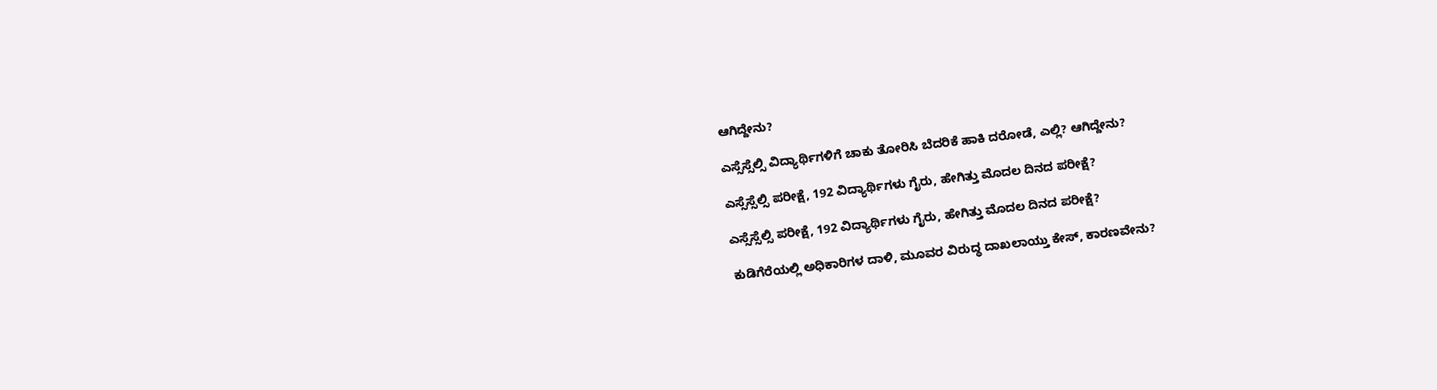ಆಗಿದ್ದೇನು?

ಎಸ್ಸೆಸ್ಸೆಲ್ಸಿ ವಿದ್ಯಾರ್ಥಿಗಳಿಗೆ ಚಾಕು ತೋರಿಸಿ ಬೆದರಿಕೆ ಹಾಕಿ ದರೋಡೆ, ಎಲ್ಲಿ? ಆಗಿದ್ದೇನು?

ಎಸ್ಸೆಸ್ಸೆಲ್ಸಿ ಪರೀಕ್ಷೆ, 192 ವಿದ್ಯಾರ್ಥಿಗಳು ಗೈರು, ಹೇಗಿತ್ತು ಮೊದಲ ದಿನದ ಪರೀಕ್ಷೆ?

ಎಸ್ಸೆಸ್ಸೆಲ್ಸಿ ಪರೀಕ್ಷೆ, 192 ವಿದ್ಯಾರ್ಥಿಗಳು ಗೈರು, ಹೇಗಿತ್ತು ಮೊದಲ ದಿನದ ಪರೀಕ್ಷೆ?

ಕುಡಿಗೆರೆಯಲ್ಲಿ ಅಧಿಕಾರಿಗಳ ದಾಳಿ, ಮೂವರ ವಿರುದ್ಧ ದಾಖಲಾಯ್ತು ಕೇಸ್‌, ಕಾರಣವೇನು?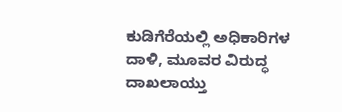ಕುಡಿಗೆರೆಯಲ್ಲಿ ಅಧಿಕಾರಿಗಳ ದಾಳಿ, ಮೂವರ ವಿರುದ್ಧ ದಾಖಲಾಯ್ತು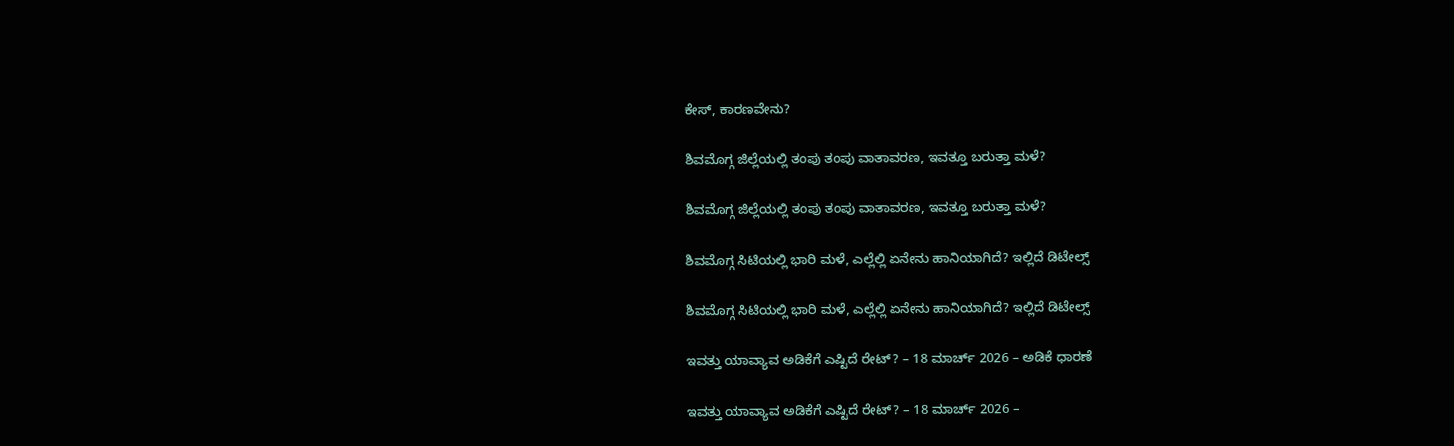ಕೇಸ್‌, ಕಾರಣವೇನು?

ಶಿವಮೊಗ್ಗ ಜಿಲ್ಲೆಯಲ್ಲಿ ತಂಪು ತಂಪು ವಾತಾವರಣ, ಇವತ್ತೂ ಬರುತ್ತಾ ಮಳೆ?

ಶಿವಮೊಗ್ಗ ಜಿಲ್ಲೆಯಲ್ಲಿ ತಂಪು ತಂಪು ವಾತಾವರಣ, ಇವತ್ತೂ ಬರುತ್ತಾ ಮಳೆ?

ಶಿವಮೊಗ್ಗ ಸಿಟಿಯಲ್ಲಿ ಭಾರಿ ಮಳೆ, ಎಲ್ಲೆಲ್ಲಿ ಏನೇನು ಹಾನಿಯಾಗಿದೆ? ಇಲ್ಲಿದೆ ಡಿಟೇಲ್ಸ್‌

ಶಿವಮೊಗ್ಗ ಸಿಟಿಯಲ್ಲಿ ಭಾರಿ ಮಳೆ, ಎಲ್ಲೆಲ್ಲಿ ಏನೇನು ಹಾನಿಯಾಗಿದೆ? ಇಲ್ಲಿದೆ ಡಿಟೇಲ್ಸ್‌

ಇವತ್ತು ಯಾವ್ಯಾವ ಅಡಿಕೆಗೆ ಎಷ್ಟಿದೆ ರೇಟ್‌? – 18 ಮಾರ್ಚ್‌ 2026 – ಅಡಿಕೆ ಧಾರಣೆ

ಇವತ್ತು ಯಾವ್ಯಾವ ಅಡಿಕೆಗೆ ಎಷ್ಟಿದೆ ರೇಟ್‌? – 18 ಮಾರ್ಚ್‌ 2026 –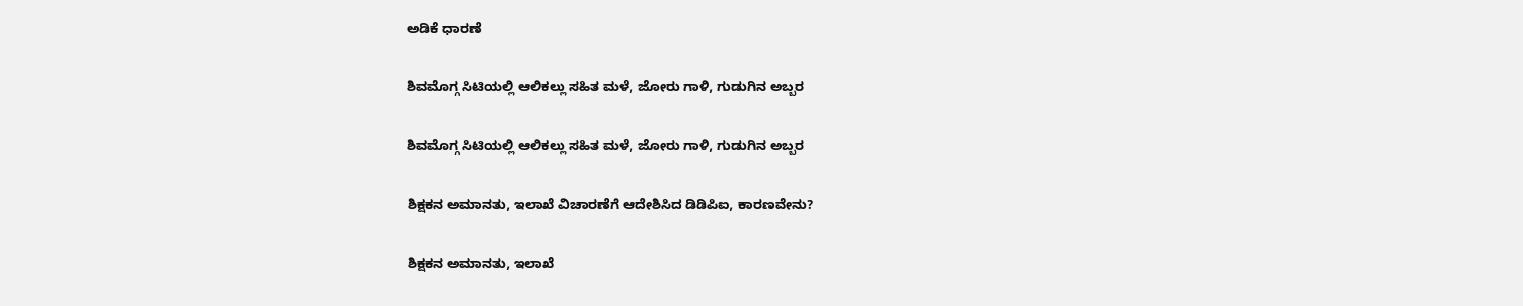ಅಡಿಕೆ ಧಾರಣೆ

ಶಿವಮೊಗ್ಗ ಸಿಟಿಯಲ್ಲಿ ಆಲಿಕಲ್ಲು ಸಹಿತ ಮಳೆ, ಜೋರು ಗಾಳಿ, ಗುಡುಗಿನ ಅಬ್ಬರ

ಶಿವಮೊಗ್ಗ ಸಿಟಿಯಲ್ಲಿ ಆಲಿಕಲ್ಲು ಸಹಿತ ಮಳೆ, ಜೋರು ಗಾಳಿ, ಗುಡುಗಿನ ಅಬ್ಬರ

ಶಿಕ್ಷಕನ ಅಮಾನತು, ಇಲಾಖೆ ವಿಚಾರಣೆಗೆ ಆದೇಶಿಸಿದ ಡಿಡಿಪಿಐ, ಕಾರಣವೇನು?

ಶಿಕ್ಷಕನ ಅಮಾನತು, ಇಲಾಖೆ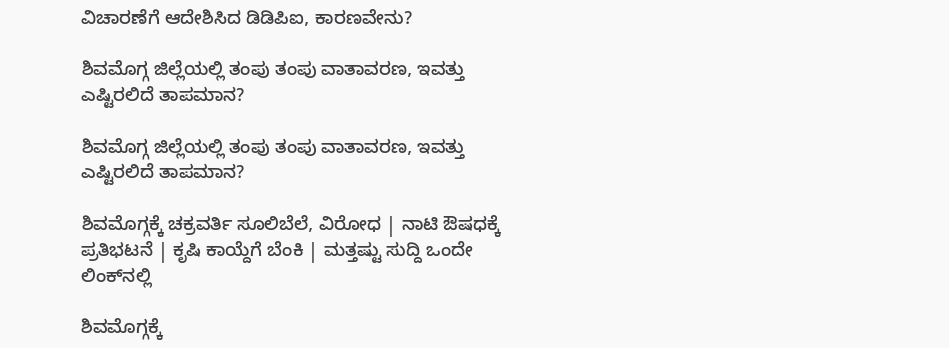ವಿಚಾರಣೆಗೆ ಆದೇಶಿಸಿದ ಡಿಡಿಪಿಐ, ಕಾರಣವೇನು?

ಶಿವಮೊಗ್ಗ ಜಿಲ್ಲೆಯಲ್ಲಿ ತಂಪು ತಂಪು ವಾತಾವರಣ, ಇವತ್ತು ಎಷ್ಟಿರಲಿದೆ ತಾಪಮಾನ?

ಶಿವಮೊಗ್ಗ ಜಿಲ್ಲೆಯಲ್ಲಿ ತಂಪು ತಂಪು ವಾತಾವರಣ, ಇವತ್ತು ಎಷ್ಟಿರಲಿದೆ ತಾಪಮಾನ?

ಶಿವಮೊಗ್ಗಕ್ಕೆ ಚಕ್ರವರ್ತಿ ಸೂಲಿಬೆಲೆ, ವಿರೋಧ | ನಾಟಿ ಔಷಧಕ್ಕೆ ಪ್ರತಿಭಟನೆ | ಕೃಷಿ ಕಾಯ್ದೆಗೆ ಬೆಂಕಿ | ಮತ್ತಷ್ಟು ಸುದ್ದಿ ಒಂದೇ ಲಿಂಕ್‌ನಲ್ಲಿ

ಶಿವಮೊಗ್ಗಕ್ಕೆ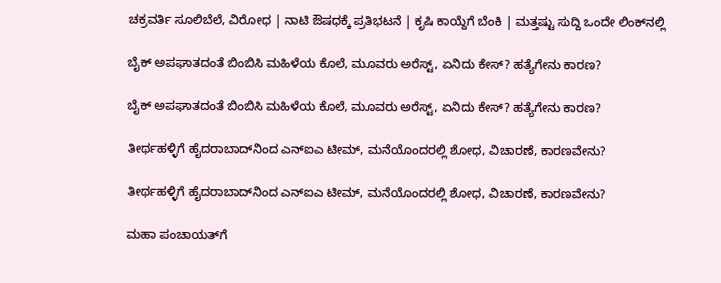ಚಕ್ರವರ್ತಿ ಸೂಲಿಬೆಲೆ, ವಿರೋಧ | ನಾಟಿ ಔಷಧಕ್ಕೆ ಪ್ರತಿಭಟನೆ | ಕೃಷಿ ಕಾಯ್ದೆಗೆ ಬೆಂಕಿ | ಮತ್ತಷ್ಟು ಸುದ್ದಿ ಒಂದೇ ಲಿಂಕ್‌ನಲ್ಲಿ

ಬೈಕ್ ಅಪಘಾತದಂತೆ ಬಿಂಬಿಸಿ ಮಹಿಳೆಯ ಕೊಲೆ, ಮೂವರು ಅರೆಸ್ಟ್, ಏನಿದು ಕೇಸ್? ಹತ್ಯೆಗೇನು ಕಾರಣ?

ಬೈಕ್ ಅಪಘಾತದಂತೆ ಬಿಂಬಿಸಿ ಮಹಿಳೆಯ ಕೊಲೆ, ಮೂವರು ಅರೆಸ್ಟ್, ಏನಿದು ಕೇಸ್? ಹತ್ಯೆಗೇನು ಕಾರಣ?

ತೀರ್ಥಹಳ್ಳಿಗೆ ಹೈದರಾಬಾದ್‌ನಿಂದ ಎನ್‌ಐಎ ಟೀಮ್, ಮನೆಯೊಂದರಲ್ಲಿ ಶೋಧ, ವಿಚಾರಣೆ, ಕಾರಣವೇನು?

ತೀರ್ಥಹಳ್ಳಿಗೆ ಹೈದರಾಬಾದ್‌ನಿಂದ ಎನ್‌ಐಎ ಟೀಮ್, ಮನೆಯೊಂದರಲ್ಲಿ ಶೋಧ, ವಿಚಾರಣೆ, ಕಾರಣವೇನು?

ಮಹಾ ಪಂಚಾಯತ್‌‌ಗೆ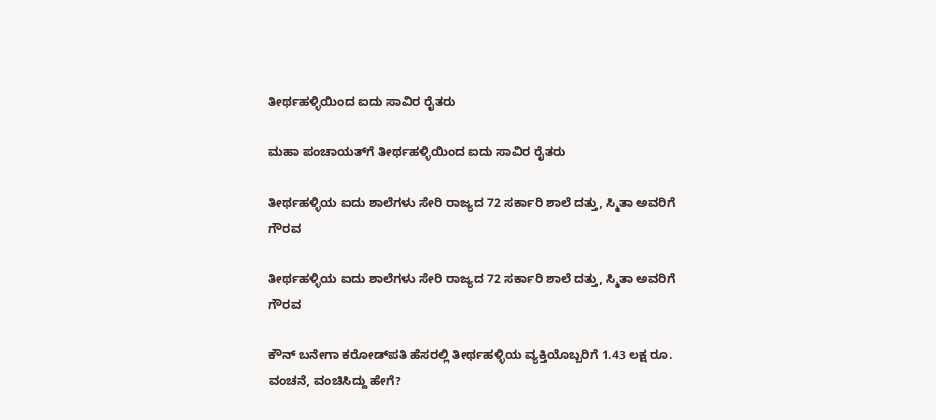ತೀರ್ಥಹಳ್ಳಿಯಿಂದ ಐದು ಸಾವಿರ ರೈತರು

ಮಹಾ ಪಂಚಾಯತ್‌‌ಗೆ ತೀರ್ಥಹಳ್ಳಿಯಿಂದ ಐದು ಸಾವಿರ ರೈತರು

ತೀರ್ಥಹಳ್ಳಿಯ ಐದು ಶಾಲೆಗಳು ಸೇರಿ ರಾಜ್ಯದ 72 ಸರ್ಕಾರಿ ಶಾಲೆ ದತ್ತು, ಸ್ಮಿತಾ ಅವರಿಗೆ ಗೌರವ

ತೀರ್ಥಹಳ್ಳಿಯ ಐದು ಶಾಲೆಗಳು ಸೇರಿ ರಾಜ್ಯದ 72 ಸರ್ಕಾರಿ ಶಾಲೆ ದತ್ತು, ಸ್ಮಿತಾ ಅವರಿಗೆ ಗೌರವ

ಕೌನ್ ಬನೇಗಾ ಕರೋಡ್‌ಪತಿ ಹೆಸರಲ್ಲಿ ತೀರ್ಥಹಳ್ಳಿಯ ವ್ಯಕ್ತಿಯೊಬ್ಬರಿಗೆ 1.43 ಲಕ್ಷ ರೂ. ವಂಚನೆ, ವಂಚಿಸಿದ್ದು ಹೇಗೆ?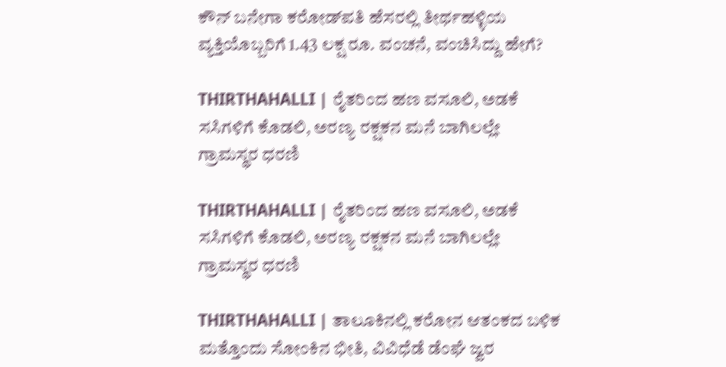ಕೌನ್ ಬನೇಗಾ ಕರೋಡ್‌ಪತಿ ಹೆಸರಲ್ಲಿ ತೀರ್ಥಹಳ್ಳಿಯ ವ್ಯಕ್ತಿಯೊಬ್ಬರಿಗೆ 1.43 ಲಕ್ಷ ರೂ. ವಂಚನೆ, ವಂಚಿಸಿದ್ದು ಹೇಗೆ?

THIRTHAHALLI | ರೈತರಿಂದ ಹಣ ವಸೂಲಿ, ಅಡಕೆ ಸಸಿಗಳಿಗೆ ಕೊಡಲಿ, ಅರಣ್ಯ ರಕ್ಷಕನ ಮನೆ ಬಾಗಿಲಲ್ಲೇ ಗ್ರಾಮಸ್ಥರ ಧರಣಿ

THIRTHAHALLI | ರೈತರಿಂದ ಹಣ ವಸೂಲಿ, ಅಡಕೆ ಸಸಿಗಳಿಗೆ ಕೊಡಲಿ, ಅರಣ್ಯ ರಕ್ಷಕನ ಮನೆ ಬಾಗಿಲಲ್ಲೇ ಗ್ರಾಮಸ್ಥರ ಧರಣಿ

THIRTHAHALLI | ತಾಲೂಕಿನಲ್ಲಿ ಕರೋನ ಆತಂಕದ ಬಳಿಕ ಮತ್ತೊಂದು ಸೋಂಕಿನ ಭೀತಿ, ವಿವಿಧೆಡೆ ಡೆಂಘೆ ಜ್ವರ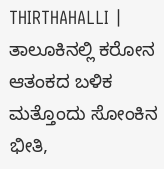THIRTHAHALLI | ತಾಲೂಕಿನಲ್ಲಿ ಕರೋನ ಆತಂಕದ ಬಳಿಕ ಮತ್ತೊಂದು ಸೋಂಕಿನ ಭೀತಿ,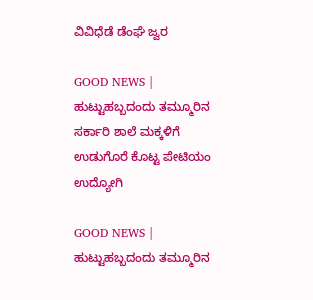ವಿವಿಧೆಡೆ ಡೆಂಘೆ ಜ್ವರ

GOOD NEWS | ಹುಟ್ಟುಹಬ್ಬದಂದು ತಮ್ಮೂರಿನ ಸರ್ಕಾರಿ ಶಾಲೆ ಮಕ್ಕಳಿಗೆ ಉಡುಗೊರೆ ಕೊಟ್ಟ ಪೇಟಿಯಂ ಉದ್ಯೋಗಿ

GOOD NEWS | ಹುಟ್ಟುಹಬ್ಬದಂದು ತಮ್ಮೂರಿನ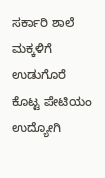ಸರ್ಕಾರಿ ಶಾಲೆ ಮಕ್ಕಳಿಗೆ ಉಡುಗೊರೆ ಕೊಟ್ಟ ಪೇಟಿಯಂ ಉದ್ಯೋಗಿ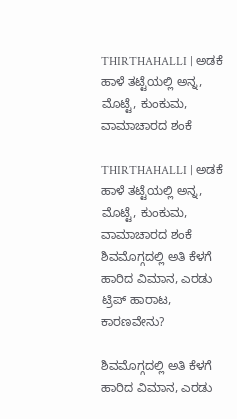THIRTHAHALLI | ಅಡಕೆ ಹಾಳೆ ತಟ್ಟೆಯಲ್ಲಿ ಅನ್ನ, ಮೊಟ್ಟೆ, ಕುಂಕುಮ, ವಾಮಾಚಾರದ ಶಂಕೆ

THIRTHAHALLI | ಅಡಕೆ ಹಾಳೆ ತಟ್ಟೆಯಲ್ಲಿ ಅನ್ನ, ಮೊಟ್ಟೆ, ಕುಂಕುಮ, ವಾಮಾಚಾರದ ಶಂಕೆ
ಶಿವಮೊಗ್ಗದಲ್ಲಿ ಅತಿ ಕೆಳಗೆ ಹಾರಿದ ವಿಮಾನ, ಎರಡು ಟ್ರಿಪ್‌ ಹಾರಾಟ, ಕಾರಣವೇನು?

ಶಿವಮೊಗ್ಗದಲ್ಲಿ ಅತಿ ಕೆಳಗೆ ಹಾರಿದ ವಿಮಾನ, ಎರಡು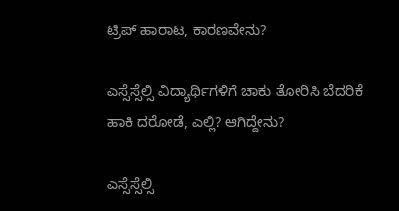ಟ್ರಿಪ್‌ ಹಾರಾಟ, ಕಾರಣವೇನು?

ಎಸ್ಸೆಸ್ಸೆಲ್ಸಿ ವಿದ್ಯಾರ್ಥಿಗಳಿಗೆ ಚಾಕು ತೋರಿಸಿ ಬೆದರಿಕೆ ಹಾಕಿ ದರೋಡೆ, ಎಲ್ಲಿ? ಆಗಿದ್ದೇನು?

ಎಸ್ಸೆಸ್ಸೆಲ್ಸಿ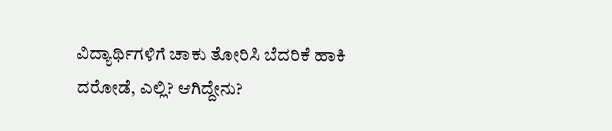ವಿದ್ಯಾರ್ಥಿಗಳಿಗೆ ಚಾಕು ತೋರಿಸಿ ಬೆದರಿಕೆ ಹಾಕಿ ದರೋಡೆ, ಎಲ್ಲಿ? ಆಗಿದ್ದೇನು?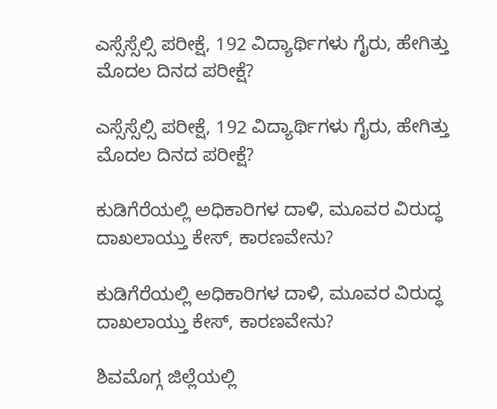ಎಸ್ಸೆಸ್ಸೆಲ್ಸಿ ಪರೀಕ್ಷೆ, 192 ವಿದ್ಯಾರ್ಥಿಗಳು ಗೈರು, ಹೇಗಿತ್ತು ಮೊದಲ ದಿನದ ಪರೀಕ್ಷೆ?

ಎಸ್ಸೆಸ್ಸೆಲ್ಸಿ ಪರೀಕ್ಷೆ, 192 ವಿದ್ಯಾರ್ಥಿಗಳು ಗೈರು, ಹೇಗಿತ್ತು ಮೊದಲ ದಿನದ ಪರೀಕ್ಷೆ?

ಕುಡಿಗೆರೆಯಲ್ಲಿ ಅಧಿಕಾರಿಗಳ ದಾಳಿ, ಮೂವರ ವಿರುದ್ಧ ದಾಖಲಾಯ್ತು ಕೇಸ್‌, ಕಾರಣವೇನು?

ಕುಡಿಗೆರೆಯಲ್ಲಿ ಅಧಿಕಾರಿಗಳ ದಾಳಿ, ಮೂವರ ವಿರುದ್ಧ ದಾಖಲಾಯ್ತು ಕೇಸ್‌, ಕಾರಣವೇನು?

ಶಿವಮೊಗ್ಗ ಜಿಲ್ಲೆಯಲ್ಲಿ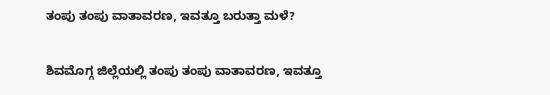ತಂಪು ತಂಪು ವಾತಾವರಣ, ಇವತ್ತೂ ಬರುತ್ತಾ ಮಳೆ?

ಶಿವಮೊಗ್ಗ ಜಿಲ್ಲೆಯಲ್ಲಿ ತಂಪು ತಂಪು ವಾತಾವರಣ, ಇವತ್ತೂ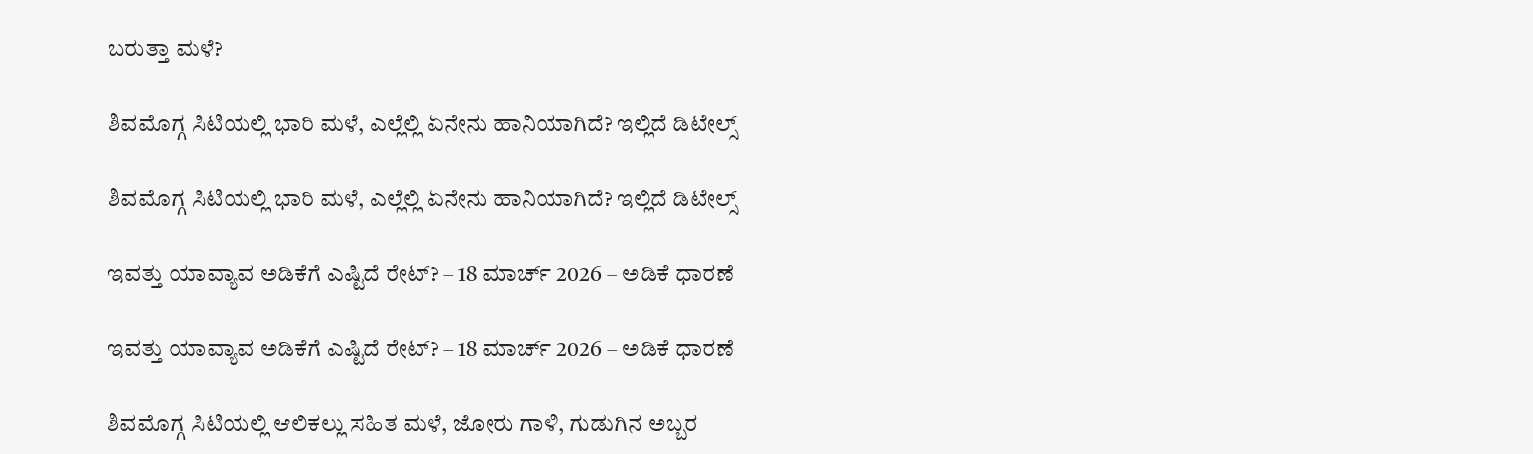ಬರುತ್ತಾ ಮಳೆ?

ಶಿವಮೊಗ್ಗ ಸಿಟಿಯಲ್ಲಿ ಭಾರಿ ಮಳೆ, ಎಲ್ಲೆಲ್ಲಿ ಏನೇನು ಹಾನಿಯಾಗಿದೆ? ಇಲ್ಲಿದೆ ಡಿಟೇಲ್ಸ್‌

ಶಿವಮೊಗ್ಗ ಸಿಟಿಯಲ್ಲಿ ಭಾರಿ ಮಳೆ, ಎಲ್ಲೆಲ್ಲಿ ಏನೇನು ಹಾನಿಯಾಗಿದೆ? ಇಲ್ಲಿದೆ ಡಿಟೇಲ್ಸ್‌

ಇವತ್ತು ಯಾವ್ಯಾವ ಅಡಿಕೆಗೆ ಎಷ್ಟಿದೆ ರೇಟ್‌? – 18 ಮಾರ್ಚ್‌ 2026 – ಅಡಿಕೆ ಧಾರಣೆ

ಇವತ್ತು ಯಾವ್ಯಾವ ಅಡಿಕೆಗೆ ಎಷ್ಟಿದೆ ರೇಟ್‌? – 18 ಮಾರ್ಚ್‌ 2026 – ಅಡಿಕೆ ಧಾರಣೆ

ಶಿವಮೊಗ್ಗ ಸಿಟಿಯಲ್ಲಿ ಆಲಿಕಲ್ಲು ಸಹಿತ ಮಳೆ, ಜೋರು ಗಾಳಿ, ಗುಡುಗಿನ ಅಬ್ಬರ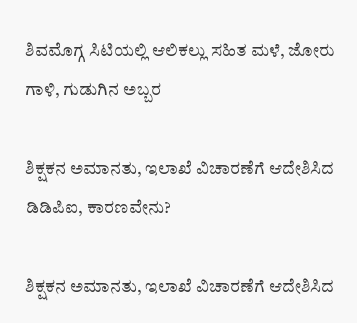ಶಿವಮೊಗ್ಗ ಸಿಟಿಯಲ್ಲಿ ಆಲಿಕಲ್ಲು ಸಹಿತ ಮಳೆ, ಜೋರು ಗಾಳಿ, ಗುಡುಗಿನ ಅಬ್ಬರ

ಶಿಕ್ಷಕನ ಅಮಾನತು, ಇಲಾಖೆ ವಿಚಾರಣೆಗೆ ಆದೇಶಿಸಿದ ಡಿಡಿಪಿಐ, ಕಾರಣವೇನು?

ಶಿಕ್ಷಕನ ಅಮಾನತು, ಇಲಾಖೆ ವಿಚಾರಣೆಗೆ ಆದೇಶಿಸಿದ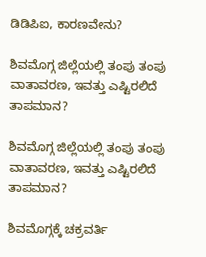ಡಿಡಿಪಿಐ, ಕಾರಣವೇನು?

ಶಿವಮೊಗ್ಗ ಜಿಲ್ಲೆಯಲ್ಲಿ ತಂಪು ತಂಪು ವಾತಾವರಣ, ಇವತ್ತು ಎಷ್ಟಿರಲಿದೆ ತಾಪಮಾನ?

ಶಿವಮೊಗ್ಗ ಜಿಲ್ಲೆಯಲ್ಲಿ ತಂಪು ತಂಪು ವಾತಾವರಣ, ಇವತ್ತು ಎಷ್ಟಿರಲಿದೆ ತಾಪಮಾನ?

ಶಿವಮೊಗ್ಗಕ್ಕೆ ಚಕ್ರವರ್ತಿ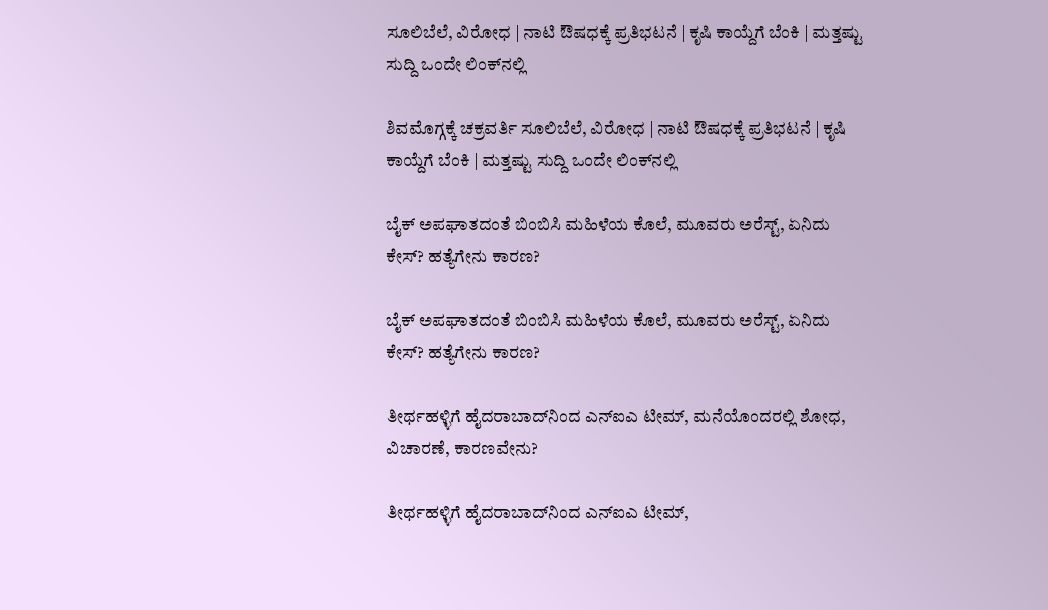ಸೂಲಿಬೆಲೆ, ವಿರೋಧ | ನಾಟಿ ಔಷಧಕ್ಕೆ ಪ್ರತಿಭಟನೆ | ಕೃಷಿ ಕಾಯ್ದೆಗೆ ಬೆಂಕಿ | ಮತ್ತಷ್ಟು ಸುದ್ದಿ ಒಂದೇ ಲಿಂಕ್‌ನಲ್ಲಿ

ಶಿವಮೊಗ್ಗಕ್ಕೆ ಚಕ್ರವರ್ತಿ ಸೂಲಿಬೆಲೆ, ವಿರೋಧ | ನಾಟಿ ಔಷಧಕ್ಕೆ ಪ್ರತಿಭಟನೆ | ಕೃಷಿ ಕಾಯ್ದೆಗೆ ಬೆಂಕಿ | ಮತ್ತಷ್ಟು ಸುದ್ದಿ ಒಂದೇ ಲಿಂಕ್‌ನಲ್ಲಿ

ಬೈಕ್ ಅಪಘಾತದಂತೆ ಬಿಂಬಿಸಿ ಮಹಿಳೆಯ ಕೊಲೆ, ಮೂವರು ಅರೆಸ್ಟ್, ಏನಿದು ಕೇಸ್? ಹತ್ಯೆಗೇನು ಕಾರಣ?

ಬೈಕ್ ಅಪಘಾತದಂತೆ ಬಿಂಬಿಸಿ ಮಹಿಳೆಯ ಕೊಲೆ, ಮೂವರು ಅರೆಸ್ಟ್, ಏನಿದು ಕೇಸ್? ಹತ್ಯೆಗೇನು ಕಾರಣ?

ತೀರ್ಥಹಳ್ಳಿಗೆ ಹೈದರಾಬಾದ್‌ನಿಂದ ಎನ್‌ಐಎ ಟೀಮ್, ಮನೆಯೊಂದರಲ್ಲಿ ಶೋಧ, ವಿಚಾರಣೆ, ಕಾರಣವೇನು?

ತೀರ್ಥಹಳ್ಳಿಗೆ ಹೈದರಾಬಾದ್‌ನಿಂದ ಎನ್‌ಐಎ ಟೀಮ್,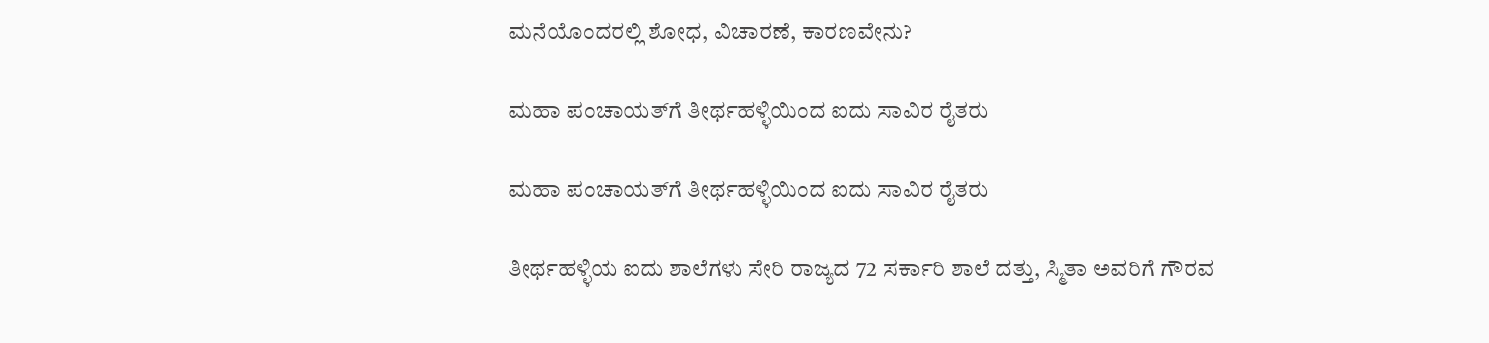ಮನೆಯೊಂದರಲ್ಲಿ ಶೋಧ, ವಿಚಾರಣೆ, ಕಾರಣವೇನು?

ಮಹಾ ಪಂಚಾಯತ್‌‌ಗೆ ತೀರ್ಥಹಳ್ಳಿಯಿಂದ ಐದು ಸಾವಿರ ರೈತರು

ಮಹಾ ಪಂಚಾಯತ್‌‌ಗೆ ತೀರ್ಥಹಳ್ಳಿಯಿಂದ ಐದು ಸಾವಿರ ರೈತರು

ತೀರ್ಥಹಳ್ಳಿಯ ಐದು ಶಾಲೆಗಳು ಸೇರಿ ರಾಜ್ಯದ 72 ಸರ್ಕಾರಿ ಶಾಲೆ ದತ್ತು, ಸ್ಮಿತಾ ಅವರಿಗೆ ಗೌರವ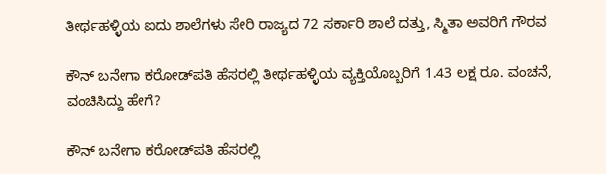ತೀರ್ಥಹಳ್ಳಿಯ ಐದು ಶಾಲೆಗಳು ಸೇರಿ ರಾಜ್ಯದ 72 ಸರ್ಕಾರಿ ಶಾಲೆ ದತ್ತು, ಸ್ಮಿತಾ ಅವರಿಗೆ ಗೌರವ

ಕೌನ್ ಬನೇಗಾ ಕರೋಡ್‌ಪತಿ ಹೆಸರಲ್ಲಿ ತೀರ್ಥಹಳ್ಳಿಯ ವ್ಯಕ್ತಿಯೊಬ್ಬರಿಗೆ 1.43 ಲಕ್ಷ ರೂ. ವಂಚನೆ, ವಂಚಿಸಿದ್ದು ಹೇಗೆ?

ಕೌನ್ ಬನೇಗಾ ಕರೋಡ್‌ಪತಿ ಹೆಸರಲ್ಲಿ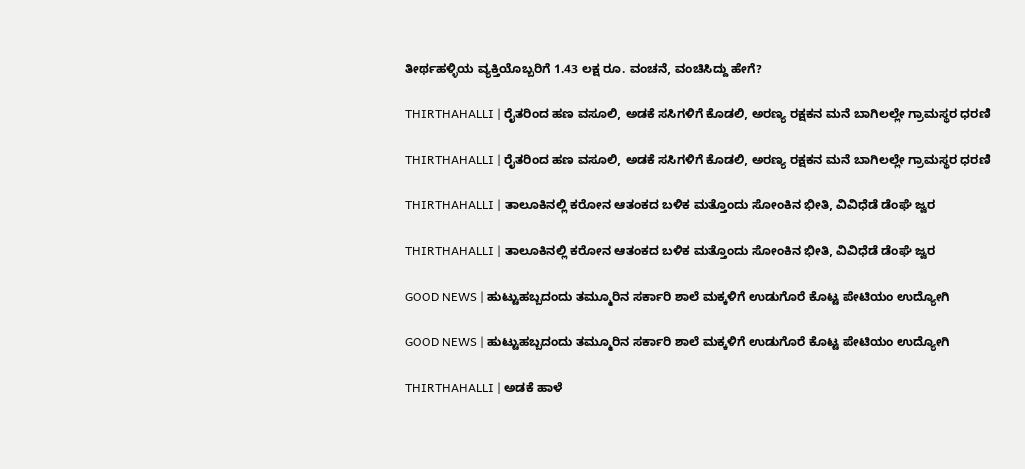ತೀರ್ಥಹಳ್ಳಿಯ ವ್ಯಕ್ತಿಯೊಬ್ಬರಿಗೆ 1.43 ಲಕ್ಷ ರೂ. ವಂಚನೆ, ವಂಚಿಸಿದ್ದು ಹೇಗೆ?

THIRTHAHALLI | ರೈತರಿಂದ ಹಣ ವಸೂಲಿ, ಅಡಕೆ ಸಸಿಗಳಿಗೆ ಕೊಡಲಿ, ಅರಣ್ಯ ರಕ್ಷಕನ ಮನೆ ಬಾಗಿಲಲ್ಲೇ ಗ್ರಾಮಸ್ಥರ ಧರಣಿ

THIRTHAHALLI | ರೈತರಿಂದ ಹಣ ವಸೂಲಿ, ಅಡಕೆ ಸಸಿಗಳಿಗೆ ಕೊಡಲಿ, ಅರಣ್ಯ ರಕ್ಷಕನ ಮನೆ ಬಾಗಿಲಲ್ಲೇ ಗ್ರಾಮಸ್ಥರ ಧರಣಿ

THIRTHAHALLI | ತಾಲೂಕಿನಲ್ಲಿ ಕರೋನ ಆತಂಕದ ಬಳಿಕ ಮತ್ತೊಂದು ಸೋಂಕಿನ ಭೀತಿ, ವಿವಿಧೆಡೆ ಡೆಂಘೆ ಜ್ವರ

THIRTHAHALLI | ತಾಲೂಕಿನಲ್ಲಿ ಕರೋನ ಆತಂಕದ ಬಳಿಕ ಮತ್ತೊಂದು ಸೋಂಕಿನ ಭೀತಿ, ವಿವಿಧೆಡೆ ಡೆಂಘೆ ಜ್ವರ

GOOD NEWS | ಹುಟ್ಟುಹಬ್ಬದಂದು ತಮ್ಮೂರಿನ ಸರ್ಕಾರಿ ಶಾಲೆ ಮಕ್ಕಳಿಗೆ ಉಡುಗೊರೆ ಕೊಟ್ಟ ಪೇಟಿಯಂ ಉದ್ಯೋಗಿ

GOOD NEWS | ಹುಟ್ಟುಹಬ್ಬದಂದು ತಮ್ಮೂರಿನ ಸರ್ಕಾರಿ ಶಾಲೆ ಮಕ್ಕಳಿಗೆ ಉಡುಗೊರೆ ಕೊಟ್ಟ ಪೇಟಿಯಂ ಉದ್ಯೋಗಿ

THIRTHAHALLI | ಅಡಕೆ ಹಾಳೆ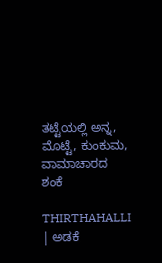ತಟ್ಟೆಯಲ್ಲಿ ಅನ್ನ, ಮೊಟ್ಟೆ, ಕುಂಕುಮ, ವಾಮಾಚಾರದ ಶಂಕೆ

THIRTHAHALLI | ಅಡಕೆ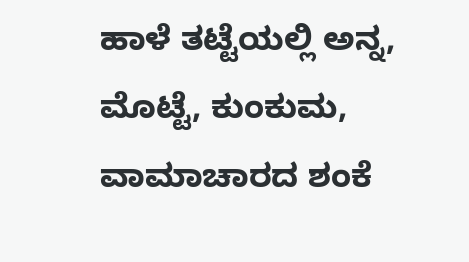ಹಾಳೆ ತಟ್ಟೆಯಲ್ಲಿ ಅನ್ನ, ಮೊಟ್ಟೆ, ಕುಂಕುಮ, ವಾಮಾಚಾರದ ಶಂಕೆ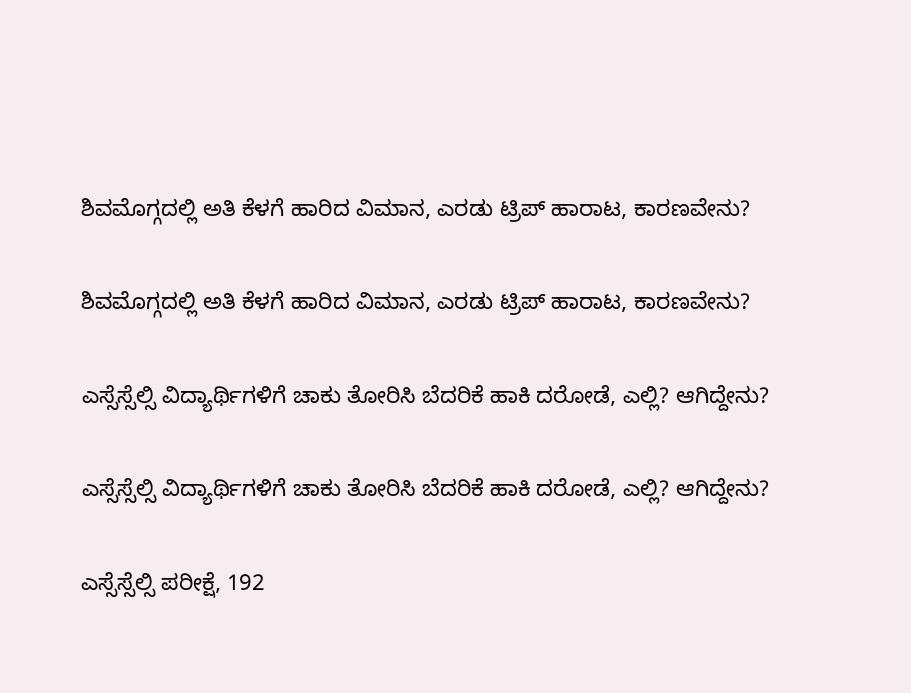ಶಿವಮೊಗ್ಗದಲ್ಲಿ ಅತಿ ಕೆಳಗೆ ಹಾರಿದ ವಿಮಾನ, ಎರಡು ಟ್ರಿಪ್‌ ಹಾರಾಟ, ಕಾರಣವೇನು?

ಶಿವಮೊಗ್ಗದಲ್ಲಿ ಅತಿ ಕೆಳಗೆ ಹಾರಿದ ವಿಮಾನ, ಎರಡು ಟ್ರಿಪ್‌ ಹಾರಾಟ, ಕಾರಣವೇನು?

ಎಸ್ಸೆಸ್ಸೆಲ್ಸಿ ವಿದ್ಯಾರ್ಥಿಗಳಿಗೆ ಚಾಕು ತೋರಿಸಿ ಬೆದರಿಕೆ ಹಾಕಿ ದರೋಡೆ, ಎಲ್ಲಿ? ಆಗಿದ್ದೇನು?

ಎಸ್ಸೆಸ್ಸೆಲ್ಸಿ ವಿದ್ಯಾರ್ಥಿಗಳಿಗೆ ಚಾಕು ತೋರಿಸಿ ಬೆದರಿಕೆ ಹಾಕಿ ದರೋಡೆ, ಎಲ್ಲಿ? ಆಗಿದ್ದೇನು?

ಎಸ್ಸೆಸ್ಸೆಲ್ಸಿ ಪರೀಕ್ಷೆ, 192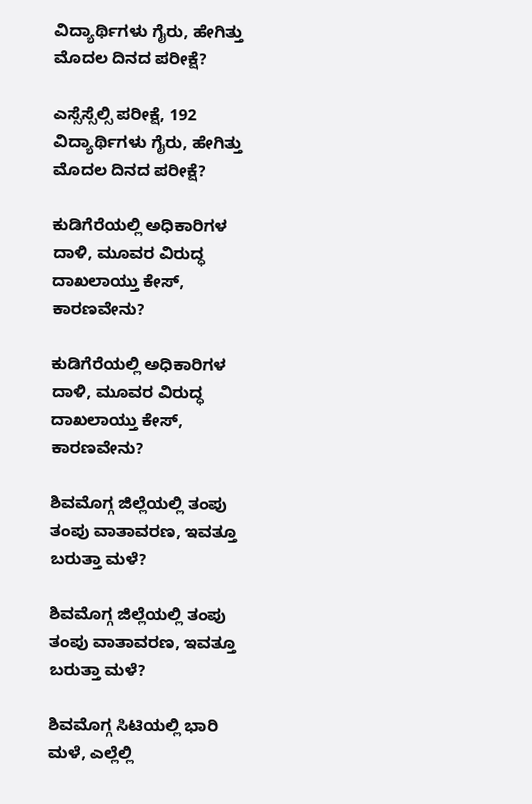ವಿದ್ಯಾರ್ಥಿಗಳು ಗೈರು, ಹೇಗಿತ್ತು ಮೊದಲ ದಿನದ ಪರೀಕ್ಷೆ?

ಎಸ್ಸೆಸ್ಸೆಲ್ಸಿ ಪರೀಕ್ಷೆ, 192 ವಿದ್ಯಾರ್ಥಿಗಳು ಗೈರು, ಹೇಗಿತ್ತು ಮೊದಲ ದಿನದ ಪರೀಕ್ಷೆ?

ಕುಡಿಗೆರೆಯಲ್ಲಿ ಅಧಿಕಾರಿಗಳ ದಾಳಿ, ಮೂವರ ವಿರುದ್ಧ ದಾಖಲಾಯ್ತು ಕೇಸ್‌, ಕಾರಣವೇನು?

ಕುಡಿಗೆರೆಯಲ್ಲಿ ಅಧಿಕಾರಿಗಳ ದಾಳಿ, ಮೂವರ ವಿರುದ್ಧ ದಾಖಲಾಯ್ತು ಕೇಸ್‌, ಕಾರಣವೇನು?

ಶಿವಮೊಗ್ಗ ಜಿಲ್ಲೆಯಲ್ಲಿ ತಂಪು ತಂಪು ವಾತಾವರಣ, ಇವತ್ತೂ ಬರುತ್ತಾ ಮಳೆ?

ಶಿವಮೊಗ್ಗ ಜಿಲ್ಲೆಯಲ್ಲಿ ತಂಪು ತಂಪು ವಾತಾವರಣ, ಇವತ್ತೂ ಬರುತ್ತಾ ಮಳೆ?

ಶಿವಮೊಗ್ಗ ಸಿಟಿಯಲ್ಲಿ ಭಾರಿ ಮಳೆ, ಎಲ್ಲೆಲ್ಲಿ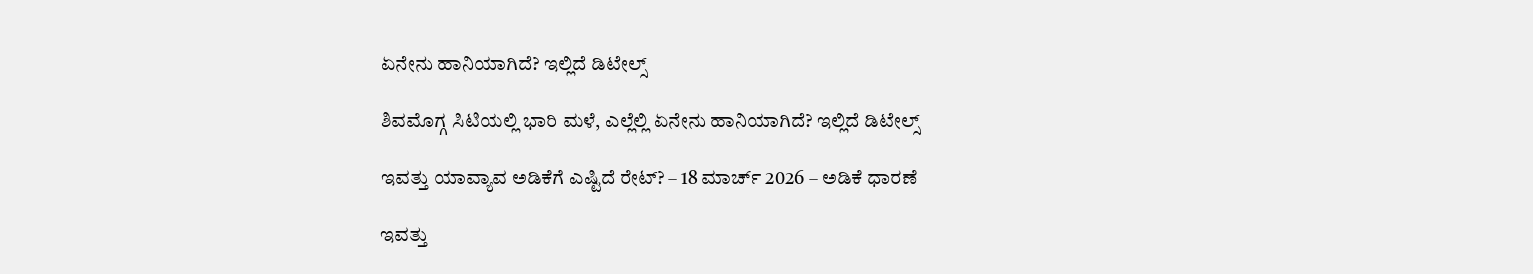ಏನೇನು ಹಾನಿಯಾಗಿದೆ? ಇಲ್ಲಿದೆ ಡಿಟೇಲ್ಸ್‌

ಶಿವಮೊಗ್ಗ ಸಿಟಿಯಲ್ಲಿ ಭಾರಿ ಮಳೆ, ಎಲ್ಲೆಲ್ಲಿ ಏನೇನು ಹಾನಿಯಾಗಿದೆ? ಇಲ್ಲಿದೆ ಡಿಟೇಲ್ಸ್‌

ಇವತ್ತು ಯಾವ್ಯಾವ ಅಡಿಕೆಗೆ ಎಷ್ಟಿದೆ ರೇಟ್‌? – 18 ಮಾರ್ಚ್‌ 2026 – ಅಡಿಕೆ ಧಾರಣೆ

ಇವತ್ತು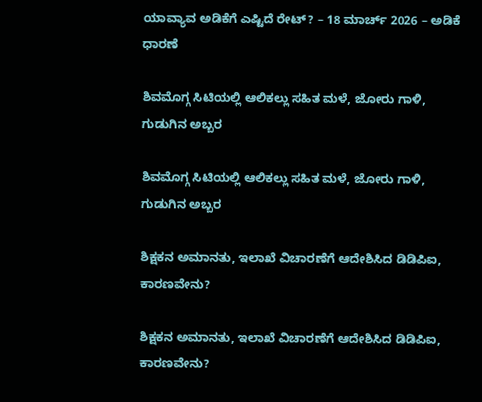ಯಾವ್ಯಾವ ಅಡಿಕೆಗೆ ಎಷ್ಟಿದೆ ರೇಟ್‌? – 18 ಮಾರ್ಚ್‌ 2026 – ಅಡಿಕೆ ಧಾರಣೆ

ಶಿವಮೊಗ್ಗ ಸಿಟಿಯಲ್ಲಿ ಆಲಿಕಲ್ಲು ಸಹಿತ ಮಳೆ, ಜೋರು ಗಾಳಿ, ಗುಡುಗಿನ ಅಬ್ಬರ

ಶಿವಮೊಗ್ಗ ಸಿಟಿಯಲ್ಲಿ ಆಲಿಕಲ್ಲು ಸಹಿತ ಮಳೆ, ಜೋರು ಗಾಳಿ, ಗುಡುಗಿನ ಅಬ್ಬರ

ಶಿಕ್ಷಕನ ಅಮಾನತು, ಇಲಾಖೆ ವಿಚಾರಣೆಗೆ ಆದೇಶಿಸಿದ ಡಿಡಿಪಿಐ, ಕಾರಣವೇನು?

ಶಿಕ್ಷಕನ ಅಮಾನತು, ಇಲಾಖೆ ವಿಚಾರಣೆಗೆ ಆದೇಶಿಸಿದ ಡಿಡಿಪಿಐ, ಕಾರಣವೇನು?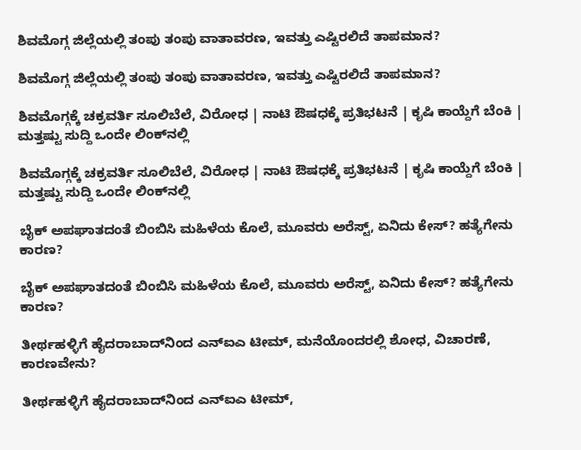ಶಿವಮೊಗ್ಗ ಜಿಲ್ಲೆಯಲ್ಲಿ ತಂಪು ತಂಪು ವಾತಾವರಣ, ಇವತ್ತು ಎಷ್ಟಿರಲಿದೆ ತಾಪಮಾನ?

ಶಿವಮೊಗ್ಗ ಜಿಲ್ಲೆಯಲ್ಲಿ ತಂಪು ತಂಪು ವಾತಾವರಣ, ಇವತ್ತು ಎಷ್ಟಿರಲಿದೆ ತಾಪಮಾನ?

ಶಿವಮೊಗ್ಗಕ್ಕೆ ಚಕ್ರವರ್ತಿ ಸೂಲಿಬೆಲೆ, ವಿರೋಧ | ನಾಟಿ ಔಷಧಕ್ಕೆ ಪ್ರತಿಭಟನೆ | ಕೃಷಿ ಕಾಯ್ದೆಗೆ ಬೆಂಕಿ | ಮತ್ತಷ್ಟು ಸುದ್ದಿ ಒಂದೇ ಲಿಂಕ್‌ನಲ್ಲಿ

ಶಿವಮೊಗ್ಗಕ್ಕೆ ಚಕ್ರವರ್ತಿ ಸೂಲಿಬೆಲೆ, ವಿರೋಧ | ನಾಟಿ ಔಷಧಕ್ಕೆ ಪ್ರತಿಭಟನೆ | ಕೃಷಿ ಕಾಯ್ದೆಗೆ ಬೆಂಕಿ | ಮತ್ತಷ್ಟು ಸುದ್ದಿ ಒಂದೇ ಲಿಂಕ್‌ನಲ್ಲಿ

ಬೈಕ್ ಅಪಘಾತದಂತೆ ಬಿಂಬಿಸಿ ಮಹಿಳೆಯ ಕೊಲೆ, ಮೂವರು ಅರೆಸ್ಟ್, ಏನಿದು ಕೇಸ್? ಹತ್ಯೆಗೇನು ಕಾರಣ?

ಬೈಕ್ ಅಪಘಾತದಂತೆ ಬಿಂಬಿಸಿ ಮಹಿಳೆಯ ಕೊಲೆ, ಮೂವರು ಅರೆಸ್ಟ್, ಏನಿದು ಕೇಸ್? ಹತ್ಯೆಗೇನು ಕಾರಣ?

ತೀರ್ಥಹಳ್ಳಿಗೆ ಹೈದರಾಬಾದ್‌ನಿಂದ ಎನ್‌ಐಎ ಟೀಮ್, ಮನೆಯೊಂದರಲ್ಲಿ ಶೋಧ, ವಿಚಾರಣೆ, ಕಾರಣವೇನು?

ತೀರ್ಥಹಳ್ಳಿಗೆ ಹೈದರಾಬಾದ್‌ನಿಂದ ಎನ್‌ಐಎ ಟೀಮ್,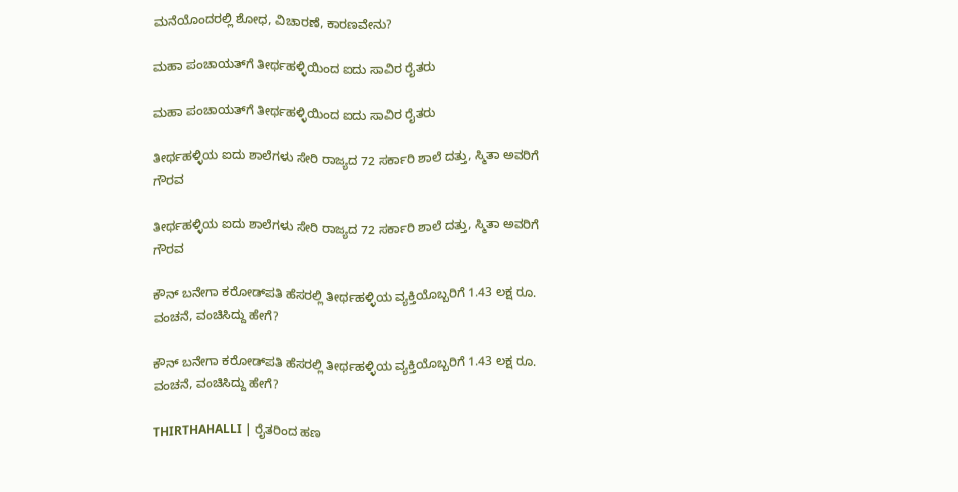ಮನೆಯೊಂದರಲ್ಲಿ ಶೋಧ, ವಿಚಾರಣೆ, ಕಾರಣವೇನು?

ಮಹಾ ಪಂಚಾಯತ್‌‌ಗೆ ತೀರ್ಥಹಳ್ಳಿಯಿಂದ ಐದು ಸಾವಿರ ರೈತರು

ಮಹಾ ಪಂಚಾಯತ್‌‌ಗೆ ತೀರ್ಥಹಳ್ಳಿಯಿಂದ ಐದು ಸಾವಿರ ರೈತರು

ತೀರ್ಥಹಳ್ಳಿಯ ಐದು ಶಾಲೆಗಳು ಸೇರಿ ರಾಜ್ಯದ 72 ಸರ್ಕಾರಿ ಶಾಲೆ ದತ್ತು, ಸ್ಮಿತಾ ಅವರಿಗೆ ಗೌರವ

ತೀರ್ಥಹಳ್ಳಿಯ ಐದು ಶಾಲೆಗಳು ಸೇರಿ ರಾಜ್ಯದ 72 ಸರ್ಕಾರಿ ಶಾಲೆ ದತ್ತು, ಸ್ಮಿತಾ ಅವರಿಗೆ ಗೌರವ

ಕೌನ್ ಬನೇಗಾ ಕರೋಡ್‌ಪತಿ ಹೆಸರಲ್ಲಿ ತೀರ್ಥಹಳ್ಳಿಯ ವ್ಯಕ್ತಿಯೊಬ್ಬರಿಗೆ 1.43 ಲಕ್ಷ ರೂ. ವಂಚನೆ, ವಂಚಿಸಿದ್ದು ಹೇಗೆ?

ಕೌನ್ ಬನೇಗಾ ಕರೋಡ್‌ಪತಿ ಹೆಸರಲ್ಲಿ ತೀರ್ಥಹಳ್ಳಿಯ ವ್ಯಕ್ತಿಯೊಬ್ಬರಿಗೆ 1.43 ಲಕ್ಷ ರೂ. ವಂಚನೆ, ವಂಚಿಸಿದ್ದು ಹೇಗೆ?

THIRTHAHALLI | ರೈತರಿಂದ ಹಣ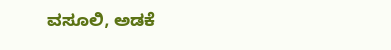ವಸೂಲಿ, ಅಡಕೆ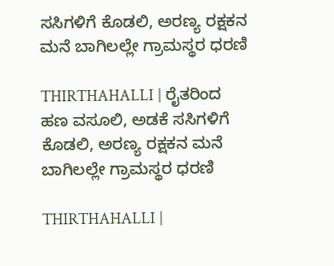ಸಸಿಗಳಿಗೆ ಕೊಡಲಿ, ಅರಣ್ಯ ರಕ್ಷಕನ ಮನೆ ಬಾಗಿಲಲ್ಲೇ ಗ್ರಾಮಸ್ಥರ ಧರಣಿ

THIRTHAHALLI | ರೈತರಿಂದ ಹಣ ವಸೂಲಿ, ಅಡಕೆ ಸಸಿಗಳಿಗೆ ಕೊಡಲಿ, ಅರಣ್ಯ ರಕ್ಷಕನ ಮನೆ ಬಾಗಿಲಲ್ಲೇ ಗ್ರಾಮಸ್ಥರ ಧರಣಿ

THIRTHAHALLI |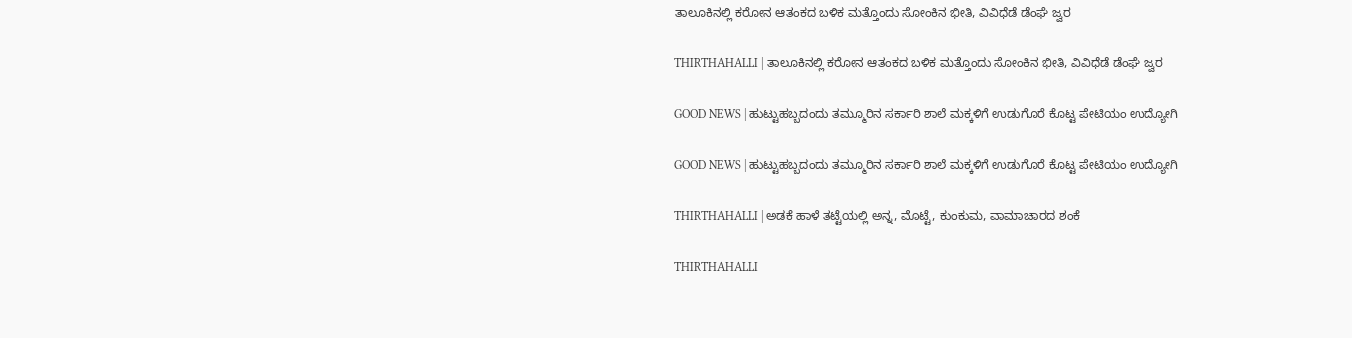ತಾಲೂಕಿನಲ್ಲಿ ಕರೋನ ಆತಂಕದ ಬಳಿಕ ಮತ್ತೊಂದು ಸೋಂಕಿನ ಭೀತಿ, ವಿವಿಧೆಡೆ ಡೆಂಘೆ ಜ್ವರ

THIRTHAHALLI | ತಾಲೂಕಿನಲ್ಲಿ ಕರೋನ ಆತಂಕದ ಬಳಿಕ ಮತ್ತೊಂದು ಸೋಂಕಿನ ಭೀತಿ, ವಿವಿಧೆಡೆ ಡೆಂಘೆ ಜ್ವರ

GOOD NEWS | ಹುಟ್ಟುಹಬ್ಬದಂದು ತಮ್ಮೂರಿನ ಸರ್ಕಾರಿ ಶಾಲೆ ಮಕ್ಕಳಿಗೆ ಉಡುಗೊರೆ ಕೊಟ್ಟ ಪೇಟಿಯಂ ಉದ್ಯೋಗಿ

GOOD NEWS | ಹುಟ್ಟುಹಬ್ಬದಂದು ತಮ್ಮೂರಿನ ಸರ್ಕಾರಿ ಶಾಲೆ ಮಕ್ಕಳಿಗೆ ಉಡುಗೊರೆ ಕೊಟ್ಟ ಪೇಟಿಯಂ ಉದ್ಯೋಗಿ

THIRTHAHALLI | ಅಡಕೆ ಹಾಳೆ ತಟ್ಟೆಯಲ್ಲಿ ಅನ್ನ, ಮೊಟ್ಟೆ, ಕುಂಕುಮ, ವಾಮಾಚಾರದ ಶಂಕೆ

THIRTHAHALLI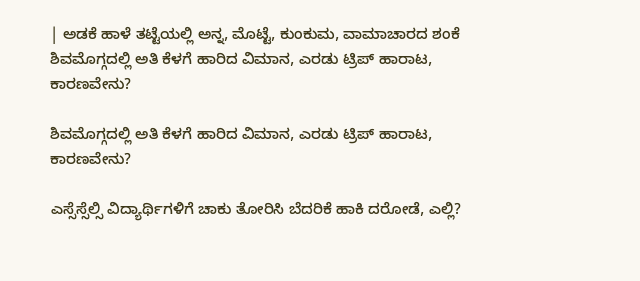| ಅಡಕೆ ಹಾಳೆ ತಟ್ಟೆಯಲ್ಲಿ ಅನ್ನ, ಮೊಟ್ಟೆ, ಕುಂಕುಮ, ವಾಮಾಚಾರದ ಶಂಕೆ
ಶಿವಮೊಗ್ಗದಲ್ಲಿ ಅತಿ ಕೆಳಗೆ ಹಾರಿದ ವಿಮಾನ, ಎರಡು ಟ್ರಿಪ್‌ ಹಾರಾಟ, ಕಾರಣವೇನು?

ಶಿವಮೊಗ್ಗದಲ್ಲಿ ಅತಿ ಕೆಳಗೆ ಹಾರಿದ ವಿಮಾನ, ಎರಡು ಟ್ರಿಪ್‌ ಹಾರಾಟ, ಕಾರಣವೇನು?

ಎಸ್ಸೆಸ್ಸೆಲ್ಸಿ ವಿದ್ಯಾರ್ಥಿಗಳಿಗೆ ಚಾಕು ತೋರಿಸಿ ಬೆದರಿಕೆ ಹಾಕಿ ದರೋಡೆ, ಎಲ್ಲಿ?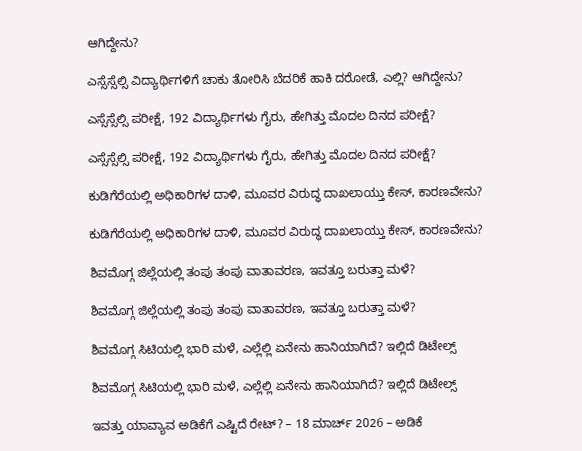ಆಗಿದ್ದೇನು?

ಎಸ್ಸೆಸ್ಸೆಲ್ಸಿ ವಿದ್ಯಾರ್ಥಿಗಳಿಗೆ ಚಾಕು ತೋರಿಸಿ ಬೆದರಿಕೆ ಹಾಕಿ ದರೋಡೆ, ಎಲ್ಲಿ? ಆಗಿದ್ದೇನು?

ಎಸ್ಸೆಸ್ಸೆಲ್ಸಿ ಪರೀಕ್ಷೆ, 192 ವಿದ್ಯಾರ್ಥಿಗಳು ಗೈರು, ಹೇಗಿತ್ತು ಮೊದಲ ದಿನದ ಪರೀಕ್ಷೆ?

ಎಸ್ಸೆಸ್ಸೆಲ್ಸಿ ಪರೀಕ್ಷೆ, 192 ವಿದ್ಯಾರ್ಥಿಗಳು ಗೈರು, ಹೇಗಿತ್ತು ಮೊದಲ ದಿನದ ಪರೀಕ್ಷೆ?

ಕುಡಿಗೆರೆಯಲ್ಲಿ ಅಧಿಕಾರಿಗಳ ದಾಳಿ, ಮೂವರ ವಿರುದ್ಧ ದಾಖಲಾಯ್ತು ಕೇಸ್‌, ಕಾರಣವೇನು?

ಕುಡಿಗೆರೆಯಲ್ಲಿ ಅಧಿಕಾರಿಗಳ ದಾಳಿ, ಮೂವರ ವಿರುದ್ಧ ದಾಖಲಾಯ್ತು ಕೇಸ್‌, ಕಾರಣವೇನು?

ಶಿವಮೊಗ್ಗ ಜಿಲ್ಲೆಯಲ್ಲಿ ತಂಪು ತಂಪು ವಾತಾವರಣ, ಇವತ್ತೂ ಬರುತ್ತಾ ಮಳೆ?

ಶಿವಮೊಗ್ಗ ಜಿಲ್ಲೆಯಲ್ಲಿ ತಂಪು ತಂಪು ವಾತಾವರಣ, ಇವತ್ತೂ ಬರುತ್ತಾ ಮಳೆ?

ಶಿವಮೊಗ್ಗ ಸಿಟಿಯಲ್ಲಿ ಭಾರಿ ಮಳೆ, ಎಲ್ಲೆಲ್ಲಿ ಏನೇನು ಹಾನಿಯಾಗಿದೆ? ಇಲ್ಲಿದೆ ಡಿಟೇಲ್ಸ್‌

ಶಿವಮೊಗ್ಗ ಸಿಟಿಯಲ್ಲಿ ಭಾರಿ ಮಳೆ, ಎಲ್ಲೆಲ್ಲಿ ಏನೇನು ಹಾನಿಯಾಗಿದೆ? ಇಲ್ಲಿದೆ ಡಿಟೇಲ್ಸ್‌

ಇವತ್ತು ಯಾವ್ಯಾವ ಅಡಿಕೆಗೆ ಎಷ್ಟಿದೆ ರೇಟ್‌? – 18 ಮಾರ್ಚ್‌ 2026 – ಅಡಿಕೆ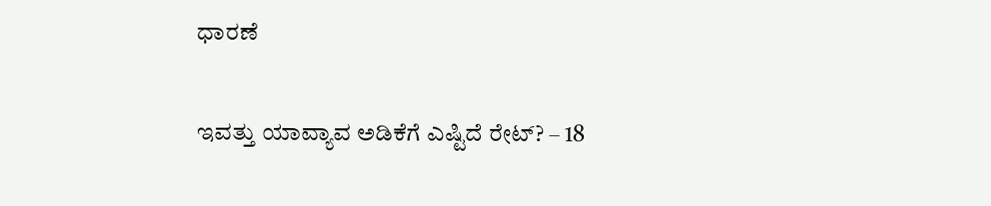ಧಾರಣೆ

ಇವತ್ತು ಯಾವ್ಯಾವ ಅಡಿಕೆಗೆ ಎಷ್ಟಿದೆ ರೇಟ್‌? – 18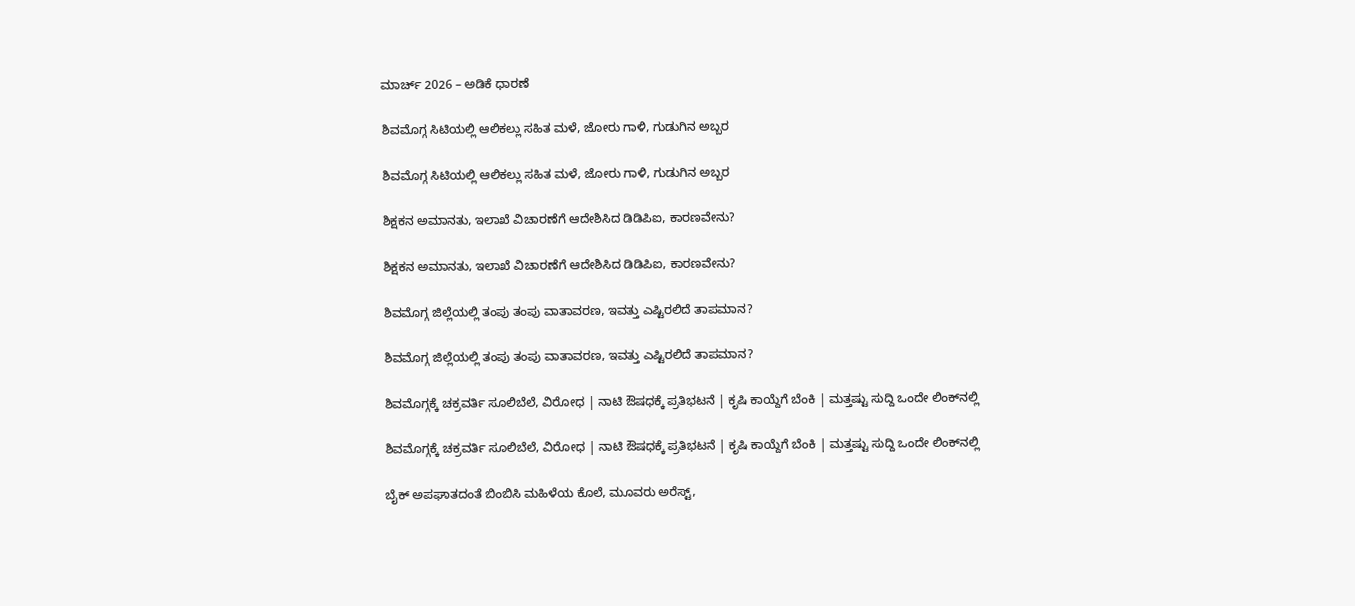ಮಾರ್ಚ್‌ 2026 – ಅಡಿಕೆ ಧಾರಣೆ

ಶಿವಮೊಗ್ಗ ಸಿಟಿಯಲ್ಲಿ ಆಲಿಕಲ್ಲು ಸಹಿತ ಮಳೆ, ಜೋರು ಗಾಳಿ, ಗುಡುಗಿನ ಅಬ್ಬರ

ಶಿವಮೊಗ್ಗ ಸಿಟಿಯಲ್ಲಿ ಆಲಿಕಲ್ಲು ಸಹಿತ ಮಳೆ, ಜೋರು ಗಾಳಿ, ಗುಡುಗಿನ ಅಬ್ಬರ

ಶಿಕ್ಷಕನ ಅಮಾನತು, ಇಲಾಖೆ ವಿಚಾರಣೆಗೆ ಆದೇಶಿಸಿದ ಡಿಡಿಪಿಐ, ಕಾರಣವೇನು?

ಶಿಕ್ಷಕನ ಅಮಾನತು, ಇಲಾಖೆ ವಿಚಾರಣೆಗೆ ಆದೇಶಿಸಿದ ಡಿಡಿಪಿಐ, ಕಾರಣವೇನು?

ಶಿವಮೊಗ್ಗ ಜಿಲ್ಲೆಯಲ್ಲಿ ತಂಪು ತಂಪು ವಾತಾವರಣ, ಇವತ್ತು ಎಷ್ಟಿರಲಿದೆ ತಾಪಮಾನ?

ಶಿವಮೊಗ್ಗ ಜಿಲ್ಲೆಯಲ್ಲಿ ತಂಪು ತಂಪು ವಾತಾವರಣ, ಇವತ್ತು ಎಷ್ಟಿರಲಿದೆ ತಾಪಮಾನ?

ಶಿವಮೊಗ್ಗಕ್ಕೆ ಚಕ್ರವರ್ತಿ ಸೂಲಿಬೆಲೆ, ವಿರೋಧ | ನಾಟಿ ಔಷಧಕ್ಕೆ ಪ್ರತಿಭಟನೆ | ಕೃಷಿ ಕಾಯ್ದೆಗೆ ಬೆಂಕಿ | ಮತ್ತಷ್ಟು ಸುದ್ದಿ ಒಂದೇ ಲಿಂಕ್‌ನಲ್ಲಿ

ಶಿವಮೊಗ್ಗಕ್ಕೆ ಚಕ್ರವರ್ತಿ ಸೂಲಿಬೆಲೆ, ವಿರೋಧ | ನಾಟಿ ಔಷಧಕ್ಕೆ ಪ್ರತಿಭಟನೆ | ಕೃಷಿ ಕಾಯ್ದೆಗೆ ಬೆಂಕಿ | ಮತ್ತಷ್ಟು ಸುದ್ದಿ ಒಂದೇ ಲಿಂಕ್‌ನಲ್ಲಿ

ಬೈಕ್ ಅಪಘಾತದಂತೆ ಬಿಂಬಿಸಿ ಮಹಿಳೆಯ ಕೊಲೆ, ಮೂವರು ಅರೆಸ್ಟ್,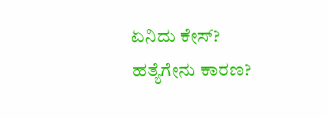ಏನಿದು ಕೇಸ್? ಹತ್ಯೆಗೇನು ಕಾರಣ?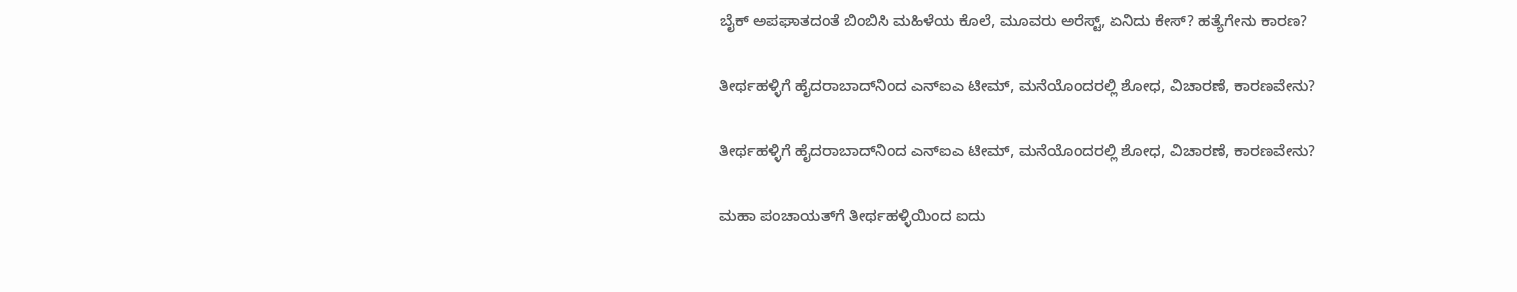ಬೈಕ್ ಅಪಘಾತದಂತೆ ಬಿಂಬಿಸಿ ಮಹಿಳೆಯ ಕೊಲೆ, ಮೂವರು ಅರೆಸ್ಟ್, ಏನಿದು ಕೇಸ್? ಹತ್ಯೆಗೇನು ಕಾರಣ?

ತೀರ್ಥಹಳ್ಳಿಗೆ ಹೈದರಾಬಾದ್‌ನಿಂದ ಎನ್‌ಐಎ ಟೀಮ್, ಮನೆಯೊಂದರಲ್ಲಿ ಶೋಧ, ವಿಚಾರಣೆ, ಕಾರಣವೇನು?

ತೀರ್ಥಹಳ್ಳಿಗೆ ಹೈದರಾಬಾದ್‌ನಿಂದ ಎನ್‌ಐಎ ಟೀಮ್, ಮನೆಯೊಂದರಲ್ಲಿ ಶೋಧ, ವಿಚಾರಣೆ, ಕಾರಣವೇನು?

ಮಹಾ ಪಂಚಾಯತ್‌‌ಗೆ ತೀರ್ಥಹಳ್ಳಿಯಿಂದ ಐದು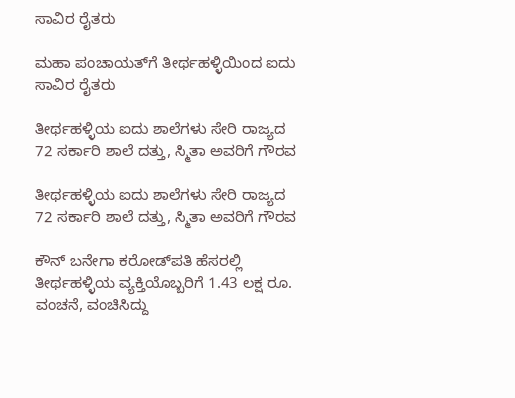ಸಾವಿರ ರೈತರು

ಮಹಾ ಪಂಚಾಯತ್‌‌ಗೆ ತೀರ್ಥಹಳ್ಳಿಯಿಂದ ಐದು ಸಾವಿರ ರೈತರು

ತೀರ್ಥಹಳ್ಳಿಯ ಐದು ಶಾಲೆಗಳು ಸೇರಿ ರಾಜ್ಯದ 72 ಸರ್ಕಾರಿ ಶಾಲೆ ದತ್ತು, ಸ್ಮಿತಾ ಅವರಿಗೆ ಗೌರವ

ತೀರ್ಥಹಳ್ಳಿಯ ಐದು ಶಾಲೆಗಳು ಸೇರಿ ರಾಜ್ಯದ 72 ಸರ್ಕಾರಿ ಶಾಲೆ ದತ್ತು, ಸ್ಮಿತಾ ಅವರಿಗೆ ಗೌರವ

ಕೌನ್ ಬನೇಗಾ ಕರೋಡ್‌ಪತಿ ಹೆಸರಲ್ಲಿ ತೀರ್ಥಹಳ್ಳಿಯ ವ್ಯಕ್ತಿಯೊಬ್ಬರಿಗೆ 1.43 ಲಕ್ಷ ರೂ. ವಂಚನೆ, ವಂಚಿಸಿದ್ದು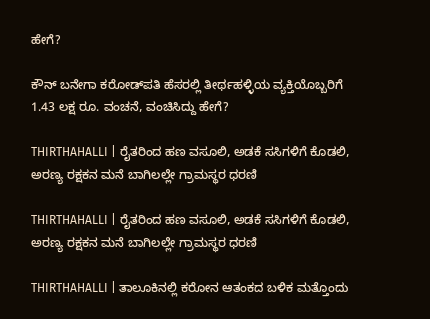ಹೇಗೆ?

ಕೌನ್ ಬನೇಗಾ ಕರೋಡ್‌ಪತಿ ಹೆಸರಲ್ಲಿ ತೀರ್ಥಹಳ್ಳಿಯ ವ್ಯಕ್ತಿಯೊಬ್ಬರಿಗೆ 1.43 ಲಕ್ಷ ರೂ. ವಂಚನೆ, ವಂಚಿಸಿದ್ದು ಹೇಗೆ?

THIRTHAHALLI | ರೈತರಿಂದ ಹಣ ವಸೂಲಿ, ಅಡಕೆ ಸಸಿಗಳಿಗೆ ಕೊಡಲಿ, ಅರಣ್ಯ ರಕ್ಷಕನ ಮನೆ ಬಾಗಿಲಲ್ಲೇ ಗ್ರಾಮಸ್ಥರ ಧರಣಿ

THIRTHAHALLI | ರೈತರಿಂದ ಹಣ ವಸೂಲಿ, ಅಡಕೆ ಸಸಿಗಳಿಗೆ ಕೊಡಲಿ, ಅರಣ್ಯ ರಕ್ಷಕನ ಮನೆ ಬಾಗಿಲಲ್ಲೇ ಗ್ರಾಮಸ್ಥರ ಧರಣಿ

THIRTHAHALLI | ತಾಲೂಕಿನಲ್ಲಿ ಕರೋನ ಆತಂಕದ ಬಳಿಕ ಮತ್ತೊಂದು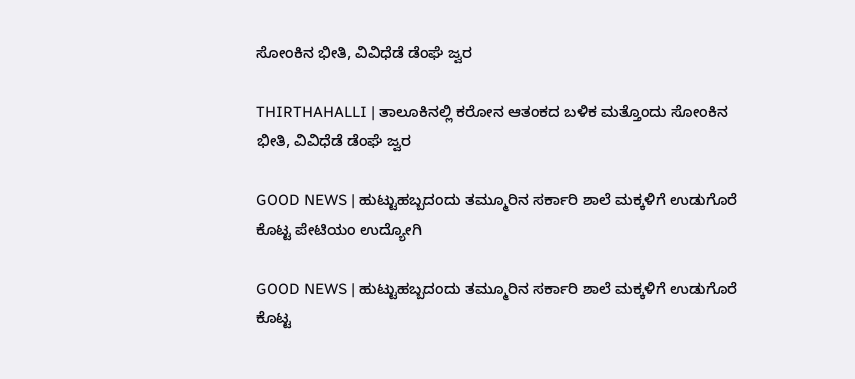ಸೋಂಕಿನ ಭೀತಿ, ವಿವಿಧೆಡೆ ಡೆಂಘೆ ಜ್ವರ

THIRTHAHALLI | ತಾಲೂಕಿನಲ್ಲಿ ಕರೋನ ಆತಂಕದ ಬಳಿಕ ಮತ್ತೊಂದು ಸೋಂಕಿನ ಭೀತಿ, ವಿವಿಧೆಡೆ ಡೆಂಘೆ ಜ್ವರ

GOOD NEWS | ಹುಟ್ಟುಹಬ್ಬದಂದು ತಮ್ಮೂರಿನ ಸರ್ಕಾರಿ ಶಾಲೆ ಮಕ್ಕಳಿಗೆ ಉಡುಗೊರೆ ಕೊಟ್ಟ ಪೇಟಿಯಂ ಉದ್ಯೋಗಿ

GOOD NEWS | ಹುಟ್ಟುಹಬ್ಬದಂದು ತಮ್ಮೂರಿನ ಸರ್ಕಾರಿ ಶಾಲೆ ಮಕ್ಕಳಿಗೆ ಉಡುಗೊರೆ ಕೊಟ್ಟ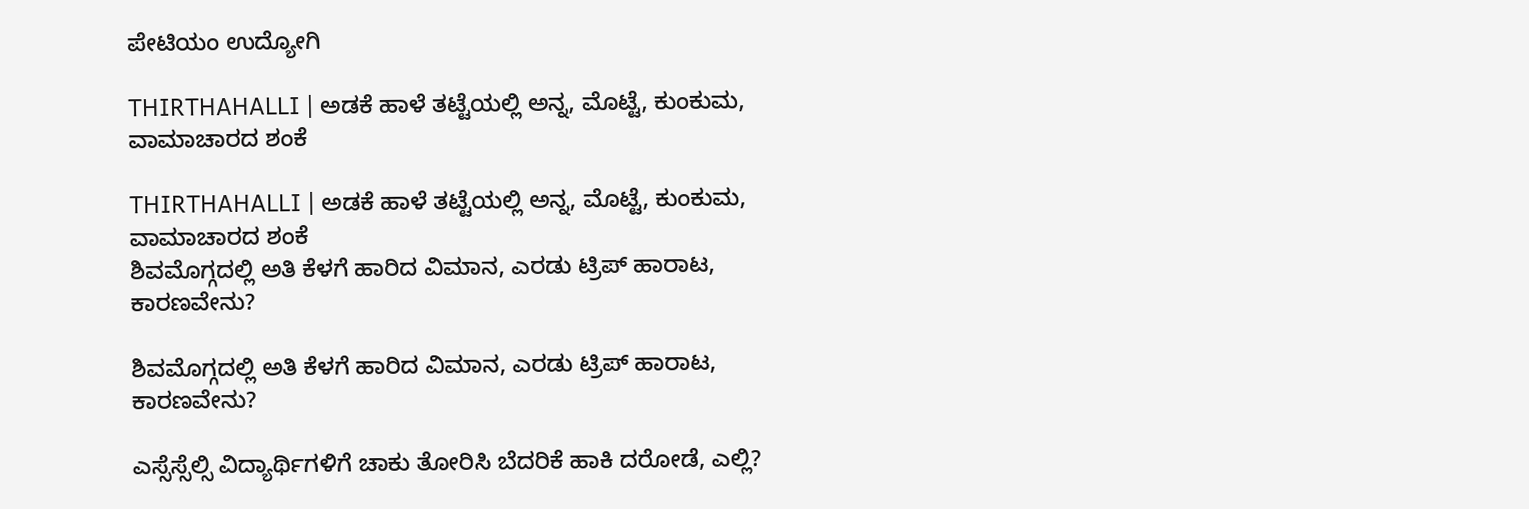ಪೇಟಿಯಂ ಉದ್ಯೋಗಿ

THIRTHAHALLI | ಅಡಕೆ ಹಾಳೆ ತಟ್ಟೆಯಲ್ಲಿ ಅನ್ನ, ಮೊಟ್ಟೆ, ಕುಂಕುಮ, ವಾಮಾಚಾರದ ಶಂಕೆ

THIRTHAHALLI | ಅಡಕೆ ಹಾಳೆ ತಟ್ಟೆಯಲ್ಲಿ ಅನ್ನ, ಮೊಟ್ಟೆ, ಕುಂಕುಮ, ವಾಮಾಚಾರದ ಶಂಕೆ
ಶಿವಮೊಗ್ಗದಲ್ಲಿ ಅತಿ ಕೆಳಗೆ ಹಾರಿದ ವಿಮಾನ, ಎರಡು ಟ್ರಿಪ್‌ ಹಾರಾಟ, ಕಾರಣವೇನು?

ಶಿವಮೊಗ್ಗದಲ್ಲಿ ಅತಿ ಕೆಳಗೆ ಹಾರಿದ ವಿಮಾನ, ಎರಡು ಟ್ರಿಪ್‌ ಹಾರಾಟ, ಕಾರಣವೇನು?

ಎಸ್ಸೆಸ್ಸೆಲ್ಸಿ ವಿದ್ಯಾರ್ಥಿಗಳಿಗೆ ಚಾಕು ತೋರಿಸಿ ಬೆದರಿಕೆ ಹಾಕಿ ದರೋಡೆ, ಎಲ್ಲಿ?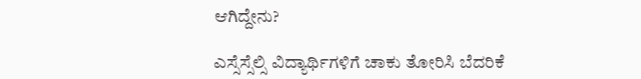ಆಗಿದ್ದೇನು?

ಎಸ್ಸೆಸ್ಸೆಲ್ಸಿ ವಿದ್ಯಾರ್ಥಿಗಳಿಗೆ ಚಾಕು ತೋರಿಸಿ ಬೆದರಿಕೆ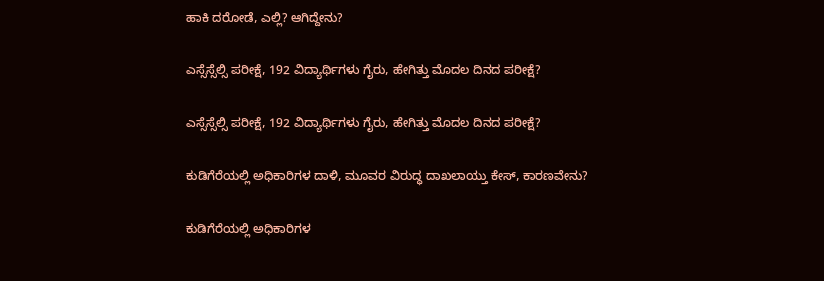ಹಾಕಿ ದರೋಡೆ, ಎಲ್ಲಿ? ಆಗಿದ್ದೇನು?

ಎಸ್ಸೆಸ್ಸೆಲ್ಸಿ ಪರೀಕ್ಷೆ, 192 ವಿದ್ಯಾರ್ಥಿಗಳು ಗೈರು, ಹೇಗಿತ್ತು ಮೊದಲ ದಿನದ ಪರೀಕ್ಷೆ?

ಎಸ್ಸೆಸ್ಸೆಲ್ಸಿ ಪರೀಕ್ಷೆ, 192 ವಿದ್ಯಾರ್ಥಿಗಳು ಗೈರು, ಹೇಗಿತ್ತು ಮೊದಲ ದಿನದ ಪರೀಕ್ಷೆ?

ಕುಡಿಗೆರೆಯಲ್ಲಿ ಅಧಿಕಾರಿಗಳ ದಾಳಿ, ಮೂವರ ವಿರುದ್ಧ ದಾಖಲಾಯ್ತು ಕೇಸ್‌, ಕಾರಣವೇನು?

ಕುಡಿಗೆರೆಯಲ್ಲಿ ಅಧಿಕಾರಿಗಳ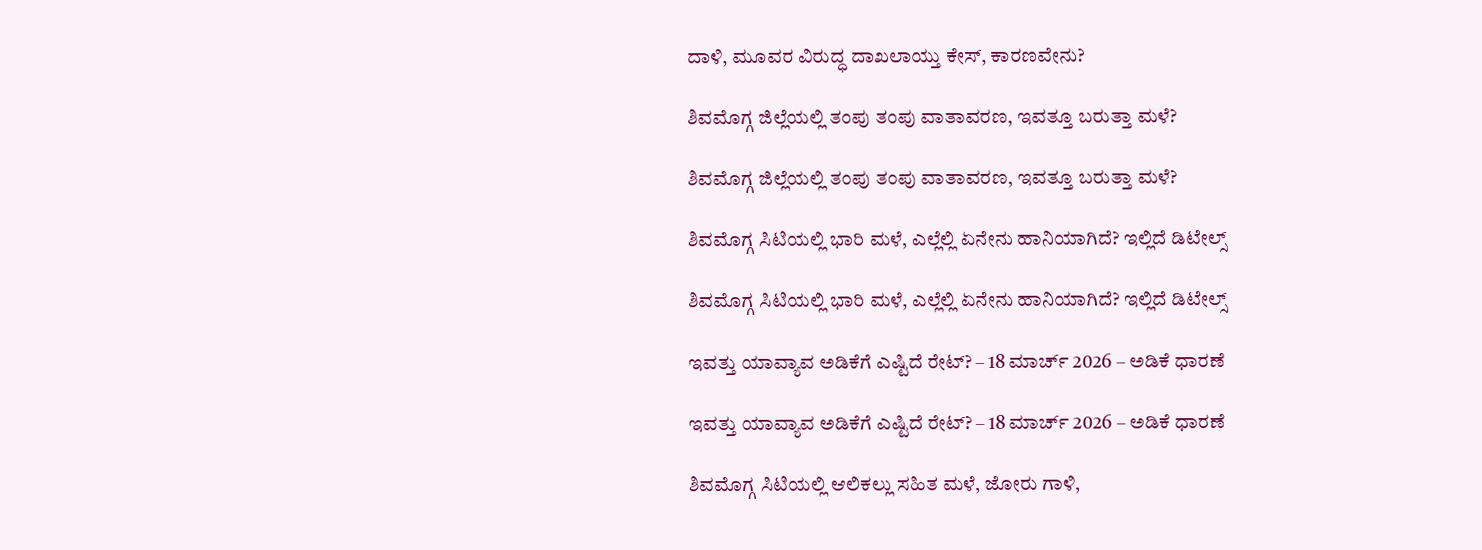ದಾಳಿ, ಮೂವರ ವಿರುದ್ಧ ದಾಖಲಾಯ್ತು ಕೇಸ್‌, ಕಾರಣವೇನು?

ಶಿವಮೊಗ್ಗ ಜಿಲ್ಲೆಯಲ್ಲಿ ತಂಪು ತಂಪು ವಾತಾವರಣ, ಇವತ್ತೂ ಬರುತ್ತಾ ಮಳೆ?

ಶಿವಮೊಗ್ಗ ಜಿಲ್ಲೆಯಲ್ಲಿ ತಂಪು ತಂಪು ವಾತಾವರಣ, ಇವತ್ತೂ ಬರುತ್ತಾ ಮಳೆ?

ಶಿವಮೊಗ್ಗ ಸಿಟಿಯಲ್ಲಿ ಭಾರಿ ಮಳೆ, ಎಲ್ಲೆಲ್ಲಿ ಏನೇನು ಹಾನಿಯಾಗಿದೆ? ಇಲ್ಲಿದೆ ಡಿಟೇಲ್ಸ್‌

ಶಿವಮೊಗ್ಗ ಸಿಟಿಯಲ್ಲಿ ಭಾರಿ ಮಳೆ, ಎಲ್ಲೆಲ್ಲಿ ಏನೇನು ಹಾನಿಯಾಗಿದೆ? ಇಲ್ಲಿದೆ ಡಿಟೇಲ್ಸ್‌

ಇವತ್ತು ಯಾವ್ಯಾವ ಅಡಿಕೆಗೆ ಎಷ್ಟಿದೆ ರೇಟ್‌? – 18 ಮಾರ್ಚ್‌ 2026 – ಅಡಿಕೆ ಧಾರಣೆ

ಇವತ್ತು ಯಾವ್ಯಾವ ಅಡಿಕೆಗೆ ಎಷ್ಟಿದೆ ರೇಟ್‌? – 18 ಮಾರ್ಚ್‌ 2026 – ಅಡಿಕೆ ಧಾರಣೆ

ಶಿವಮೊಗ್ಗ ಸಿಟಿಯಲ್ಲಿ ಆಲಿಕಲ್ಲು ಸಹಿತ ಮಳೆ, ಜೋರು ಗಾಳಿ,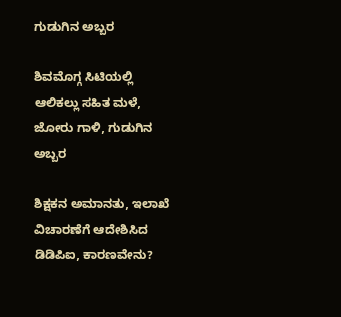ಗುಡುಗಿನ ಅಬ್ಬರ

ಶಿವಮೊಗ್ಗ ಸಿಟಿಯಲ್ಲಿ ಆಲಿಕಲ್ಲು ಸಹಿತ ಮಳೆ, ಜೋರು ಗಾಳಿ, ಗುಡುಗಿನ ಅಬ್ಬರ

ಶಿಕ್ಷಕನ ಅಮಾನತು, ಇಲಾಖೆ ವಿಚಾರಣೆಗೆ ಆದೇಶಿಸಿದ ಡಿಡಿಪಿಐ, ಕಾರಣವೇನು?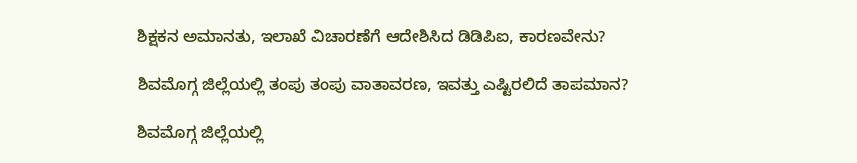ಶಿಕ್ಷಕನ ಅಮಾನತು, ಇಲಾಖೆ ವಿಚಾರಣೆಗೆ ಆದೇಶಿಸಿದ ಡಿಡಿಪಿಐ, ಕಾರಣವೇನು?

ಶಿವಮೊಗ್ಗ ಜಿಲ್ಲೆಯಲ್ಲಿ ತಂಪು ತಂಪು ವಾತಾವರಣ, ಇವತ್ತು ಎಷ್ಟಿರಲಿದೆ ತಾಪಮಾನ?

ಶಿವಮೊಗ್ಗ ಜಿಲ್ಲೆಯಲ್ಲಿ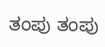ತಂಪು ತಂಪು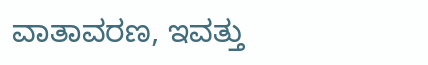ವಾತಾವರಣ, ಇವತ್ತು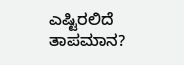ಎಷ್ಟಿರಲಿದೆ ತಾಪಮಾನ?